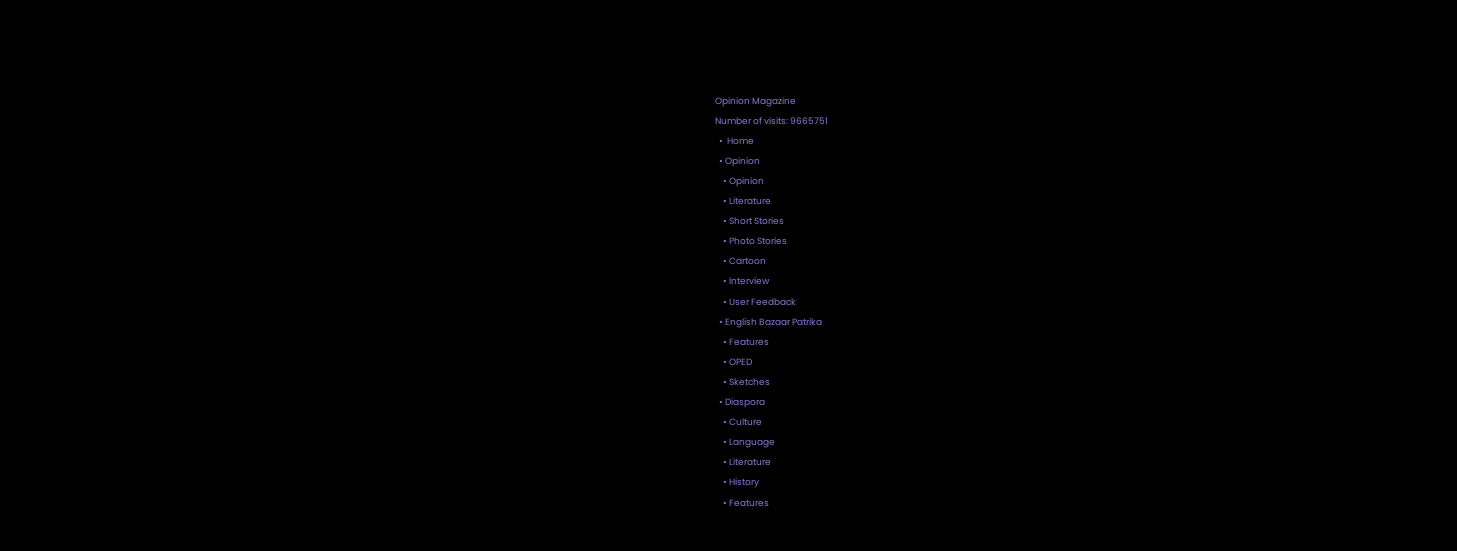Opinion Magazine
Number of visits: 9665751
  •  Home
  • Opinion
    • Opinion
    • Literature
    • Short Stories
    • Photo Stories
    • Cartoon
    • Interview
    • User Feedback
  • English Bazaar Patrika
    • Features
    • OPED
    • Sketches
  • Diaspora
    • Culture
    • Language
    • Literature
    • History
    • Features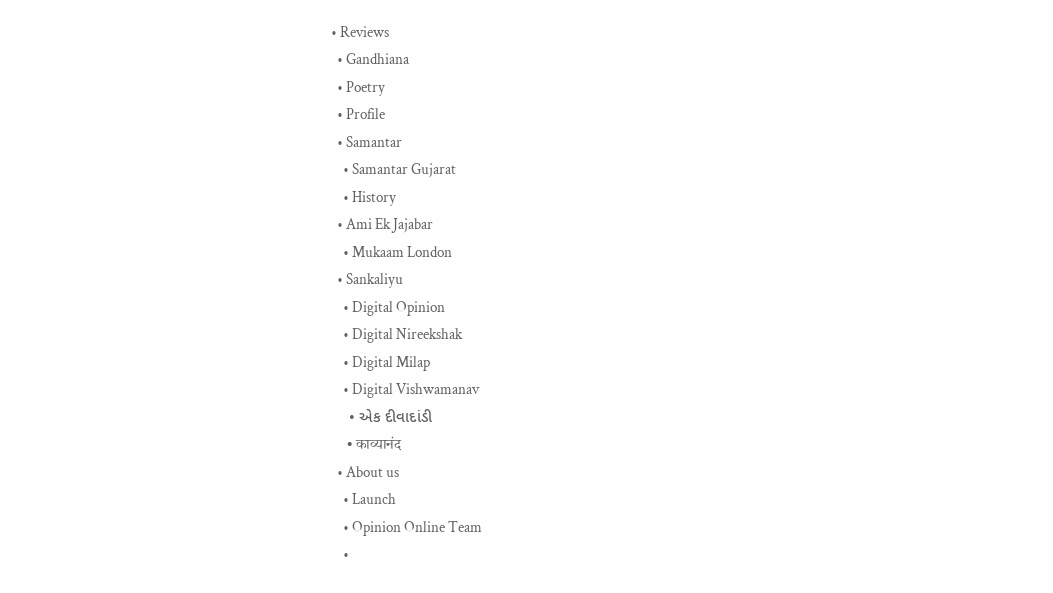• Reviews
  • Gandhiana
  • Poetry
  • Profile
  • Samantar
    • Samantar Gujarat
    • History
  • Ami Ek Jajabar
    • Mukaam London
  • Sankaliyu
    • Digital Opinion
    • Digital Nireekshak
    • Digital Milap
    • Digital Vishwamanav
    • એક દીવાદાંડી
    • काव्यानंद
  • About us
    • Launch
    • Opinion Online Team
    •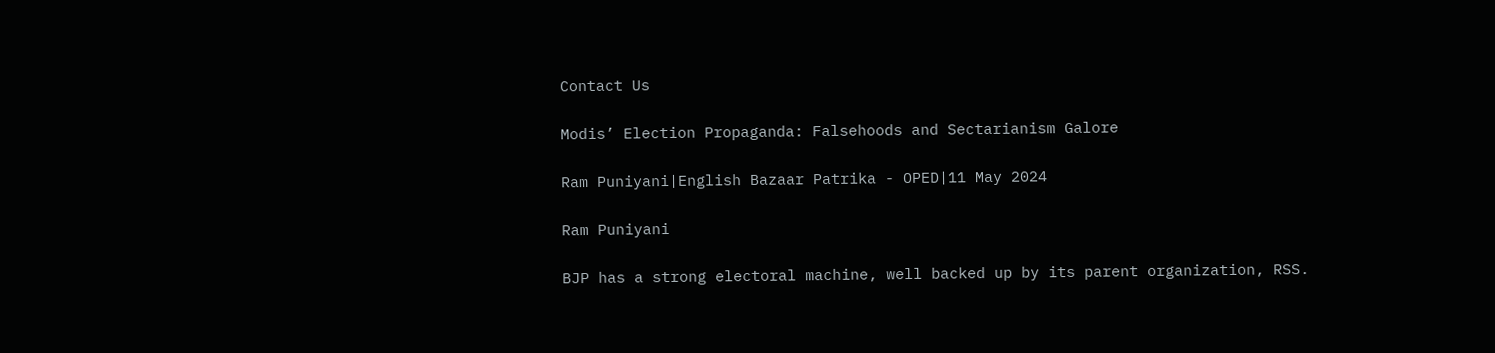Contact Us

Modis’ Election Propaganda: Falsehoods and Sectarianism Galore

Ram Puniyani|English Bazaar Patrika - OPED|11 May 2024

Ram Puniyani

BJP has a strong electoral machine, well backed up by its parent organization, RSS.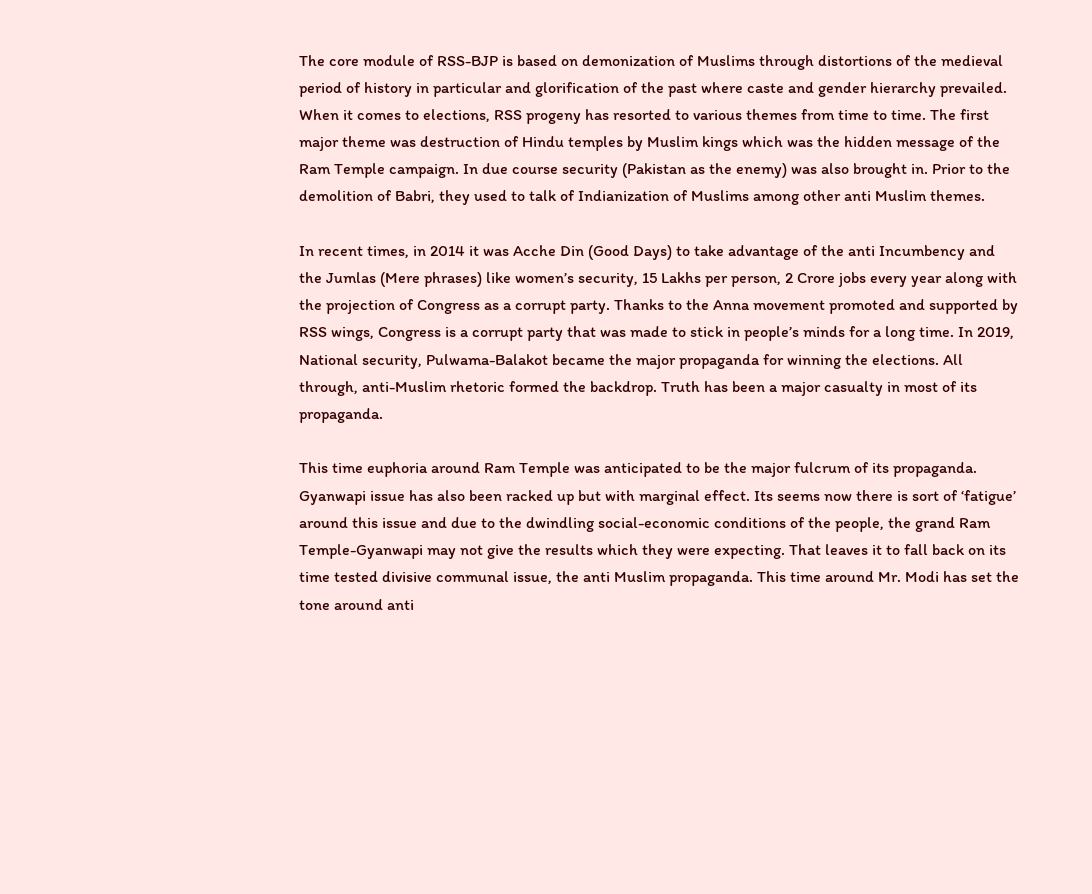The core module of RSS-BJP is based on demonization of Muslims through distortions of the medieval period of history in particular and glorification of the past where caste and gender hierarchy prevailed. When it comes to elections, RSS progeny has resorted to various themes from time to time. The first major theme was destruction of Hindu temples by Muslim kings which was the hidden message of the Ram Temple campaign. In due course security (Pakistan as the enemy) was also brought in. Prior to the demolition of Babri, they used to talk of Indianization of Muslims among other anti Muslim themes.

In recent times, in 2014 it was Acche Din (Good Days) to take advantage of the anti Incumbency and the Jumlas (Mere phrases) like women’s security, 15 Lakhs per person, 2 Crore jobs every year along with the projection of Congress as a corrupt party. Thanks to the Anna movement promoted and supported by RSS wings, Congress is a corrupt party that was made to stick in people’s minds for a long time. In 2019, National security, Pulwama-Balakot became the major propaganda for winning the elections. All through, anti-Muslim rhetoric formed the backdrop. Truth has been a major casualty in most of its propaganda.

This time euphoria around Ram Temple was anticipated to be the major fulcrum of its propaganda. Gyanwapi issue has also been racked up but with marginal effect. Its seems now there is sort of ‘fatigue’ around this issue and due to the dwindling social-economic conditions of the people, the grand Ram Temple-Gyanwapi may not give the results which they were expecting. That leaves it to fall back on its time tested divisive communal issue, the anti Muslim propaganda. This time around Mr. Modi has set the tone around anti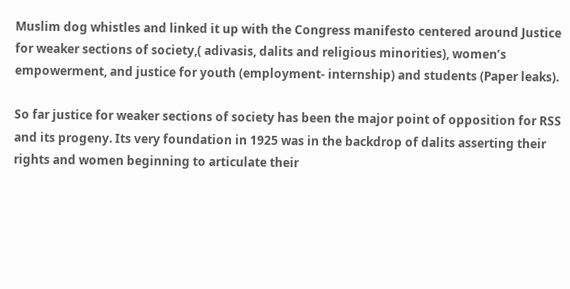Muslim dog whistles and linked it up with the Congress manifesto centered around Justice for weaker sections of society,( adivasis, dalits and religious minorities), women’s empowerment, and justice for youth (employment- internship) and students (Paper leaks).

So far justice for weaker sections of society has been the major point of opposition for RSS and its progeny. Its very foundation in 1925 was in the backdrop of dalits asserting their rights and women beginning to articulate their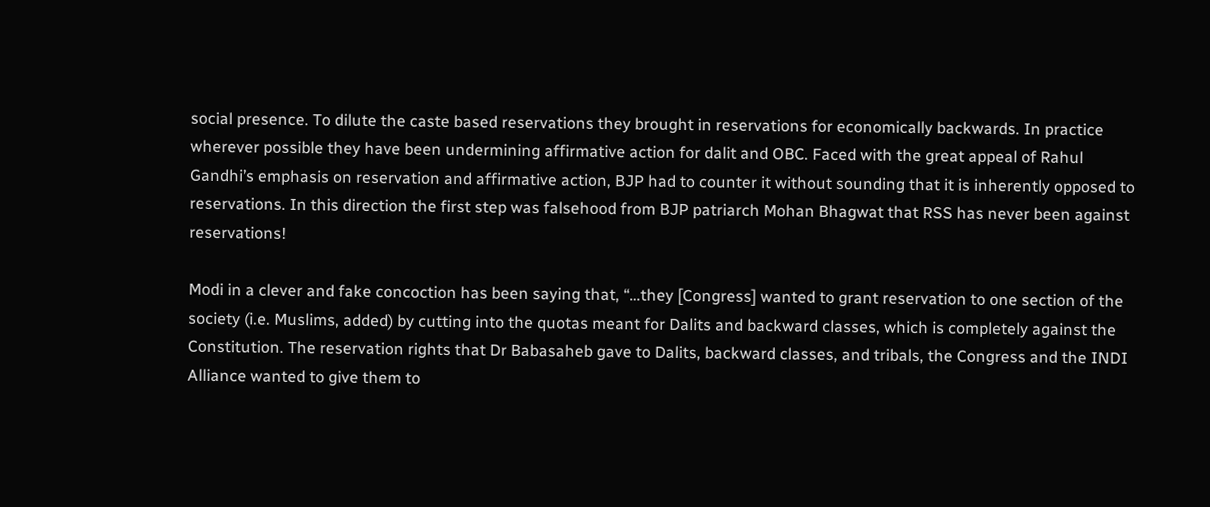social presence. To dilute the caste based reservations they brought in reservations for economically backwards. In practice wherever possible they have been undermining affirmative action for dalit and OBC. Faced with the great appeal of Rahul Gandhi’s emphasis on reservation and affirmative action, BJP had to counter it without sounding that it is inherently opposed to reservations. In this direction the first step was falsehood from BJP patriarch Mohan Bhagwat that RSS has never been against reservations!

Modi in a clever and fake concoction has been saying that, “…they [Congress] wanted to grant reservation to one section of the society (i.e. Muslims, added) by cutting into the quotas meant for Dalits and backward classes, which is completely against the Constitution. The reservation rights that Dr Babasaheb gave to Dalits, backward classes, and tribals, the Congress and the INDI Alliance wanted to give them to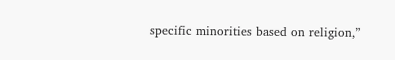specific minorities based on religion,”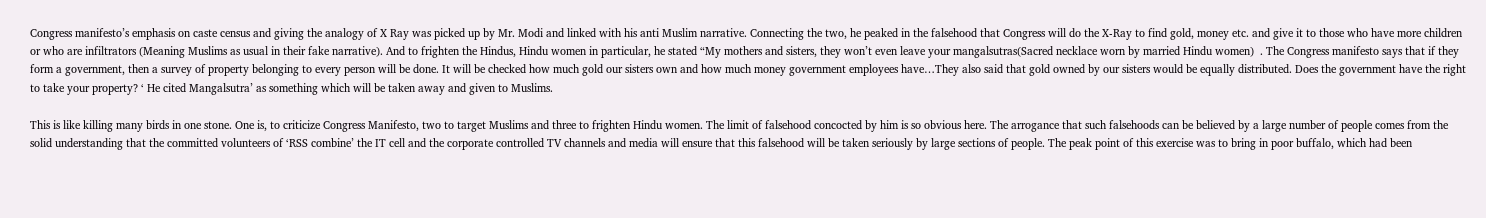Congress manifesto’s emphasis on caste census and giving the analogy of X Ray was picked up by Mr. Modi and linked with his anti Muslim narrative. Connecting the two, he peaked in the falsehood that Congress will do the X-Ray to find gold, money etc. and give it to those who have more children or who are infiltrators (Meaning Muslims as usual in their fake narrative). And to frighten the Hindus, Hindu women in particular, he stated “My mothers and sisters, they won’t even leave your mangalsutras(Sacred necklace worn by married Hindu women)  . The Congress manifesto says that if they form a government, then a survey of property belonging to every person will be done. It will be checked how much gold our sisters own and how much money government employees have…They also said that gold owned by our sisters would be equally distributed. Does the government have the right to take your property? ‘ He cited Mangalsutra’ as something which will be taken away and given to Muslims.

This is like killing many birds in one stone. One is, to criticize Congress Manifesto, two to target Muslims and three to frighten Hindu women. The limit of falsehood concocted by him is so obvious here. The arrogance that such falsehoods can be believed by a large number of people comes from the solid understanding that the committed volunteers of ‘RSS combine’ the IT cell and the corporate controlled TV channels and media will ensure that this falsehood will be taken seriously by large sections of people. The peak point of this exercise was to bring in poor buffalo, which had been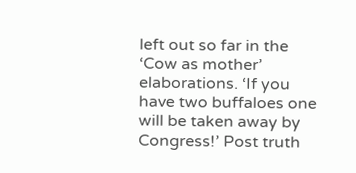left out so far in the ‘Cow as mother’ elaborations. ‘If you have two buffaloes one will be taken away by Congress!’ Post truth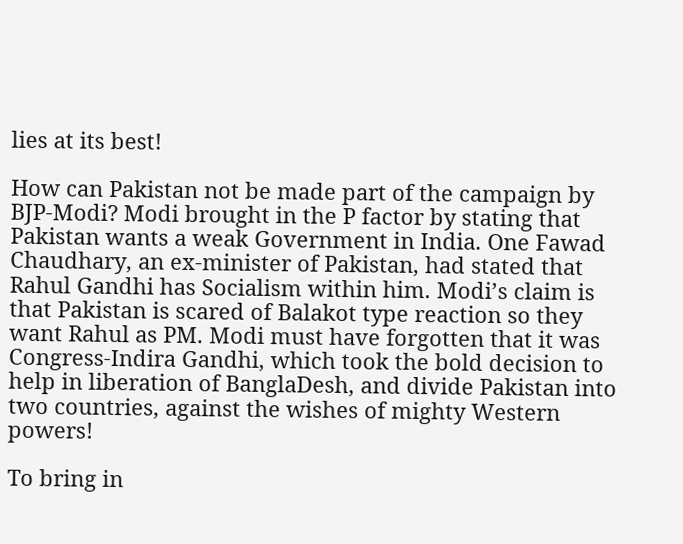lies at its best!

How can Pakistan not be made part of the campaign by BJP-Modi? Modi brought in the P factor by stating that Pakistan wants a weak Government in India. One Fawad Chaudhary, an ex-minister of Pakistan, had stated that Rahul Gandhi has Socialism within him. Modi’s claim is that Pakistan is scared of Balakot type reaction so they want Rahul as PM. Modi must have forgotten that it was Congress-Indira Gandhi, which took the bold decision to help in liberation of BanglaDesh, and divide Pakistan into two countries, against the wishes of mighty Western powers!

To bring in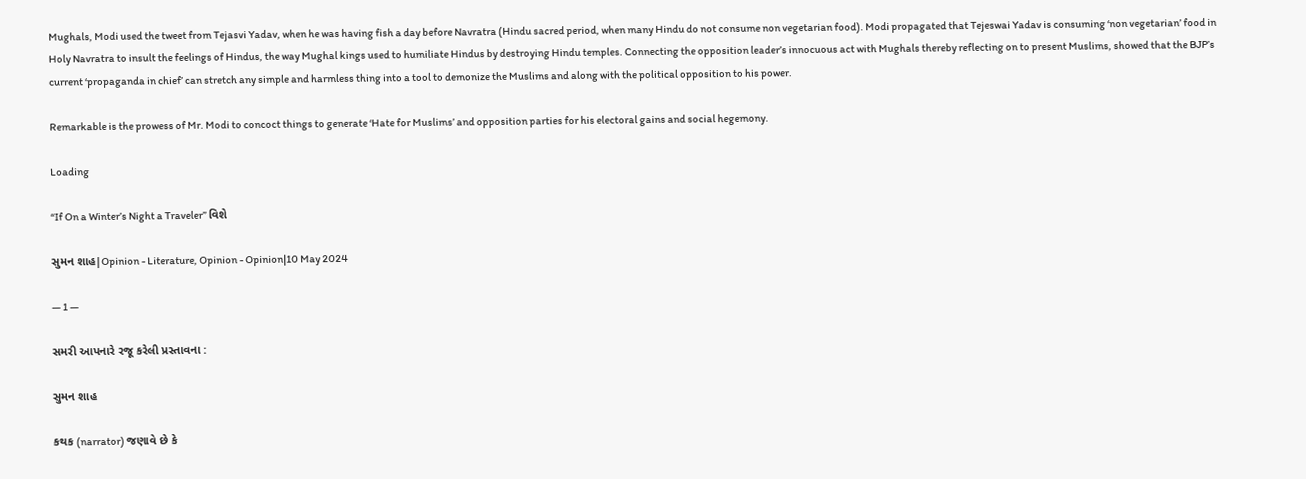Mughals, Modi used the tweet from Tejasvi Yadav, when he was having fish a day before Navratra (Hindu sacred period, when many Hindu do not consume non vegetarian food). Modi propagated that Tejeswai Yadav is consuming ‘non vegetarian’ food in Holy Navratra to insult the feelings of Hindus, the way Mughal kings used to humiliate Hindus by destroying Hindu temples. Connecting the opposition leader’s innocuous act with Mughals thereby reflecting on to present Muslims, showed that the BJP’s current ‘propaganda in chief’ can stretch any simple and harmless thing into a tool to demonize the Muslims and along with the political opposition to his power.

Remarkable is the prowess of Mr. Modi to concoct things to generate ‘Hate for Muslims’ and opposition parties for his electoral gains and social hegemony.

Loading

“If On a Winter’s Night a Traveler” વિશે

સુમન શાહ|Opinion - Literature, Opinion - Opinion|10 May 2024

— 1 —

સમરી આપનારે રજૂ કરેલી પ્રસ્તાવના :

સુમન શાહ

કથક (narrator) જણાવે છે કે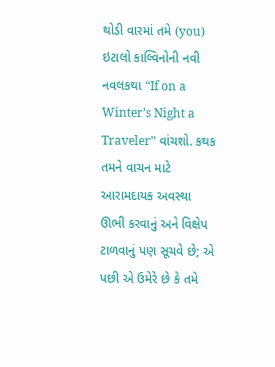થોડી વારમાં તમે (you) ઇટાલો કાલ્વિનોની નવી નવલકથા “If on a Winter’s Night a Traveler” વાંચશો. કથક તમને વાચન માટે આરામદાયક અવસ્થા ઊભી કરવાનું અને વિક્ષેપ ટાળવાનું પણ સૂચવે છે; એ પછી એ ઉમેરે છે કે તમે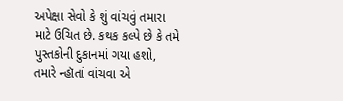અપેક્ષા સેવો કે શું વાંચવું તમારા માટે ઉચિત છે. કથક કલ્પે છે કે તમે પુસ્તકોની દુકાનમાં ગયા હશો, તમારે ન્હૉતાં વાંચવા એ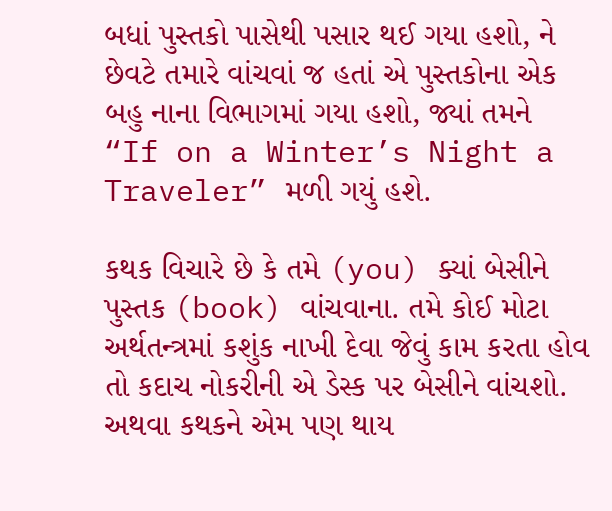બધાં પુસ્તકો પાસેથી પસાર થઈ ગયા હશો, ને છેવટે તમારે વાંચવાં જ હતાં એ પુસ્તકોના એક બહુ નાના વિભાગમાં ગયા હશો, જ્યાં તમને “If on a Winter’s Night a Traveler” મળી ગયું હશે.

કથક વિચારે છે કે તમે (you) ક્યાં બેસીને પુસ્તક (book) વાંચવાના. તમે કોઈ મોટા અર્થતન્ત્રમાં કશુંક નાખી દેવા જેવું કામ કરતા હોવ તો કદાચ નોકરીની એ ડેસ્ક પર બેસીને વાંચશો. અથવા કથકને એમ પણ થાય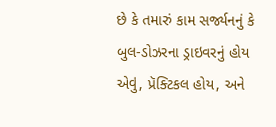છે કે તમારું કામ સર્જ્યનનું કે બુલ-ડોઝરના ડ્રાઇવરનું હોય એવું, પ્રૅક્ટિકલ હોય, અને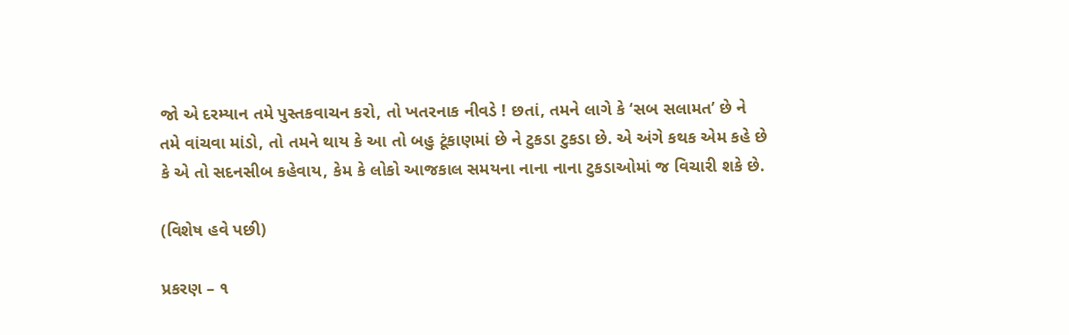જો એ દરમ્યાન તમે પુસ્તકવાચન કરો, તો ખતરનાક નીવડે ! છતાં, તમને લાગે કે ‘સબ સલામત’ છે ને તમે વાંચવા માંડો, તો તમને થાય કે આ તો બહુ ટૂંકાણમાં છે ને ટુકડા ટુકડા છે. એ અંગે કથક એમ કહે છે કે એ તો સદનસીબ કહેવાય, કેમ કે લોકો આજકાલ સમયના નાના નાના ટુકડાઓમાં જ વિચારી શકે છે.

(વિશેષ હવે પછી)

પ્રકરણ – ૧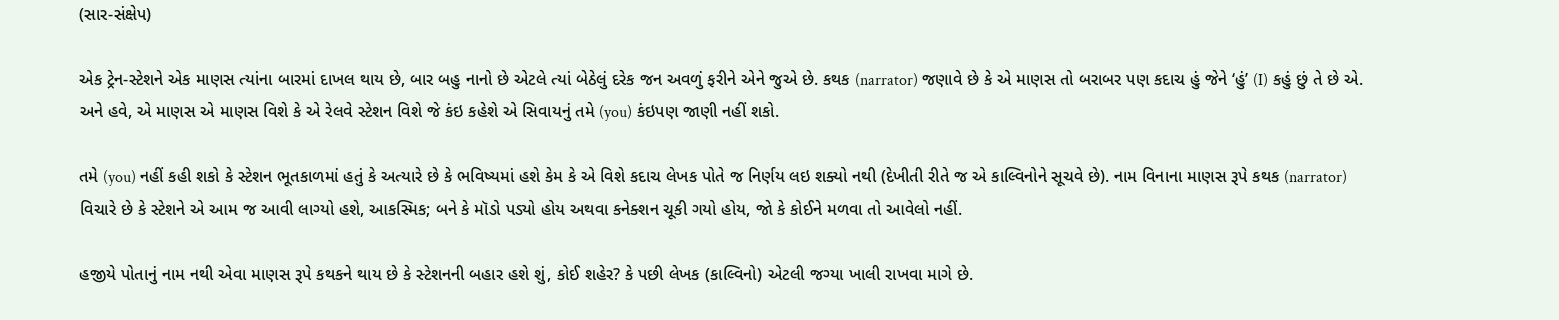(સાર-સંક્ષેપ)

એક ટ્રેન-સ્ટેશને એક માણસ ત્યાંના બારમાં દાખલ થાય છે, બાર બહુ નાનો છે એટલે ત્યાં બેઠેલું દરેક જન અવળું ફરીને એને જુએ છે. કથક (narrator) જણાવે છે કે એ માણસ તો બરાબર પણ કદાચ હું જેને ‘હું’ (I) કહું છું તે છે એ. અને હવે, એ માણસ એ માણસ વિશે કે એ રેલવે સ્ટેશન વિશે જે કંઇ કહેશે એ સિવાયનું તમે (you) કંઇપણ જાણી નહીં શકો.

તમે (you) નહીં કહી શકો કે સ્ટેશન ભૂતકાળમાં હતું કે અત્યારે છે કે ભવિષ્યમાં હશે કેમ કે એ વિશે કદાચ લેખક પોતે જ નિર્ણય લઇ શક્યો નથી (દેખીતી રીતે જ એ કાલ્વિનોને સૂચવે છે). નામ વિનાના માણસ રૂપે કથક (narrator) વિચારે છે કે સ્ટેશને એ આમ જ આવી લાગ્યો હશે, આકસ્મિક; બને કે મૉડો પડ્યો હોય અથવા કનેક્શન ચૂકી ગયો હોય, જો કે કોઈને મળવા તો આવેલો નહીં.

હજીયે પોતાનું નામ નથી એવા માણસ રૂપે કથકને થાય છે કે સ્ટેશનની બહાર હશે શું, કોઈ શહેર? કે પછી લેખક (કાલ્વિનો) એટલી જગ્યા ખાલી રાખવા માગે છે.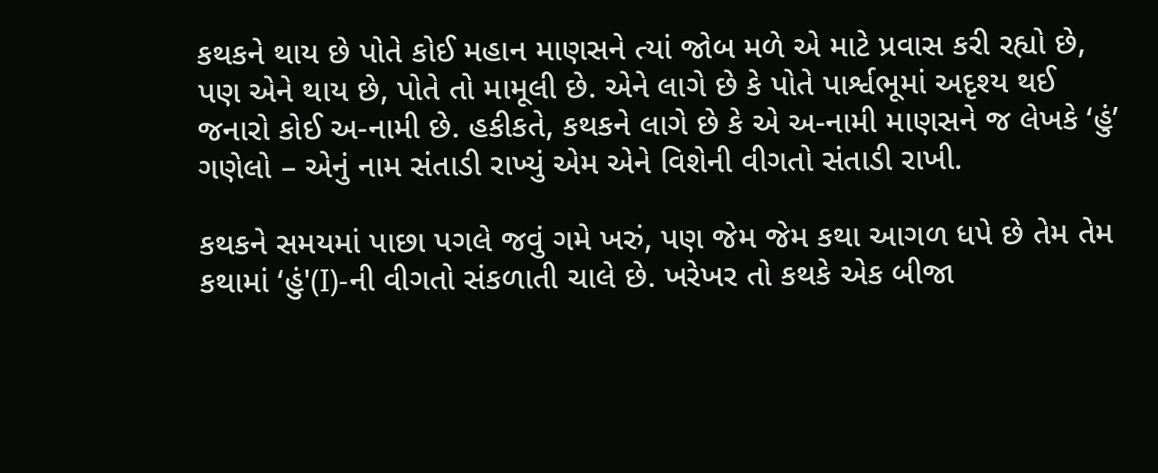કથકને થાય છે પોતે કોઈ મહાન માણસને ત્યાં જોબ મળે એ માટે પ્રવાસ કરી રહ્યો છે, પણ એને થાય છે, પોતે તો મામૂલી છે. એને લાગે છે કે પોતે પાર્શ્વભૂમાં અદૃશ્ય થઈ જનારો કોઈ અ-નામી છે. હકીકતે, કથકને લાગે છે કે એ અ-નામી માણસને જ લેખકે ‘હું’ ગણેલો – એનું નામ સંતાડી રાખ્યું એમ એને વિશેની વીગતો સંતાડી રાખી.

કથકને સમયમાં પાછા પગલે જવું ગમે ખરું, પણ જેમ જેમ કથા આગળ ધપે છે તેમ તેમ કથામાં ‘હું'(I)-ની વીગતો સંકળાતી ચાલે છે. ખરેખર તો કથકે એક બીજા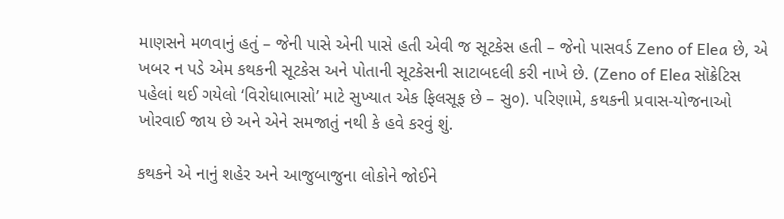માણસને મળવાનું હતું – જેની પાસે એની પાસે હતી એવી જ સૂટકેસ હતી – જેનો પાસવર્ડ Zeno of Elea છે, એ ખબર ન પડે એમ કથકની સૂટકેસ અને પોતાની સૂટકેસની સાટાબદલી કરી નાખે છે. (Zeno of Elea સૉક્રેટિસ પહેલાં થઈ ગયેલો ‘વિરોધાભાસો’ માટે સુખ્યાત એક ફિલસૂફ છે – સુ૦). પરિણામે, કથકની પ્રવાસ-યોજનાઓ ખોરવાઈ જાય છે અને એને સમજાતું નથી કે હવે કરવું શું.

કથકને એ નાનું શહેર અને આજુબાજુના લોકોને જોઈને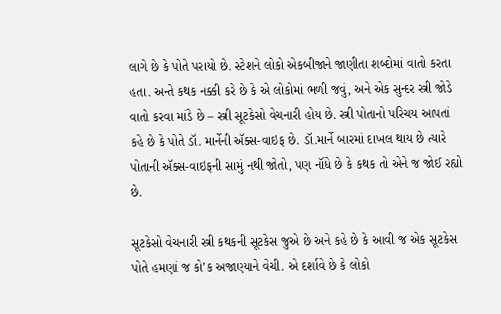લાગે છે કે પોતે પરાયો છે. સ્ટેશને લોકો એકબીજાને જાણીતા શબ્દોમાં વાતો કરતા હતા. અન્તે કથક નક્કી કરે છે કે એ લોકોમાં ભળી જવું, અને એક સુન્દર સ્ત્રી જોડે વાતો કરવા માંડે છે – સ્ત્રી સૂટકેસો વેચનારી હોય છે. સ્ત્રી પોતાનો પરિચય આપતાં કહે છે કે પોતે ડૉ. માર્નેની ઍક્સ-વાઇફ છે. ડૉ.માર્ને બારમાં દાખલ થાય છે ત્યારે પોતાની ઍક્સ-વાઇફની સામું નથી જોતો, પણ નૉંધે છે કે કથક તો એને જ જોઈ રહ્યો છે.

સૂટકેસો વેચનારી સ્ત્રી કથકની સૂટકેસ જુએ છે અને કહે છે કે આવી જ એક સૂટકેસ પોતે હમણાં જ કો’ક અજાણ્યાને વેચી. એ દર્શાવે છે કે લોકો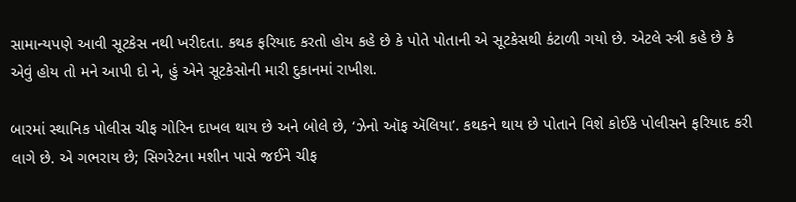સામાન્યપણે આવી સૂટકેસ નથી ખરીદતા. કથક ફરિયાદ કરતો હોય કહે છે કે પોતે પોતાની એ સૂટકેસથી કંટાળી ગયો છે. એટલે સ્ત્રી કહે છે કે એવું હોય તો મને આપી દો ને, હું એને સૂટકેસોની મારી દુકાનમાં રાખીશ.

બારમાં સ્થાનિક પોલીસ ચીફ ગોરિન દાખલ થાય છે અને બોલે છે, ‘ઝેનો ઑફ ઍલિયા’. કથકને થાય છે પોતાને વિશે કોઈકે પોલીસને ફરિયાદ કરી લાગે છે. એ ગભરાય છે; સિગરેટના મશીન પાસે જઈને ચીફ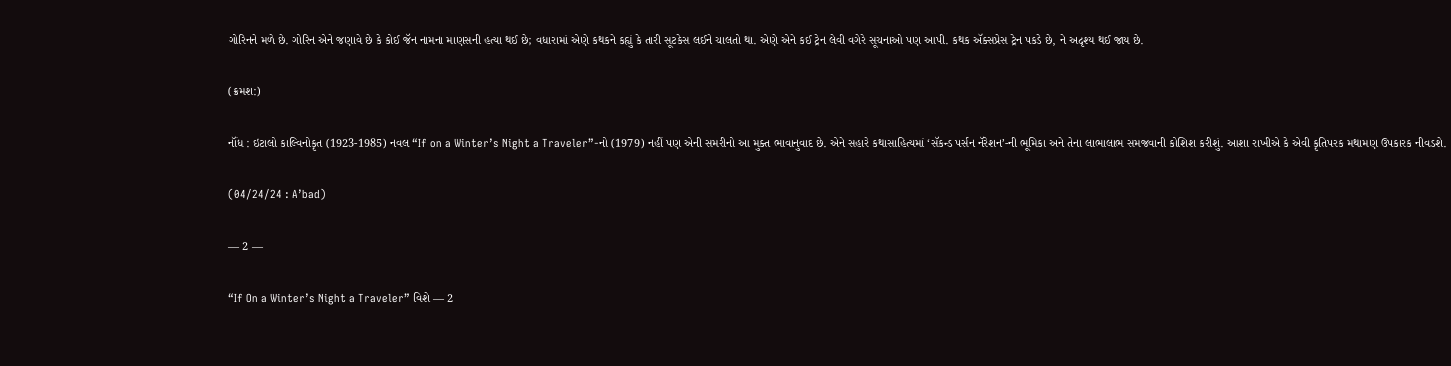ગોરિનને મળે છે. ગોરિન એને જણાવે છે કે કોઈ જૅન નામના માણસની હત્યા થઈ છે; વધારામાં એણે કથકને કહ્યું કે તારી સૂટકેસ લઈને ચાલતો થા. એણે એને કઈ ટ્રેન લેવી વગેરે સૂચનાઓ પણ આપી. કથક ઍક્સપ્રેસ ટ્રેન પકડે છે, ને અદૃશ્ય થઈ જાય છે.

(ક્રમશ:)

નૉંધ : ઇટાલો કાલ્વિનોકૃત (1923-1985) નવલ “If on a Winter’s Night a Traveler”-નો (1979) નહીં પણ એની સમરીનો આ મુક્ત ભાવાનુવાદ છે. એને સહારે કથાસાહિત્યમાં ‘સૅકન્ડ પર્સન નૅરેશન’-ની ભૂમિકા અને તેના લાભાલાભ સમજવાની કોશિશ કરીશું. આશા રાખીએ કે એવી કૃતિપરક મથામણ ઉપકારક નીવડશે.

(04/24/24 : A’bad)

— 2 —

“If On a Winter’s Night a Traveler” વિશે — 2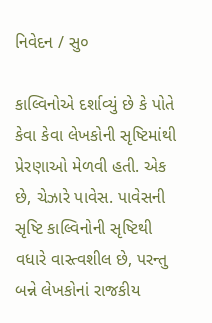નિવેદન / સુ૦

કાલ્વિનોએ દર્શાવ્યું છે કે પોતે કેવા કેવા લેખકોની સૃષ્ટિમાંથી પ્રેરણાઓ મેળવી હતી. એક છે, ચેઝારે પાવેસ. પાવેસની સૃષ્ટિ કાલ્વિનોની સૃષ્ટિથી વધારે વાસ્ત્વશીલ છે, પરન્તુ બન્ને લેખકોનાં રાજકીય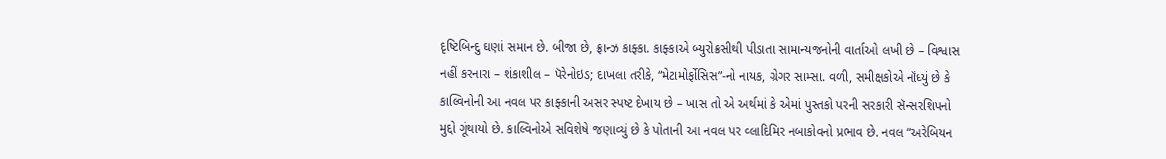દૃષ્ટિબિન્દુ ઘણાં સમાન છે. બીજા છે, ફ્રાન્ઝ કાફ્કા. કાફ્કાએ બ્યુરોક્રસીથી પીડાતા સામાન્યજનોની વાર્તાઓ લખી છે – વિશ્વાસ નહીં કરનારા – શંકાશીલ – પૅરેનોઇડ; દાખલા તરીકે, “મેટામોર્ફોસિસ”-નો નાયક, ગ્રેગર સામ્સા. વળી, સમીક્ષકોએ નૉંધ્યું છે કે કાલ્વિનોની આ નવલ પર કાફ્કાની અસર સ્પષ્ટ દેખાય છે – ખાસ તો એ અર્થમાં કે એમાં પુસ્તકો પરની સરકારી સૅન્સરશિપનો મુદ્દો ગૂંથાયો છે. કાલ્વિનોએ સવિશેષે જણાવ્યું છે કે પોતાની આ નવલ પર વ્લાદિમિર નબાકોવનો પ્રભાવ છે. નવલ “અરેબિયન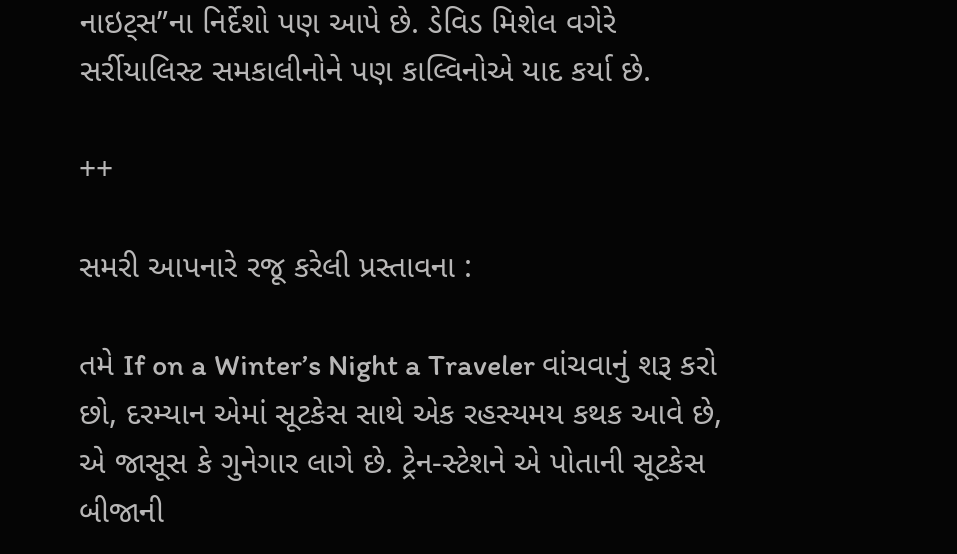નાઇટ્સ”ના નિર્દેશો પણ આપે છે. ડેવિડ મિશેલ વગેરે સર્રીયાલિસ્ટ સમકાલીનોને પણ કાલ્વિનોએ યાદ કર્યા છે.

++

સમરી આપનારે રજૂ કરેલી પ્રસ્તાવના :

તમે If on a Winter’s Night a Traveler વાંચવાનું શરૂ કરો છો, દરમ્યાન એમાં સૂટકેસ સાથે એક રહસ્યમય કથક આવે છે, એ જાસૂસ કે ગુનેગાર લાગે છે. ટ્રેન-સ્ટેશને એ પોતાની સૂટકેસ બીજાની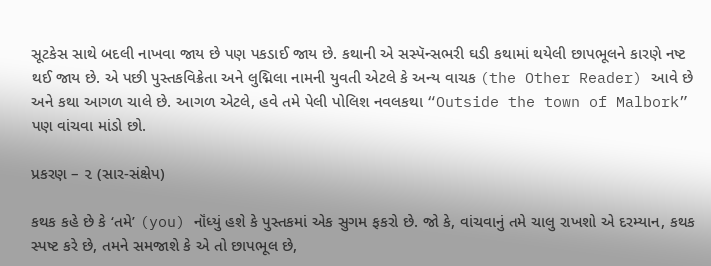સૂટકેસ સાથે બદલી નાખવા જાય છે પણ પકડાઈ જાય છે. કથાની એ સસ્પૅન્સભરી ઘડી કથામાં થયેલી છાપભૂલને કારણે નષ્ટ થઈ જાય છે. એ પછી પુસ્તકવિક્રેતા અને લુદ્મિલા નામની યુવતી એટલે કે અન્ય વાચક (the Other Reader) આવે છે અને કથા આગળ ચાલે છે. આગળ એટલે, હવે તમે પેલી પોલિશ નવલકથા “Outside the town of Malbork” પણ વાંચવા માંડો છો.

પ્રકરણ – ૨ (સાર-સંક્ષેપ)

કથક કહે છે કે ‘તમે’ (you) નૉંધ્યું હશે કે પુસ્તકમાં એક સુગમ ફકરો છે. જો કે, વાંચવાનું તમે ચાલુ રાખશો એ દરમ્યાન, કથક સ્પષ્ટ કરે છે, તમને સમજાશે કે એ તો છાપભૂલ છે,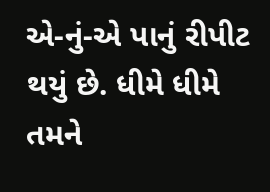એ-નું-એ પાનું રીપીટ થયું છે. ધીમે ધીમે તમને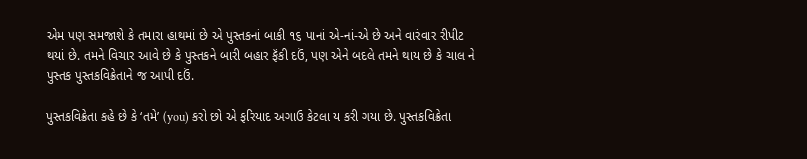એમ પણ સમજાશે કે તમારા હાથમાં છે એ પુસ્તકનાં બાકી ૧૬ પાનાં એ-નાં-એ છે અને વારંવાર રીપીટ થયાં છે. તમને વિચાર આવે છે કે પુસ્તકને બારી બહાર ફૅંકી દઉં, પણ એને બદલે તમને થાય છે કે ચાલ ને પુસ્તક પુસ્તકવિક્રેતાને જ આપી દઉં.

પુસ્તકવિક્રેતા કહે છે કે ‘તમે’ (you) કરો છો એ ફરિયાદ અગાઉ કેટલા ય કરી ગયા છે. પુસ્તકવિક્રેતા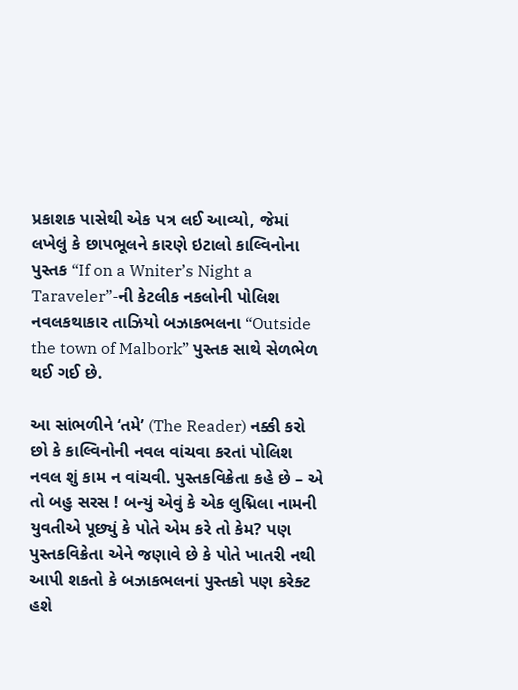પ્રકાશક પાસેથી એક પત્ર લઈ આવ્યો, જેમાં લખેલું કે છાપભૂલને કારણે ઇટાલો કાલ્વિનોના પુસ્તક “If on a Wniter’s Night a Taraveler”-ની કેટલીક નકલોની પોલિશ નવલકથાકાર તાઝિયો બઝાકભલના “Outside the town of Malbork” પુસ્તક સાથે સેળભેળ થઈ ગઈ છે.

આ સાંભળીને ‘તમે’ (The Reader) નક્કી કરો છો કે કાલ્વિનોની નવલ વાંચવા કરતાં પોલિશ નવલ શું કામ ન વાંચવી. પુસ્તકવિક્રેતા કહે છે – એ તો બહુ સરસ ! બન્યું એવું કે એક લુદ્મિલા નામની યુવતીએ પૂછ્યું કે પોતે એમ કરે તો કેમ? પણ પુસ્તકવિક્રેતા એને જણાવે છે કે પોતે ખાતરી નથી આપી શકતો કે બઝાકભલનાં પુસ્તકો પણ કરેક્ટ હશે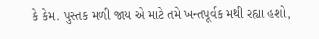કે કેમ. પુસ્તક મળી જાય એ માટે તમે ખન્તપૂર્વક મથી રહ્યા હશો,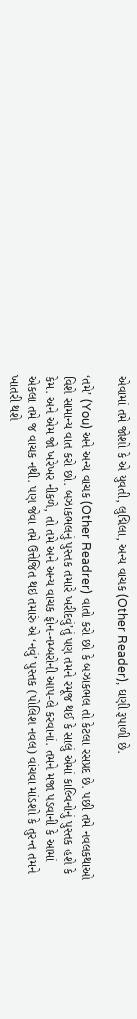એવામાં તમે જોશો કે એ યુવતી, લુદ્મિલા, અન્ય વાચક (Other Reader), ઘણી રૂપાળી છે.

‘તમે’ (You) અને અન્ય વાચક (Other Readrer) વાતો કરો છો કે બઝાકભલ તો કેટલા રસપ્રદ છે. પછી તમે નવલકથાઓ વિશે સામાન્ય વાત કરો છો. બઝાકભલનું પુસ્તક તમારે ખરીદવું’તું પણ તમને રમૂજ થઈ કે સાલું એમાં કાલ્વિનોનું પુસ્તક હશે કે કેમ. અને એમ જો ખરેખર નીકળે, તો તમે અને અન્ય વાચક ફોન-નમ્બરોની આપ-લે કરવાનાં. તમને મજા પડવાની કે આમાં એકલા તમે જ વાચક નથી. પણ જેવા તમે ઉત્તેજિત થઇ તમારું એ ‘નવું’ પુસ્તક (પોલિશ નવલ) વાંચવા માંડશો કે તુરન્ત તમને ખાતરી થશે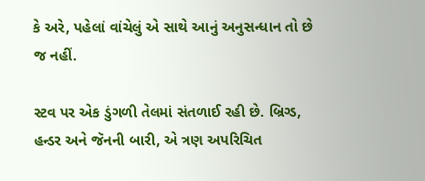કે અરે, પહેલાં વાંચેલું એ સાથે આનું અનુસન્ધાન તો છે જ નહીં.

સ્ટવ પર એક ડુંગળી તેલમાં સંતળાઈ રહી છે. બ્રિગ્ડ, હન્ડર અને જૅનની બારી, એ ત્રણ અપરિચિત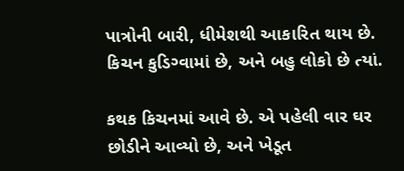પાત્રોની બારી, ધીમેશથી આકારિત થાય છે. કિચન કુડિગ્વામાં છે, અને બહુ લોકો છે ત્યાં.

કથક કિચનમાં આવે છે. એ પહેલી વાર ઘર છોડીને આવ્યો છે, અને ખેડૂત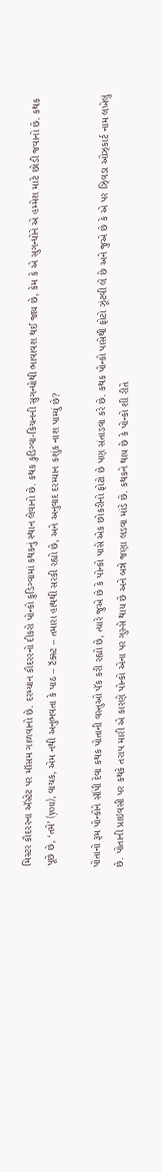મિસ્ટર કૌદરરના ઍસ્ટેટ પર મૉસમ ગાળવાનો છે. દરમ્યાન કૌદરરનો દીકરો પોન્કો કુડિગ્વામાં કથકનું સ્થાન લેવાનો છે. કથક કુડિગ્વા-કિચનની સુગન્ધોથી ભાવાવશ થઈ જાય છે, કેમ કે એ સુગન્ધોને એ હમ્મેશ માટે છોડી જવાનો છે. કથક પૂછે છે, ‘તમે’ (you), વાચક, એમ નથી અનુભવતા કે પાઠ – ટૅક્સ્ટ – તમારા હાથથી સરકી રહ્યો છે, અને અનુવાદ દરમ્યાન કશુંક નાશ પામ્યું છે?

પોતાનો રૂમ પોન્કોને સૉંપી દેવા કથક પોતાની વસ્તુઓ પૅક કરી રહ્યો છે, ત્યારે જુએ છે કે પોન્કો પાસે એક છોકરીનો ફોટો છે પણ સંતાડવા કરે છે. કથક પોન્કો પાસેથી ફોટો ઝૂંટવી લે છે અને જુએ છે કે એ પર ઝ્વિડા ઓઝ્કાર્ટ નામ લખેલું છે. પોતાની પ્રાઇવસી પર કથકે તરાપ મારી એ કારણે પોન્કો એના પર ગુસ્સે થાય છે અને બન્ને જણા લડવા માંડે છે. કથકને થાય છે કે પોન્કો શી રીતે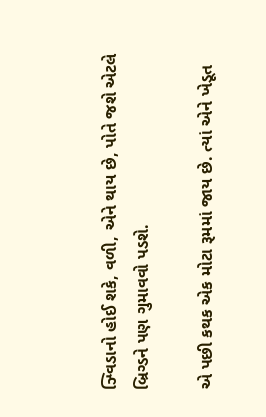ઝ્વિડાનો હોઈ શકે, વળી, એને થાય છે, પોતે જશે એટલે બ્રિગ્ડને પણ ગુમાવવો પડશે.

એ પછી કથક એક મોટા રૂમમાં જાય છે. ત્યાં એને ખેડૂત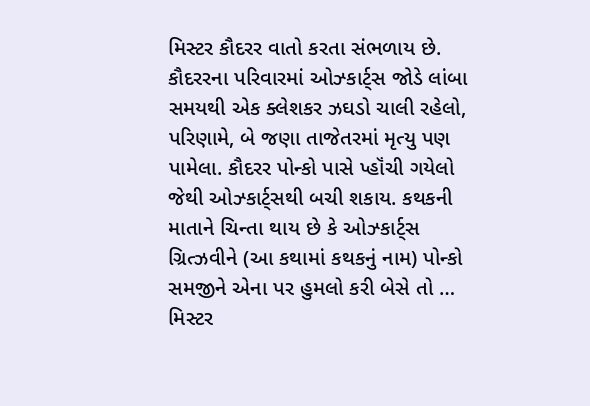મિસ્ટર કૌદરર વાતો કરતા સંભળાય છે. કૌદરરના પરિવારમાં ઓઝ્કાર્ટ્સ જોડે લાંબા સમયથી એક ક્લેશકર ઝઘડો ચાલી રહેલો, પરિણામે, બે જણા તાજેતરમાં મૃત્યુ પણ પામેલા. કૌદરર પોન્કો પાસે પ્હૉંચી ગયેલો જેથી ઓઝ્કાર્ટ્સથી બચી શકાય. કથકની માતાને ચિન્તા થાય છે કે ઓઝ્કાર્ટ્સ ગ્રિત્ઝવીને (આ કથામાં કથકનું નામ) પોન્કો સમજીને એના પર હુમલો કરી બેસે તો … મિસ્ટર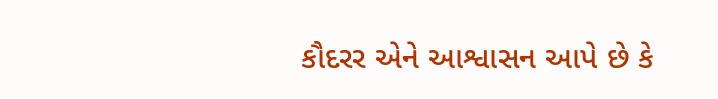કૌદરર એને આશ્વાસન આપે છે કે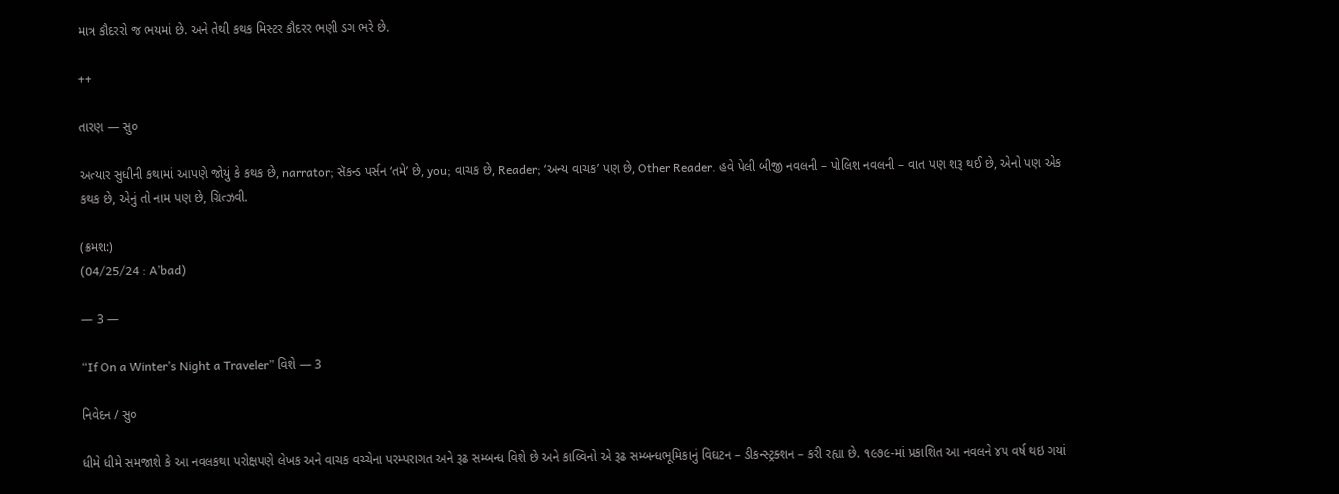માત્ર કૌદરરો જ ભયમાં છે. અને તેથી કથક મિસ્ટર કૌદરર ભણી ડગ ભરે છે.

++

તારણ — સુ૦

અત્યાર સુધીની કથામાં આપણે જોયું કે કથક છે, narrator; સૅકન્ડ પર્સન ‘તમે’ છે, you; વાચક છે, Reader; ‘અન્ય વાચક’ પણ છે, Other Reader. હવે પેલી બીજી નવલની – પોલિશ નવલની – વાત પણ શરૂ થઈ છે, એનો પણ એક કથક છે, એનું તો નામ પણ છે, ગ્રિત્ઝવી.

(ક્રમશ:)
(04/25/24 : A’bad)

— 3 —

“If On a Winter’s Night a Traveler” વિશે — 3

નિવેદન / સુ૦

ધીમે ધીમે સમજાશે કે આ નવલકથા પરોક્ષપણે લેખક અને વાચક વચ્ચેના પરમ્પરાગત અને રૂઢ સમ્બન્ધ વિશે છે અને કાલ્વિનો એ રૂઢ સમ્બન્ધભૂમિકાનું વિઘટન – ડીકન્સ્ટ્રક્શન – કરી રહ્યા છે. ૧૯૭૯-માં પ્રકાશિત આ નવલને ૪૫ વર્ષ થઇ ગયાં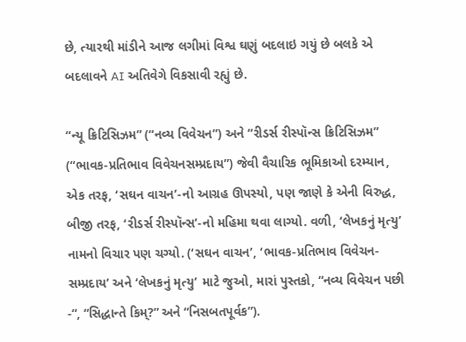છે, ત્યારથી માંડીને આજ લગીમાં વિશ્વ ઘણું બદલાઇ ગયું છે બલકે એ બદલાવને AI અતિવેગે વિકસાવી રહ્યું છે.

“ન્યૂ ક્રિટિસિઝમ” (“નવ્ય વિવેચન”) અને “રીડર્સ રીસ્પૉન્સ ક્રિટિસિઝમ” (“ભાવક-પ્રતિભાવ વિવેચનસમ્પ્રદાય”) જેવી વૈચારિક ભૂમિકાઓ દરમ્યાન, એક તરફ, ‘સઘન વાચન’-નો આગ્રહ ઊપસ્યો, પણ જાણે કે એની વિરુદ્ધ, બીજી તરફ, ‘રીડર્સ રીસ્પૉન્સ’-નો મહિમા થવા લાગ્યો. વળી, ‘લેખકનું મૃત્યુ’ નામનો વિચાર પણ ચગ્યો. (‘સઘન વાચન’, ‘ભાવક-પ્રતિભાવ વિવેચન-સમ્પ્રદાય’ અને ‘લેખકનું મૃત્યુ’ માટે જુઓ, મારાં પુસ્તકો, “નવ્ય વિવેચન પછી -“, “સિદ્ધાન્તે કિમ્?” અને “નિસબતપૂર્વક”).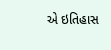એ ઇતિહાસ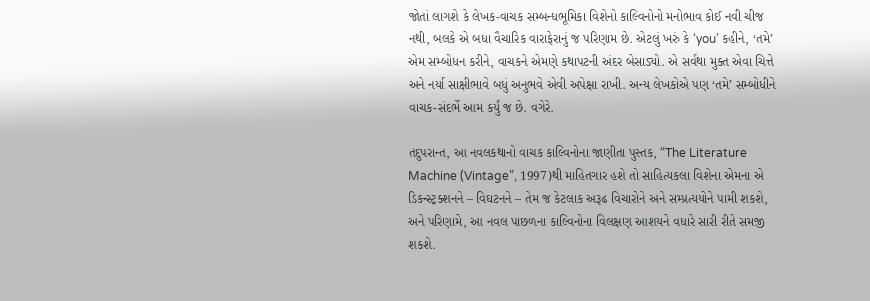જોતાં લાગશે કે લેખક-વાચક સમ્બન્ધભૂમિકા વિશેનો કાલ્વિનોનો મનોભાવ કોઈ નવી ચીજ નથી, બલકે એ બધા વૈચારિક વારાફેરાનું જ પરિણામ છે. એટલું ખરું કે ‘you’ કહીને, ‘તમે’ એમ સમ્બોધન કરીને, વાચકને એમણે કથાપટની અંદર બેસાડ્યો. એ સર્વથા મુક્ત એવા ચિત્તે અને નર્યા સાક્ષીભાવે બધું અનુભવે એવી અપેક્ષા રાખી. અન્ય લેખકોએ પણ ‘તમે’ સમ્બોધીને વાચક-સંદર્ભે આમ કર્યું જ છે. વગેરે.

તદુપરાન્ત, આ નવલકથાનો વાચક કાલ્વિનોના જાણીતા પુસ્તક, “The Literature Machine (Vintage”, 1997)થી માહિતગાર હશે તો સાહિત્યકલા વિશેના એમના એ ડિકન્સ્ટ્રક્શનને – વિઘટનને – તેમ જ કેટલાક અરૂઢ વિચારોને અને સમ્પ્રત્યયોને પામી શકશે, અને પરિણામે, આ નવલ પાછળના કાલ્વિનોના વિલક્ષણ આશયને વધારે સારી રીતે સમજી શકશે.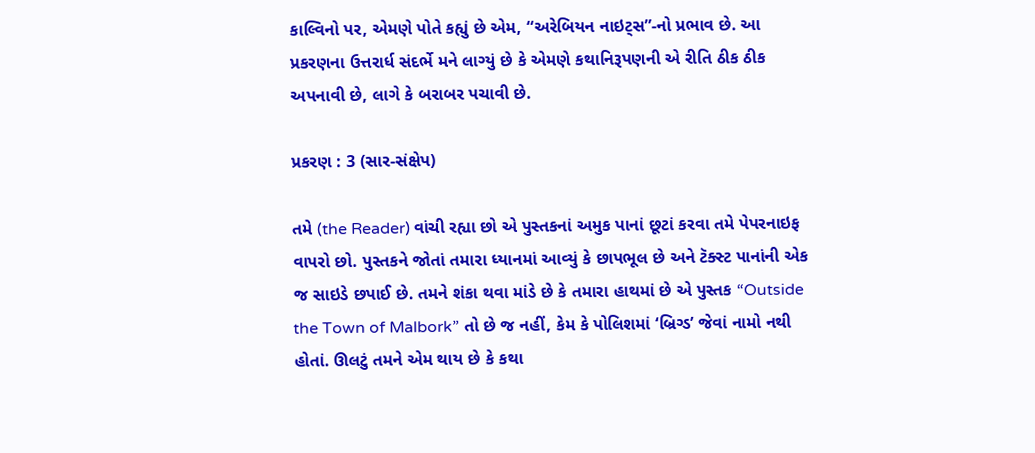કાલ્વિનો પર, એમણે પોતે કહ્યું છે એમ, “અરેબિયન નાઇટ્સ”-નો પ્રભાવ છે. આ પ્રકરણના ઉત્તરાર્ધ સંદર્ભે મને લાગ્યું છે કે એમણે કથાનિરૂપણની એ રીતિ ઠીક ઠીક અપનાવી છે, લાગે કે બરાબર પચાવી છે.

પ્રકરણ : 3 (સાર-સંક્ષેપ)

તમે (the Reader) વાંચી રહ્યા છો એ પુસ્તકનાં અમુક પાનાં છૂટાં કરવા તમે પેપરનાઇફ વાપરો છો. પુસ્તકને જોતાં તમારા ધ્યાનમાં આવ્યું કે છાપભૂલ છે અને ટૅક્સ્ટ પાનાંની એક જ સાઇડે છપાઈ છે. તમને શંકા થવા માંડે છે કે તમારા હાથમાં છે એ પુસ્તક “Outside the Town of Malbork” તો છે જ નહીં, કેમ કે પોલિશમાં ‘બ્રિગ્ડ’ જેવાં નામો નથી હોતાં. ઊલટું તમને એમ થાય છે કે કથા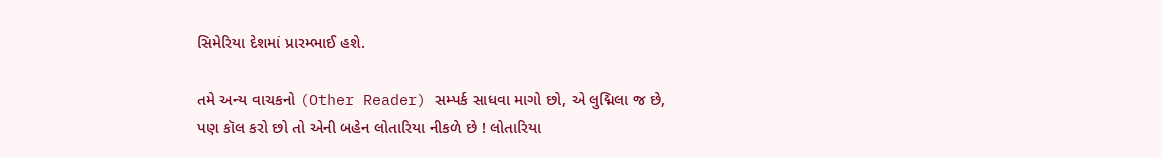સિમેરિયા દેશમાં પ્રારમ્ભાઈ હશે.

તમે અન્ય વાચકનો (Other Reader) સમ્પર્ક સાધવા માગો છો, એ લુદ્મિલા જ છે, પણ કૉલ કરો છો તો એની બહેન લોતારિયા નીકળે છે ! લોતારિયા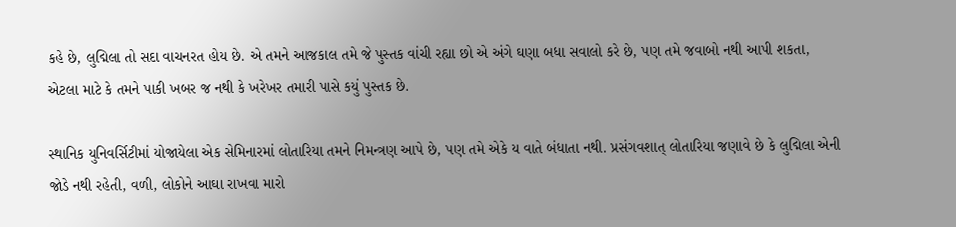કહે છે, લુદ્મિલા તો સદા વાચનરત હોય છે. એ તમને આજકાલ તમે જે પુસ્તક વાંચી રહ્યા છો એ અંગે ઘણા બધા સવાલો કરે છે, પણ તમે જવાબો નથી આપી શકતા, એટલા માટે કે તમને પાકી ખબર જ નથી કે ખરેખર તમારી પાસે કયું પુસ્તક છે.

સ્થાનિક યુનિવર્સિટીમાં યોજાયેલા એક સેમિનારમાં લોતારિયા તમને નિમન્ત્રણ આપે છે, પણ તમે એકે ય વાતે બંધાતા નથી. પ્રસંગવશાત્ લોતારિયા જણાવે છે કે લુદ્મિલા એની જોડે નથી રહેતી, વળી, લોકોને આઘા રાખવા મારો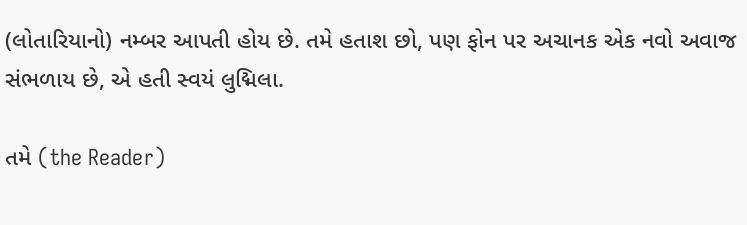(લોતારિયાનો) નમ્બર આપતી હોય છે. તમે હતાશ છો, પણ ફોન પર અચાનક એક નવો અવાજ સંભળાય છે, એ હતી સ્વયં લુદ્મિલા.

તમે (the Reader)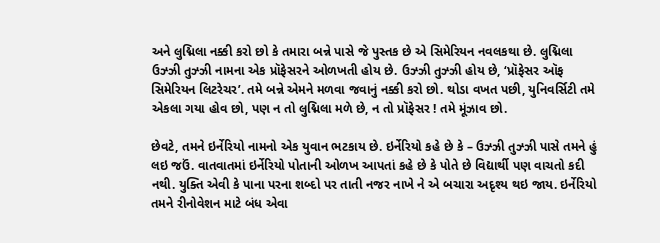અને લુદ્મિલા નક્કી કરો છો કે તમારા બન્ને પાસે જે પુસ્તક છે એ સિમેરિયન નવલકથા છે. લુદ્મિલા ઉઝ્ઝી તુઝ્ઝી નામના એક પ્રૉફેસરને ઓળખતી હોય છે. ઉઝ્ઝી તુઝ્ઝી હોય છે, ‘પ્રૉફેસર ઑફ સિમેરિયન લિટરેચર’. તમે બન્ને એમને મળવા જવાનું નક્કી કરો છો. થોડા વખત પછી, યુનિવર્સિટી તમે એકલા ગયા હોવ છો, પણ ન તો લુદ્મિલા મળે છે, ન તો પ્રૉફેસર ! તમે મૂંઝાવ છો.

છેવટે, તમને ઇર્નેરિયો નામનો એક યુવાન ભટકાય છે. ઇર્નેરિયો કહે છે કે – ઉઝ્ઝી તુઝ્ઝી પાસે તમને હું લઇ જઉં. વાતવાતમાં ઇર્નેરિયો પોતાની ઓળખ આપતાં કહે છે કે પોતે છે વિદ્યાર્થી પણ વાચતો કદી નથી. યુક્તિ એવી કે પાના પરના શબ્દો પર તાતી નજર નાખે ને એ બચારા અદૃશ્ય થઇ જાય. ઇર્નેરિયો તમને રીનોવેશન માટે બંધ એવા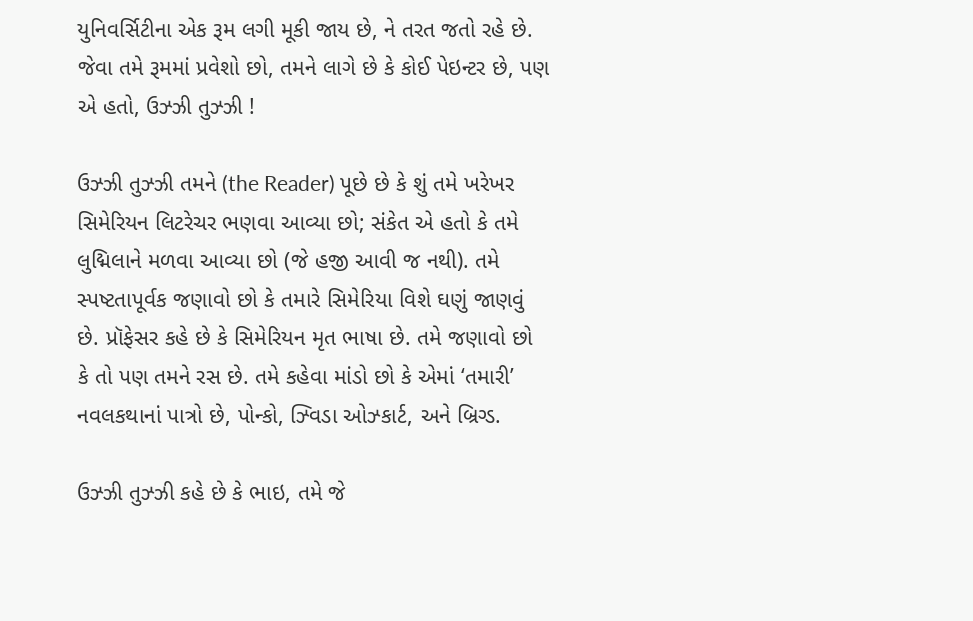યુનિવર્સિટીના એક રૂમ લગી મૂકી જાય છે, ને તરત જતો રહે છે. જેવા તમે રૂમમાં પ્રવેશો છો, તમને લાગે છે કે કોઈ પેઇન્ટર છે, પણ એ હતો, ઉઝ્ઝી તુઝ્ઝી !

ઉઝ્ઝી તુઝ્ઝી તમને (the Reader) પૂછે છે કે શું તમે ખરેખર સિમેરિયન લિટરેચર ભણવા આવ્યા છો; સંકેત એ હતો કે તમે લુદ્મિલાને મળવા આવ્યા છો (જે હજી આવી જ નથી). તમે સ્પષ્ટતાપૂર્વક જણાવો છો કે તમારે સિમેરિયા વિશે ઘણું જાણવું છે. પ્રૉફેસર કહે છે કે સિમેરિયન મૃત ભાષા છે. તમે જણાવો છો કે તો પણ તમને રસ છે. તમે કહેવા માંડો છો કે એમાં ‘તમારી’ નવલકથાનાં પાત્રો છે, પોન્કો, ઝ્વિડા ઓઝ્કાર્ટ, અને બ્રિગ્ડ.

ઉઝ્ઝી તુઝ્ઝી કહે છે કે ભાઇ, તમે જે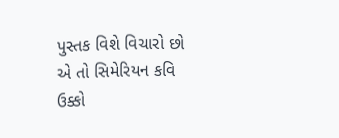પુસ્તક વિશે વિચારો છો એ તો સિમેરિયન કવિ ઉક્કો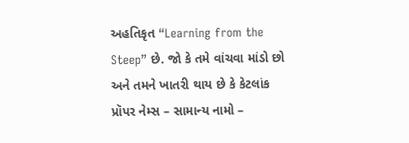અહતિકૃત “Learning from the Steep” છે. જો કે તમે વાંચવા માંડો છો અને તમને ખાતરી થાય છે કે કેટલાંક પ્રૉપર નેમ્સ – સામાન્ય નામો –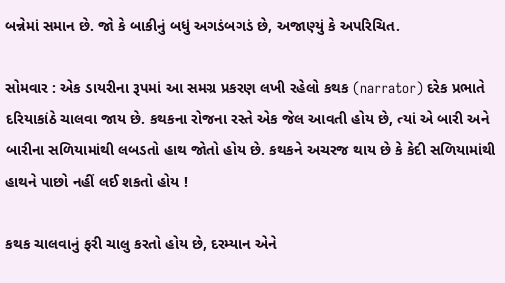બન્નેમાં સમાન છે. જો કે બાકીનું બધું અગડંબગડં છે, અજાણ્યું કે અપરિચિત.

સોમવાર : એક ડાયરીના રૂપમાં આ સમગ્ર પ્રકરણ લખી રહેલો કથક (narrator) દરેક પ્રભાતે દરિયાકાંઠે ચાલવા જાય છે. કથકના રોજના રસ્તે એક જેલ આવતી હોય છે, ત્યાં એ બારી અને બારીના સળિયામાંથી લબડતો હાથ જોતો હોય છે. કથકને અચરજ થાય છે કે કેદી સળિયામાંથી હાથને પાછો નહીં લઈ શકતો હોય !

કથક ચાલવાનું ફરી ચાલુ કરતો હોય છે, દરમ્યાન એને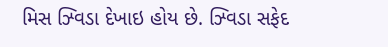મિસ ઝ્વિડા દેખાઇ હોય છે. ઝ્વિડા સફેદ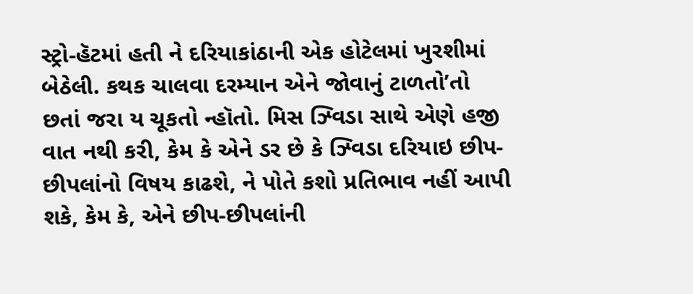સ્ટ્રો-હૅટમાં હતી ને દરિયાકાંઠાની એક હોટેલમાં ખુરશીમાં બેઠેલી. કથક ચાલવા દરમ્યાન એને જોવાનું ટાળતો’તો છતાં જરા ય ચૂકતો ન્હૉતો. મિસ ઝ્વિડા સાથે એણે હજી વાત નથી કરી, કેમ કે એને ડર છે કે ઝ્વિડા દરિયાઇ છીપ-છીપલાંનો વિષય કાઢશે, ને પોતે કશો પ્રતિભાવ નહીં આપી શકે, કેમ કે, એને છીપ-છીપલાંની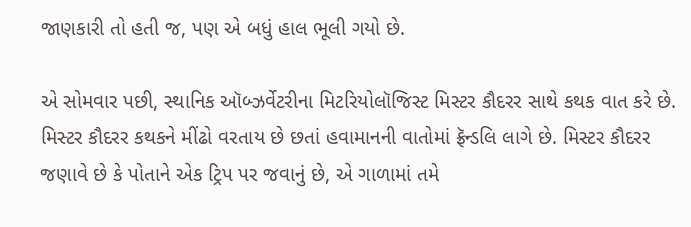જાણકારી તો હતી જ, પણ એ બધું હાલ ભૂલી ગયો છે.

એ સોમવાર પછી, સ્થાનિક ઑબ્ઝર્વેટરીના મિટરિયોલૉજિસ્ટ મિસ્ટર કૌદરર સાથે કથક વાત કરે છે. મિસ્ટર કૌદરર કથકને મીંઢો વરતાય છે છતાં હવામાનની વાતોમાં ફ્રૅન્ડલિ લાગે છે. મિસ્ટર કૌદરર જણાવે છે કે પોતાને એક ટ્રિપ પર જવાનું છે, એ ગાળામાં તમે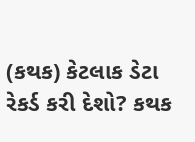(કથક) કેટલાક ડેટા રેકર્ડ કરી દેશો? કથક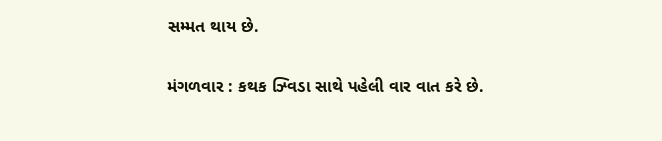સમ્મત થાય છે.

મંગળવાર : કથક ઝ્વિડા સાથે પહેલી વાર વાત કરે છે.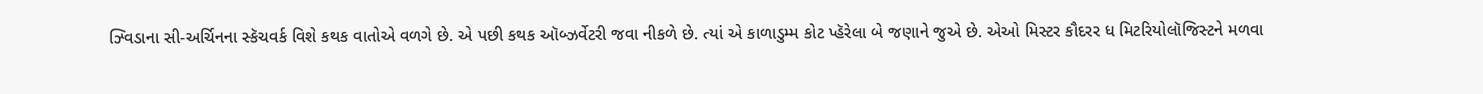ઝ્વિડાના સી-અર્ચિનના સ્કૅચવર્ક વિશે કથક વાતોએ વળગે છે. એ પછી કથક ઑબ્ઝર્વેટરી જવા નીકળે છે. ત્યાં એ કાળાડુમ્મ કોટ પ્હૅરેલા બે જણાને જુએ છે. એઓ મિસ્ટર કૌદરર ધ મિટરિયોલૉજિસ્ટને મળવા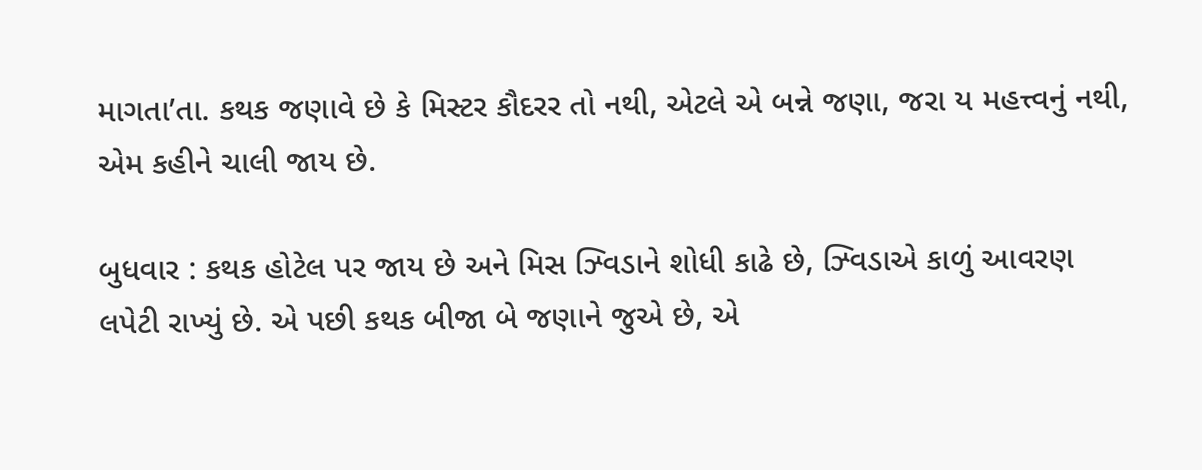માગતા’તા. કથક જણાવે છે કે મિસ્ટર કૌદરર તો નથી, એટલે એ બન્ને જણા, જરા ય મહત્ત્વનું નથી, એમ કહીને ચાલી જાય છે.

બુધવાર : કથક હોટેલ પર જાય છે અને મિસ ઝ્વિડાને શોધી કાઢે છે, ઝ્વિડાએ કાળું આવરણ લપેટી રાખ્યું છે. એ પછી કથક બીજા બે જણાને જુએ છે, એ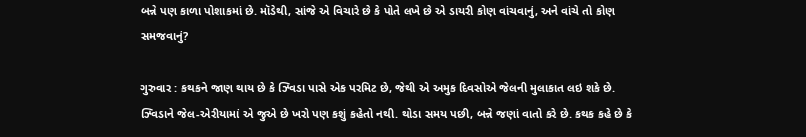બન્ને પણ કાળા પોશાકમાં છે. મૉડેથી, સાંજે એ વિચારે છે કે પોતે લખે છે એ ડાયરી કોણ વાંચવાનું, અને વાંચે તો કોણ સમજવાનું?

ગુરુવાર : કથકને જાણ થાય છે કે ઝ્વિડા પાસે એક પરમિટ છે, જેથી એ અમુક દિવસોએ જેલની મુલાકાત લઇ શકે છે. ઝ્વિડાને જેલ-એરીયામાં એ જુએ છે ખરો પણ કશું કહેતો નથી. થોડા સમય પછી, બન્ને જણાં વાતો કરે છે. કથક કહે છે કે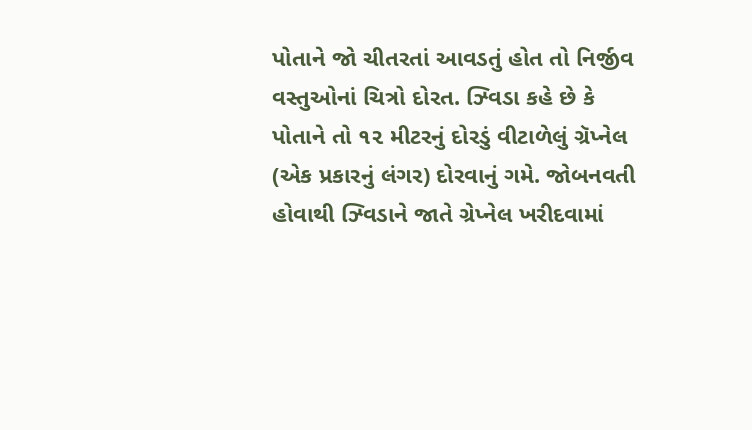પોતાને જો ચીતરતાં આવડતું હોત તો નિર્જીવ વસ્તુઓનાં ચિત્રો દોરત. ઝ્વિડા કહે છે કે પોતાને તો ૧૨ મીટરનું દોરડું વીટાળેલું ગ્રૅપ્નેલ (એક પ્રકારનું લંગર) દોરવાનું ગમે. જોબનવતી હોવાથી ઝ્વિડાને જાતે ગ્રેપ્નેલ ખરીદવામાં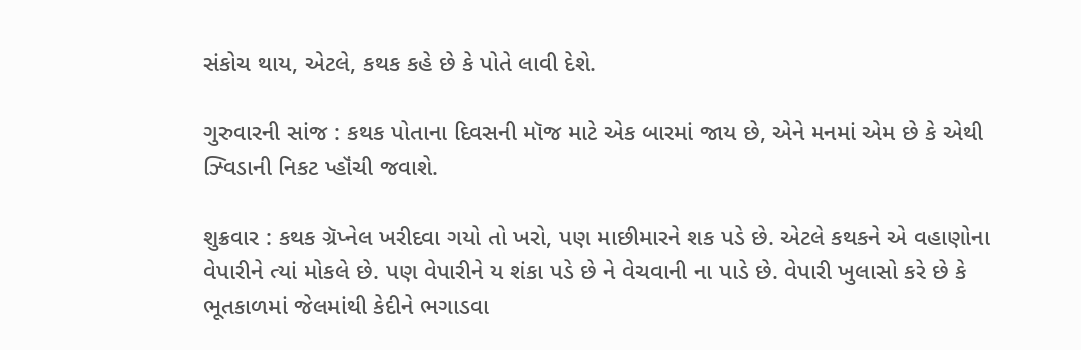સંકોચ થાય, એટલે, કથક કહે છે કે પોતે લાવી દેશે.

ગુરુવારની સાંજ : કથક પોતાના દિવસની મૉજ માટે એક બારમાં જાય છે, એને મનમાં એમ છે કે એથી ઝ્વિડાની નિકટ પ્હૉંચી જવાશે.

શુક્રવાર : કથક ગ્રૅપ્નેલ ખરીદવા ગયો તો ખરો, પણ માછીમારને શક પડે છે. એટલે કથકને એ વહાણોના વેપારીને ત્યાં મોકલે છે. પણ વેપારીને ય શંકા પડે છે ને વેચવાની ના પાડે છે. વેપારી ખુલાસો કરે છે કે ભૂતકાળમાં જેલમાંથી કેદીને ભગાડવા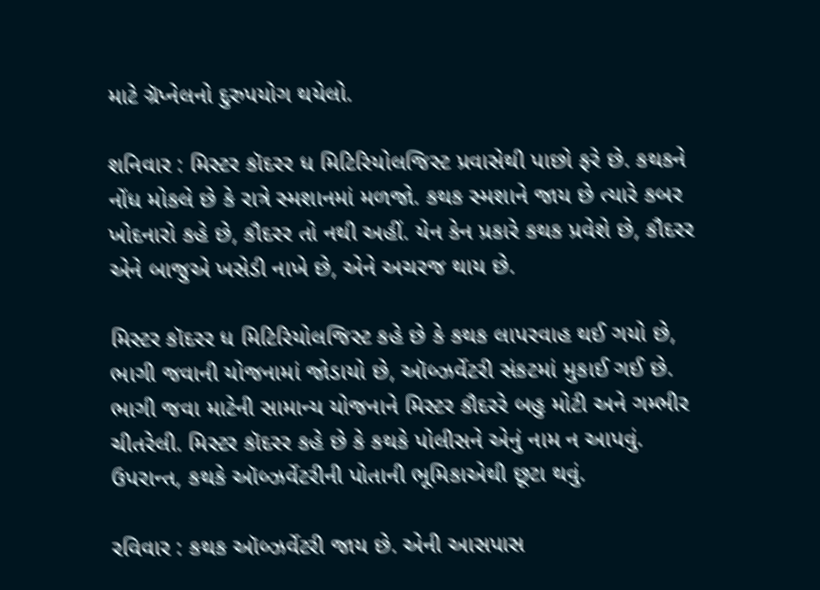માટે ગ્રૅપ્નેલનો દુરુપયોગ થયેલો.

શનિવાર : મિસ્ટર કૉદરર ધ મિટિરિયોલજિસ્ટ પ્રવાસેથી પાછો ફરે છે. કથકને નોંધ મોકલે છે કે રાત્રે સ્મશાનમાં મળજો. કથક સ્મશાને જાય છે ત્યારે કબર ખોદનારો કહે છે, કૌદરર તો નથી અહીં. યેન કેન પ્રકારે કથક પ્રવેશે છે, કૌદરર એને બાજુએ ખસેડી નાખે છે, એને અચરજ થાય છે.

મિસ્ટર કૉદરર ધ મિટિરિયોલજિસ્ટ કહે છે કે કથક લાપરવાહ થઈ ગયો છે, ભાગી જવાની યોજનામાં જોડાયો છે, ઑબ્ઝર્વેટરી સંકટમાં મુકાઈ ગઈ છે. ભાગી જવા માટેની સામાન્ય યોજનાને મિસ્ટર કૌદરરે બહુ મોટી અને ગમ્ભીર ચીતરેલી. મિસ્ટર કૉદરર કહે છે કે કથકે પોલીસને એનું નામ ન આપવું. ઉપરાન્ત, કથકે ઑબ્ઝર્વેટરીની પોતાની ભૂમિકાએથી છૂટા થવું.

રવિવાર : કથક ઑબ્ઝર્વેટરી જાય છે. એની આસપાસ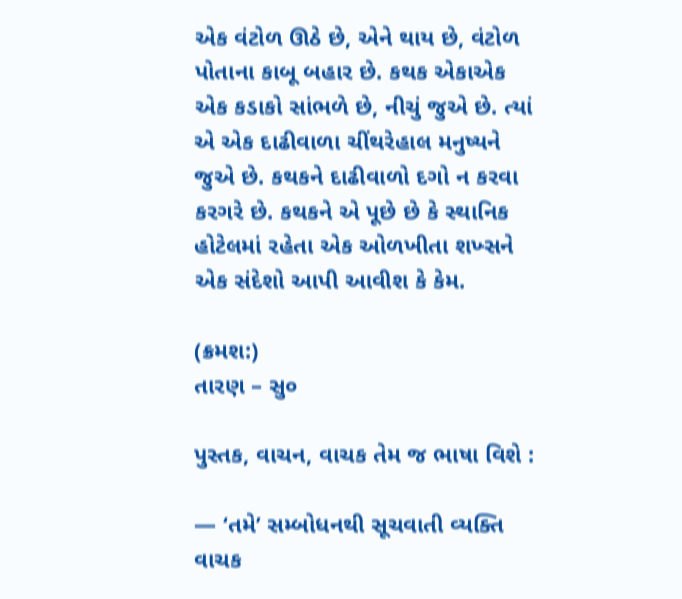એક વંટોળ ઊઠે છે, એને થાય છે, વંટોળ પોતાના કાબૂ બહાર છે. કથક એકાએક એક કડાકો સાંભળે છે, નીચું જુએ છે. ત્યાં એ એક દાઢીવાળા ચીંથરેહાલ મનુષ્યને જુએ છે. કથકને દાઢીવાળો દગો ન કરવા કરગરે છે. કથકને એ પૂછે છે કે સ્થાનિક હોટેલમાં રહેતા એક ઓળખીતા શખ્સને એક સંદેશો આપી આવીશ કે કેમ.

(ક્રમશ:)
તારણ – સુ૦

પુસ્તક, વાચન, વાચક તેમ જ ભાષા વિશે :

— ‘તમે’ સમ્બોધનથી સૂચવાતી વ્યક્તિ વાચક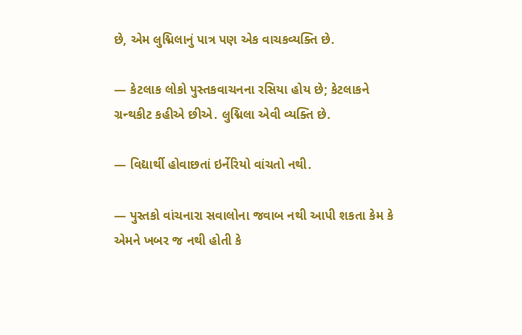છે, એમ લુદ્મિલાનું પાત્ર પણ એક વાચકવ્યક્તિ છે.

— કેટલાક લોકો પુસ્તકવાચનના રસિયા હોય છે; કેટલાકને ગ્રન્થકીટ કહીએ છીએ. લુદ્મિલા એવી વ્યક્તિ છે.

— વિદ્યાર્થી હોવાછતાં ઇર્નેરિયો વાંચતો નથી.

— પુસ્તકો વાંચનારા સવાલોના જવાબ નથી આપી શકતા કેમ કે એમને ખબર જ નથી હોતી કે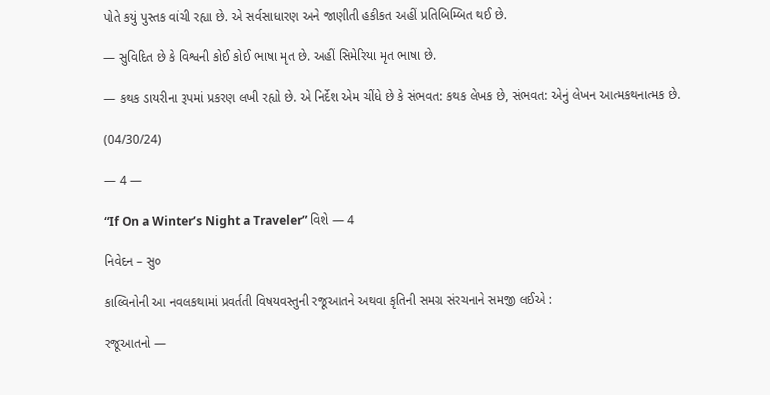પોતે કયું પુસ્તક વાંચી રહ્યા છે. એ સર્વસાધારણ અને જાણીતી હકીકત અહીં પ્રતિબિમ્બિત થઈ છે.

— સુવિદિત છે કે વિશ્વની કોઈ કોઈ ભાષા મૃત છે. અહીં સિમેરિયા મૃત ભાષા છે.

— કથક ડાયરીના રૂપમાં પ્રકરણ લખી રહ્યો છે. એ નિર્દેશ એમ ચીંધે છે કે સંભવત: કથક લેખક છે, સંભવત: એનું લેખન આત્મકથનાત્મક છે.

(04/30/24)

— 4 —

“If On a Winter’s Night a Traveler” વિશે — 4

નિવેદન – સુ૦

કાલ્વિનોની આ નવલકથામાં પ્રવર્તતી વિષયવસ્તુની રજૂઆતને અથવા કૃતિની સમગ્ર સંરચનાને સમજી લઈએ :

રજૂઆતનો —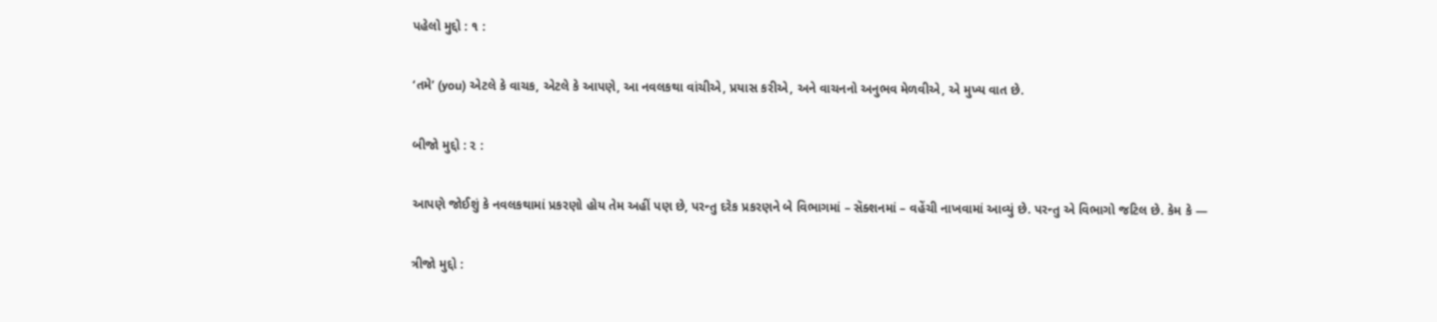પહેલો મુદ્દો : ૧ :

‘તમે’ (you) એટલે કે વાચક, એટલે કે આપણે, આ નવલકથા વાંચીએ, પ્રયાસ કરીએ, અને વાચનનો અનુભવ મેળવીએ, એ મુખ્ય વાત છે.

બીજો મુદ્દો : ૨ :

આપણે જોઈશું કે નવલકથામાં પ્રકરણો હોય તેમ અહીં પણ છે, પરન્તુ દરેક પ્રકરણને બે વિભાગમાં – સૅક્શનમાં – વહેંચી નાખવામાં આવ્યું છે. પરન્તુ એ વિભાગો જટિલ છે. કેમ કે —

ત્રીજો મુદ્દો :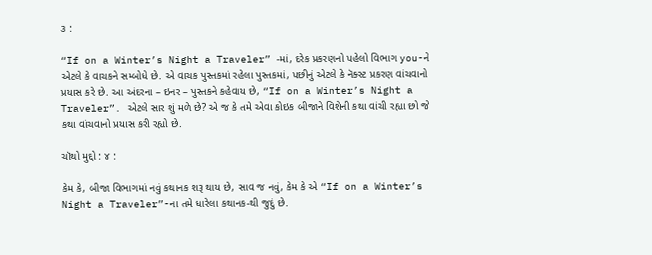૩ :

“If on a Winter’s Night a Traveler” -માં, દરેક પ્રકરણનો પહેલો વિભાગ you-ને એટલે કે વાચકને સમ્બોધે છે. એ વાચક પુસ્તકમાં રહેલા પુસ્તકમાં, પછીનું એટલે કે નૅક્સ્ટ પ્રકરણ વાંચવાનો પ્રયાસ કરે છે. આ અંદરના – ઇનર – પુસ્તકને કહેવાય છે, “If on a Winter’s Night a Traveler”. એટલે સાર શું મળે છે? એ જ કે તમે એવા કોઇક બીજાને વિશેની કથા વાંચી રહ્યા છો જે કથા વાંચવાનો પ્રયાસ કરી રહ્યો છે.

ચૉથો મુદ્દો : ૪ :

કેમ કે, બીજા વિભાગમાં નવું કથાનક શરૂ થાય છે, સાવ જ નવું, કેમ કે એ “If on a Winter’s Night a Traveler”-ના તમે ધારેલા કથાનક-થી જુદું છે.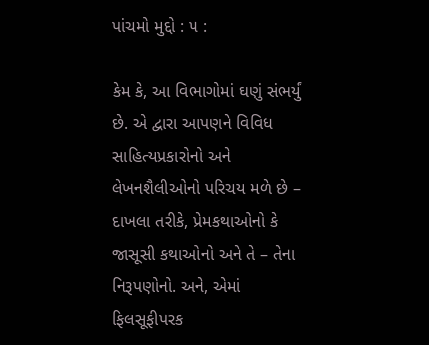પાંચમો મુદ્દો : ૫ :

કેમ કે, આ વિભાગોમાં ઘણું સંભર્યું છે. એ દ્વારા આપણને વિવિધ સાહિત્યપ્રકારોનો અને લેખનશૈલીઓનો પરિચય મળે છે – દાખલા તરીકે, પ્રેમકથાઓનો કે જાસૂસી કથાઓનો અને તે – તેના નિરૂપણોનો. અને, એમાં ફિલસૂફીપરક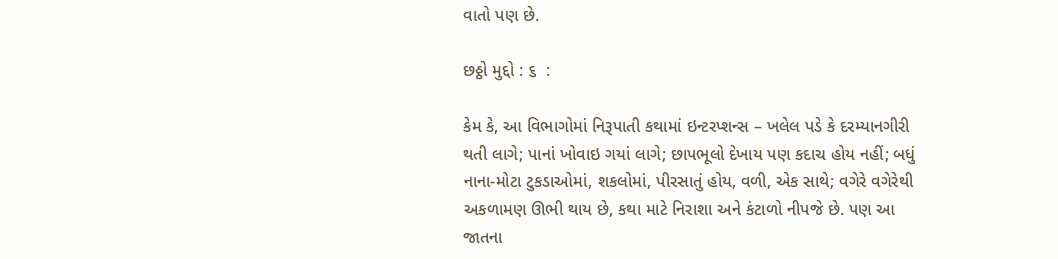વાતો પણ છે.

છઠ્ઠો મુદ્દો : ૬  :

કેમ કે, આ વિભાગોમાં નિરૂપાતી કથામાં ઇન્ટરપ્શન્સ – ખલેલ પડે કે દરમ્યાનગીરી થતી લાગે; પાનાં ખોવાઇ ગયાં લાગે; છાપભૂલો દેખાય પણ કદાચ હોય નહીં; બધું નાના-મોટા ટુકડાઓમાં, શકલોમાં, પીરસાતું હોય, વળી, એક સાથે; વગેરે વગેરેથી અકળામણ ઊભી થાય છે, કથા માટે નિરાશા અને કંટાળો નીપજે છે. પણ આ જાતના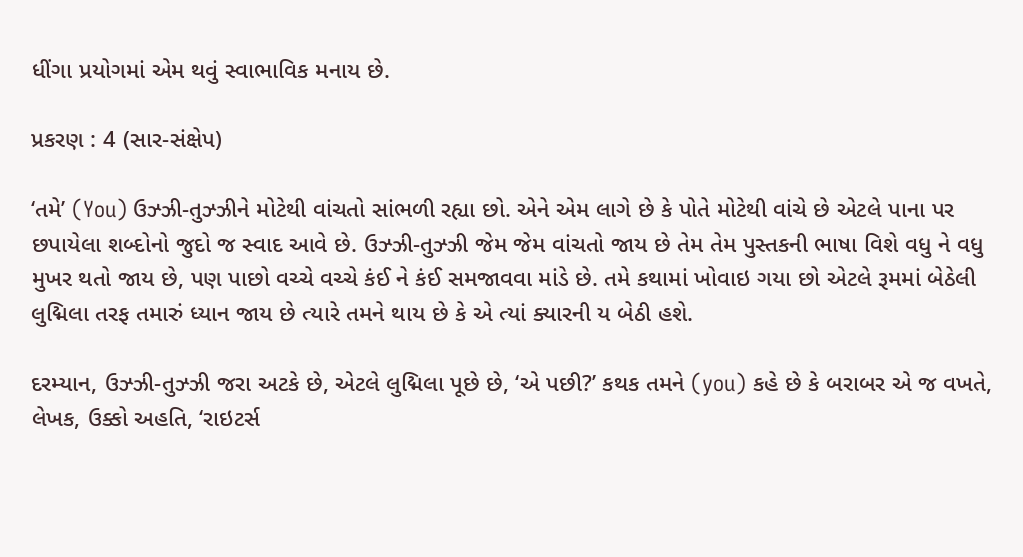ધીંગા પ્રયોગમાં એમ થવું સ્વાભાવિક મનાય છે.

પ્રકરણ : 4 (સાર-સંક્ષેપ)

‘તમે’ (You) ઉઝ્ઝી-તુઝ્ઝીને મોટેથી વાંચતો સાંભળી રહ્યા છો. એને એમ લાગે છે કે પોતે મોટેથી વાંચે છે એટલે પાના પર છપાયેલા શબ્દોનો જુદો જ સ્વાદ આવે છે. ઉઝ્ઝી-તુઝ્ઝી જેમ જેમ વાંચતો જાય છે તેમ તેમ પુસ્તકની ભાષા વિશે વધુ ને વધુ મુખર થતો જાય છે, પણ પાછો વચ્ચે વચ્ચે કંઈ ને કંઈ સમજાવવા માંડે છે. તમે કથામાં ખોવાઇ ગયા છો એટલે રૂમમાં બેઠેલી લુદ્મિલા તરફ તમારું ધ્યાન જાય છે ત્યારે તમને થાય છે કે એ ત્યાં ક્યારની ય બેઠી હશે.

દરમ્યાન, ઉઝ્ઝી-તુઝ્ઝી જરા અટકે છે, એટલે લુદ્મિલા પૂછે છે, ‘એ પછી?’ કથક તમને (you) કહે છે કે બરાબર એ જ વખતે, લેખક, ઉક્કો અહતિ, ‘રાઇટર્સ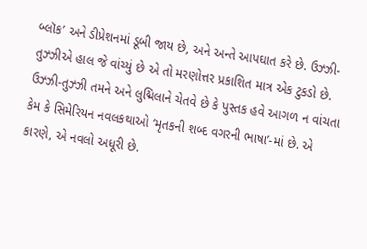બ્લૉક’ અને ડીપ્રેશનમાં ડૂબી જાય છે, અને અન્તે આપઘાત કરે છે. ઉઝ્ઝી-તુઝ્ઝીએ હાલ જે વાંચ્યું છે એ તો મરણોત્તર પ્રકાશિત માત્ર એક ટુકડો છે. ઉઝ્ઝી-તુઝ્ઝી તમને અને લુદ્મિલાને ચેતવે છે કે પુસ્તક હવે આગળ ન વાંચતા કેમ કે સિમેરિયન નવલકથાઓ ‘મૃતકની શબ્દ વગરની ભાષા’-માં છે. એ કારણે, એ નવલો અધૂરી છે.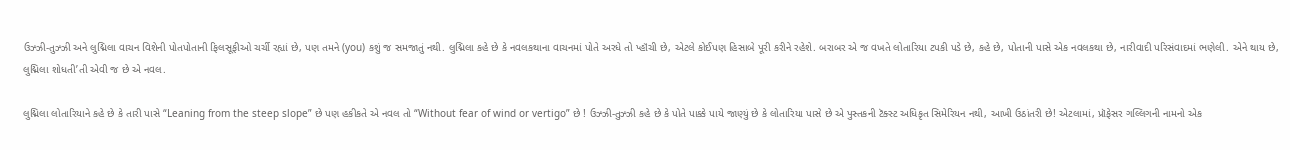ઉઝ્ઝી-તુઝ્ઝી અને લુદ્મિલા વાચન વિશેની પોતપોતાની ફિલસૂફીઓ ચર્ચી રહ્યાં છે, પણ તમને (you) કશું જ સમજાતું નથી. લુદ્મિલા કહે છે કે નવલકથાના વાચનમાં પોતે અરધે તો પ્હૉંચી છે, એટલે કોઈપણ હિસાબે પૂરી કરીને રહેશે. બરાબર એ જ વખતે લોતારિયા ટપકી પડે છે, કહે છે, પોતાની પાસે એક નવલકથા છે, નારીવાદી પરિસંવાદમાં ભણેલી. એને થાય છે, લુદ્મિલા શોધતી’તી એવી જ છે એ નવલ.

લુદ્મિલા લોતારિયાને કહે છે કે તારી પાસે “Leaning from the steep slope” છે પણ હકીકતે એ નવલ તો “Without fear of wind or vertigo” છે ! ઉઝ્ઝી-તુઝ્ઝી કહે છે કે પોતે પાક્કે પાયે જાણ્યું છે કે લોતારિયા પાસે છે એ પુસ્તકની ટૅક્સ્ટ અધિકૃત સિમેરિયન નથી, આખી ઉઠાંતરી છે! એટલામાં, પ્રૉફેસર ગલ્લિગની નામનો એક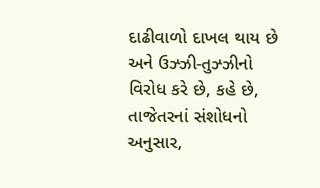દાઢીવાળો દાખલ થાય છે અને ઉઝ્ઝી-તુઝ્ઝીનો વિરોધ કરે છે, કહે છે, તાજેતરનાં સંશોધનો અનુસાર,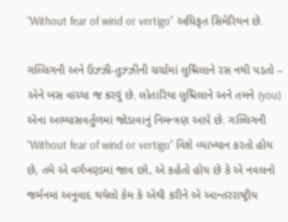“Without fear of wind or vertigo” અધિકૃત સિમેરિયન છે.

ગલ્લિગની અને ઉઝ્ઝી-તુઝ્ઝીની ચર્ચામાં લુદ્મિલાને રસ નથી પડતો – એને બસ વાંચ્યા જ કરવું છે. લોતારિયા લુદ્મિલાને અને તમને (you) એના અભ્યાસવર્તુળમાં જોડાવાનું નિમન્ત્રણ આપે છે. ગલ્લિગની “Without fear of wind or vertigo” વિશે વ્યાખ્યાન કરતો હોય છે, તમે એ વર્ગખણ્ડમાં જાવ છો, એ કહેતો હોય છે કે એ નવલનો જર્મનમાં અનુવાદ થયેલો કેમ કે એથી કરીને એ આન્તરરાષ્ટ્રીય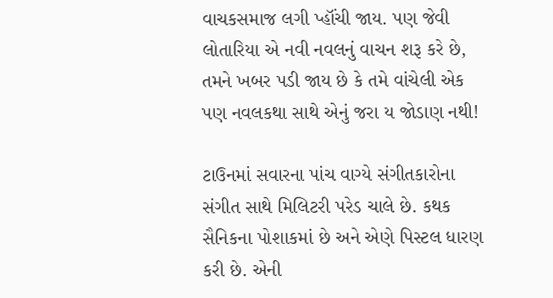વાચકસમાજ લગી પ્હૉંચી જાય. પણ જેવી લોતારિયા એ નવી નવલનું વાચન શરૂ કરે છે, તમને ખબર પડી જાય છે કે તમે વાંચેલી એક પણ નવલકથા સાથે એનું જરા ય જોડાણ નથી!

ટાઉનમાં સવારના પાંચ વાગ્યે સંગીતકારોના સંગીત સાથે મિલિટરી પરેડ ચાલે છે. કથક સૈનિકના પોશાકમાં છે અને એણે પિસ્ટલ ધારણ કરી છે. એની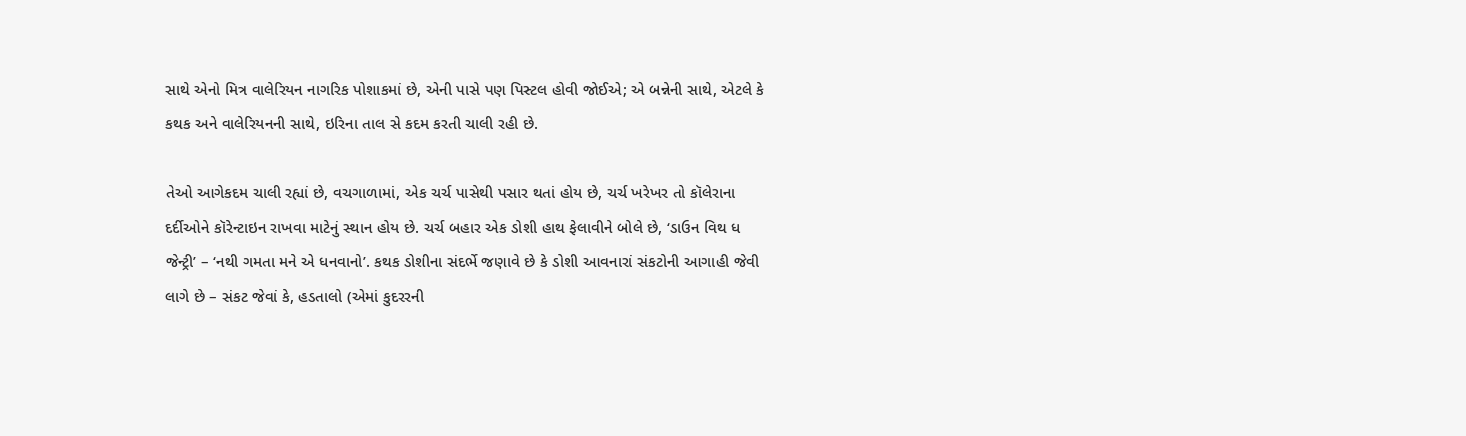સાથે એનો મિત્ર વાલેરિયન નાગરિક પોશાકમાં છે, એની પાસે પણ પિસ્ટલ હોવી જોઈએ; એ બન્નેની સાથે, એટલે કે કથક અને વાલેરિયનની સાથે, ઇરિના તાલ સે કદમ કરતી ચાલી રહી છે.

તેઓ આગેકદમ ચાલી રહ્યાં છે, વચગાળામાં, એક ચર્ચ પાસેથી પસાર થતાં હોય છે, ચર્ચ ખરેખર તો કૉલેરાના દર્દીઓને કૉરેન્ટાઇન રાખવા માટેનું સ્થાન હોય છે. ચર્ચ બહાર એક ડોશી હાથ ફેલાવીને બોલે છે, ‘ડાઉન વિથ ધ જેન્ટ્રી’ – ‘નથી ગમતા મને એ ધનવાનો’. કથક ડોશીના સંદર્ભે જણાવે છે કે ડોશી આવનારાં સંકટોની આગાહી જેવી લાગે છે – સંકટ જેવાં કે, હડતાલો (એમાં કુદરરની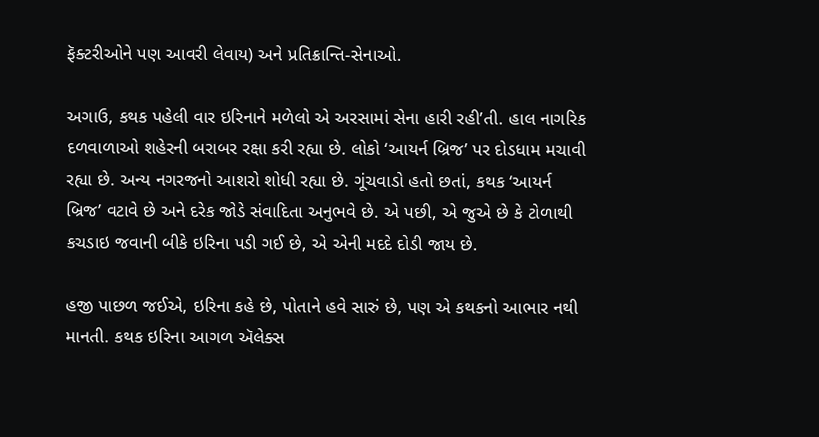ફૅક્ટરીઓને પણ આવરી લેવાય) અને પ્રતિક્રાન્તિ-સેનાઓ.

અગાઉ, કથક પહેલી વાર ઇરિનાને મળેલો એ અરસામાં સેના હારી રહી’તી. હાલ નાગરિક દળવાળાઓ શહેરની બરાબર રક્ષા કરી રહ્યા છે. લોકો ‘આયર્ન બ્રિજ’ પર દોડધામ મચાવી રહ્યા છે. અન્ય નગરજનો આશરો શોધી રહ્યા છે. ગૂંચવાડો હતો છતાં, કથક ‘આયર્ન બ્રિજ’ વટાવે છે અને દરેક જોડે સંવાદિતા અનુભવે છે. એ પછી, એ જુએ છે કે ટોળાથી કચડાઇ જવાની બીકે ઇરિના પડી ગઈ છે, એ એની મદદે દોડી જાય છે.

હજી પાછળ જઈએ, ઇરિના કહે છે, પોતાને હવે સારું છે, પણ એ કથકનો આભાર નથી માનતી. કથક ઇરિના આગળ ઍલેક્સ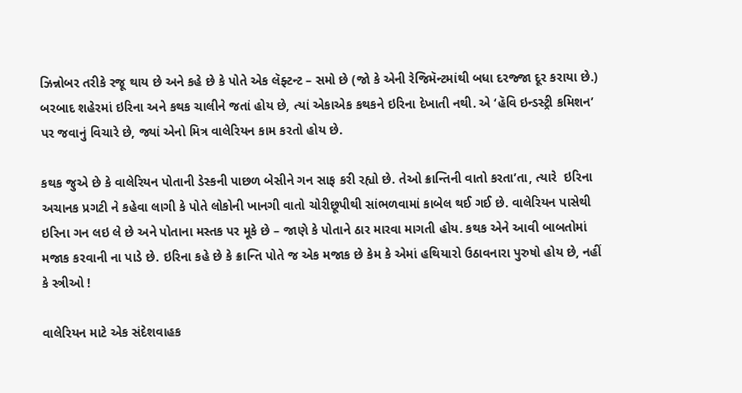ઝિન્નોબર તરીકે રજૂ થાય છે અને કહે છે કે પોતે એક લૅફ્ટન્ટ – સમો છે (જો કે એની રેજિમૅન્ટમાંથી બધા દરજ્જા દૂર કરાયા છે.) બરબાદ શહેરમાં ઇરિના અને કથક ચાલીને જતાં હોય છે, ત્યાં એકાએક કથકને ઇરિના દેખાતી નથી. એ ‘હૅવિ ઇન્ડસ્ટ્રી કમિશન’ પર જવાનું વિચારે છે, જ્યાં એનો મિત્ર વાલેરિયન કામ કરતો હોય છે.

કથક જુએ છે કે વાલેરિયન પોતાની ડેસ્કની પાછળ બેસીને ગન સાફ કરી રહ્યો છે. તેઓ ક્રાન્તિની વાતો કરતા’તા, ત્યારે  ઇરિના અચાનક પ્રગટી ને કહેવા લાગી કે પોતે લોકોની ખાનગી વાતો ચોરીછૂપીથી સાંભળવામાં કાબેલ થઈ ગઈ છે. વાલેરિયન પાસેથી ઇરિના ગન લઇ લે છે અને પોતાના મસ્તક પર મૂકે છે – જાણે કે પોતાને ઠાર મારવા માગતી હોય. કથક એને આવી બાબતોમાં મજાક કરવાની ના પાડે છે. ઇરિના કહે છે કે ક્રાન્તિ પોતે જ એક મજાક છે કેમ કે એમાં હથિયારો ઉઠાવનારા પુરુષો હોય છે, નહીં કે સ્ત્રીઓ !

વાલેરિયન માટે એક સંદેશવાહક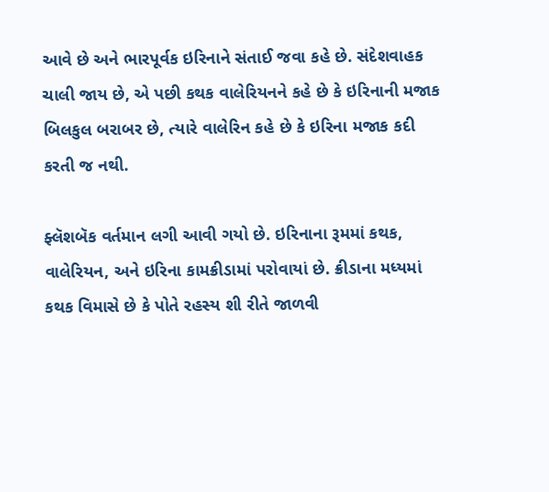આવે છે અને ભારપૂર્વક ઇરિનાને સંતાઈ જવા કહે છે. સંદેશવાહક ચાલી જાય છે, એ પછી કથક વાલેરિયનને કહે છે કે ઇરિનાની મજાક બિલકુલ બરાબર છે, ત્યારે વાલેરિન કહે છે કે ઇરિના મજાક કદી કરતી જ નથી.

ફ્લૅશબૅક વર્તમાન લગી આવી ગયો છે. ઇરિનાના રૂમમાં કથક, વાલેરિયન, અને ઇરિના કામક્રીડામાં પરોવાયાં છે. ક્રીડાના મધ્યમાં કથક વિમાસે છે કે પોતે રહસ્ય શી રીતે જાળવી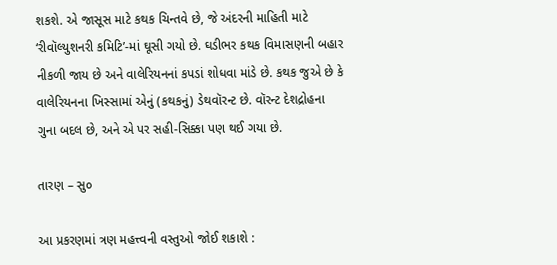શકશે. એ જાસૂસ માટે કથક ચિન્તવે છે, જે અંદરની માહિતી માટે ‘રીવૉલ્યુશનરી કમિટિ’-માં ઘૂસી ગયો છે. ઘડીભર કથક વિમાસણની બહાર નીકળી જાય છે અને વાલેરિયનનાં કપડાં શોધવા માંડે છે. કથક જુએ છે કે વાલેરિયનના ખિસ્સામાં એનું (કથકનું) ડેથવૉરન્ટ છે. વૉરન્ટ દેશદ્રોહના ગુના બદલ છે, અને એ પર સહી-સિક્કા પણ થઈ ગયા છે.

તારણ – સુ૦

આ પ્રકરણમાં ત્રણ મહત્ત્વની વસ્તુઓ જોઈ શકાશે :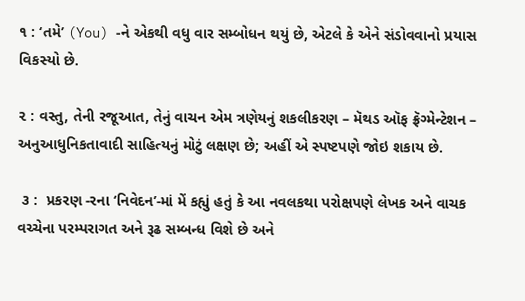૧ : ‘તમે’ (You) -ને એકથી વધુ વાર સમ્બોધન થયું છે, એટલે કે એને સંડોવવાનો પ્રયાસ વિકસ્યો છે.

૨ : વસ્તુ, તેની રજૂઆત, તેનું વાચન એમ ત્રણેયનું શકલીકરણ – મૅથડ ઑફ ફ્રૅગ્મેન્ટેશન – અનુઆધુનિકતાવાદી સાહિત્યનું મોટું લક્ષણ છે; અહીં એ સ્પષ્ટપણે જોઇ શકાય છે.

 ૩ :  પ્રકરણ -રના ‘નિવેદન’-માં મેં કહ્યું હતું કે આ નવલકથા પરોક્ષપણે લેખક અને વાચક વચ્ચેના પરમ્પરાગત અને રૂઢ સમ્બન્ધ વિશે છે અને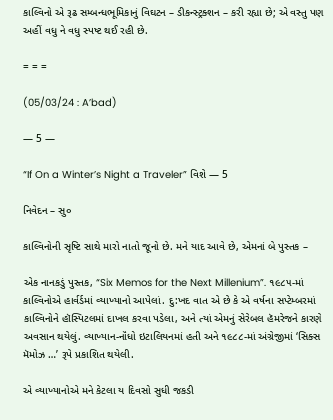કાલ્વિનો એ રૂઢ સમ્બન્ધભૂમિકાનું વિઘટન – ડીકન્સ્ટ્રક્શન – કરી રહ્યા છે; એ વસ્તુ પણ અહીં વધુ ને વધુ સ્પષ્ટ થઈ રહી છે.

= = =

(05/03/24 : A’bad)

— 5 —

“If On a Winter’s Night a Traveler” વિશે — 5

નિવેદન – સુ૦

કાલ્વિનોની સૃષ્ટિ સાથે મારો નાતો જૂનો છે. મને યાદ આવે છે, એમનાં બે પુસ્તક –

એક નાનકડું પુસ્તક, “Six Memos for the Next Millenium”. ૧૯૮૫-માં કાલ્વિનોએ હાર્વર્ડમાં વ્યાખ્યાનો આપેલાં. દુ:ખદ વાત એ છે કે એ વર્ષના સપ્ટેમ્બરમાં કાલ્વિનોને હૉસ્પિટલમાં દાખલ કરવા પડેલા, અને ત્યાં એમનું સેરેબલ હૅમરેજને કારણે અવસાન થયેલું. વ્યાખ્યાન-નૉંધો ઇટાલિયનમાં હતી અને ૧૯૮૮-માં અંગ્રેજીમાં ‘સિક્સ મૅમોઝ …’ રૂપે પ્રકાશિત થયેલી.

એ વ્યાખ્યાનોએ મને કેટલા ય દિવસો સુધી જકડી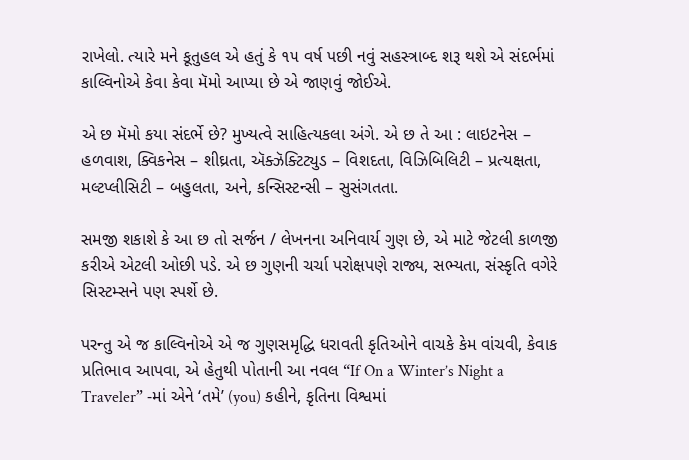રાખેલો. ત્યારે મને કૂતુહલ એ હતું કે ૧૫ વર્ષ પછી નવું સહસ્ત્રાબ્દ શરૂ થશે એ સંદર્ભમાં કાલ્વિનોએ કેવા કેવા મૅમો આપ્યા છે એ જાણવું જોઈએ.

એ છ મૅમો કયા સંદર્ભે છે? મુખ્યત્વે સાહિત્યકલા અંગે. એ છ તે આ : લાઇટનેસ – હળવાશ, ક્વિકનેસ – શીઘ્રતા, ઍક્ઝૅક્ટિટ્યુડ – વિશદતા, વિઝિબિલિટી – પ્રત્યક્ષતા, મલ્ટપ્લીસિટી – બહુલતા, અને, કન્સિસ્ટન્સી – સુસંગતતા.

સમજી શકાશે કે આ છ તો સર્જન / લેખનના અનિવાર્ય ગુણ છે, એ માટે જેટલી કાળજી કરીએ એટલી ઓછી પડે. એ છ ગુણની ચર્ચા પરોક્ષપણે રાજ્ય, સભ્યતા, સંસ્કૃતિ વગેરે સિસ્ટમ્સને પણ સ્પર્શે છે.

પરન્તુ એ જ કાલ્વિનોએ એ જ ગુણસમૃદ્ધિ ધરાવતી કૃતિઓને વાચકે કેમ વાંચવી, કેવાક પ્રતિભાવ આપવા, એ હેતુથી પોતાની આ નવલ “If On a Winter’s Night a Traveler” -માં એને ‘તમે’ (you) કહીને, કૃતિના વિશ્વમાં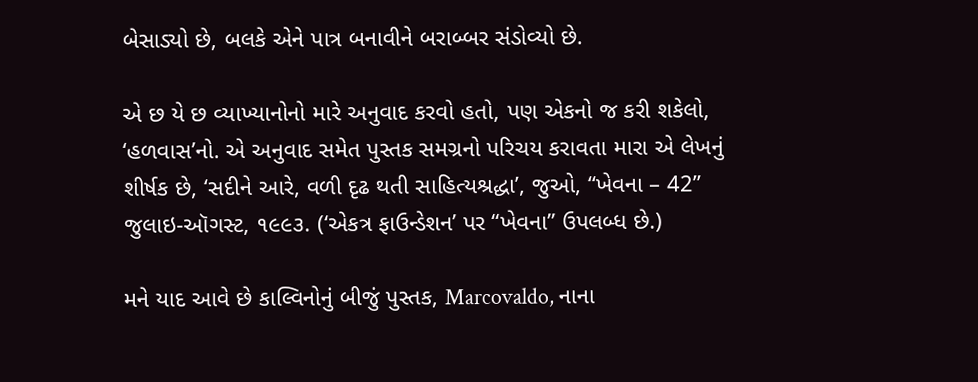બેસાડ્યો છે, બલકે એને પાત્ર બનાવીને બરાબ્બર સંડોવ્યો છે.

એ છ યે છ વ્યાખ્યાનોનો મારે અનુવાદ કરવો હતો, પણ એકનો જ કરી શકેલો, ‘હળવાસ’નો. એ અનુવાદ સમેત પુસ્તક સમગ્રનો પરિચય કરાવતા મારા એ લેખનું શીર્ષક છે, ‘સદીને આરે, વળી દૃઢ થતી સાહિત્યશ્રદ્ધા’, જુઓ, “ખેવના – 42” જુલાઇ-ઑગસ્ટ, ૧૯૯૩. (‘એકત્ર ફાઉન્ડેશન’ પર “ખેવના” ઉપલબ્ધ છે.)

મને યાદ આવે છે કાલ્વિનોનું બીજું પુસ્તક, Marcovaldo, નાના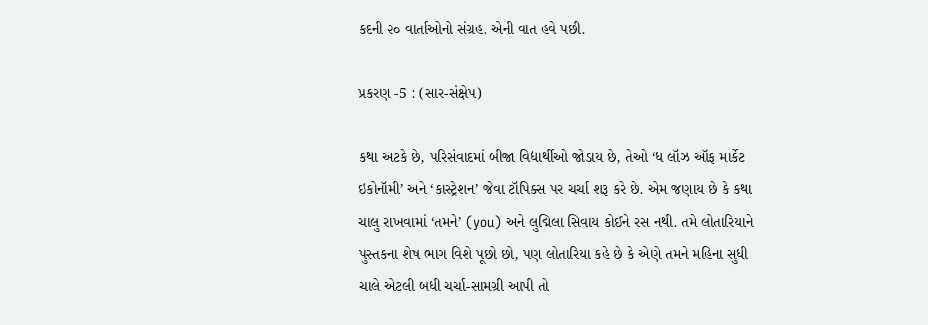કદની ૨૦ વાર્તાઓનો સંગ્રહ. એની વાત હવે પછી.

પ્રકરણ -5 : (સાર-સંક્ષેપ)

કથા અટકે છે, પરિસંવાદમાં બીજા વિદ્યાર્થીઓ જોડાય છે, તેઓ ‘ધ લૉઝ ઑફ માર્કેટ ઇકોનૉમી’ અને ‘કાસ્ટ્રેશન’ જેવા ટૉપિક્સ પર ચર્ચા શરૂ કરે છે. એમ જણાય છે કે કથા ચાલુ રાખવામાં ‘તમને’ (you) અને લુદ્મિલા સિવાય કોઈને રસ નથી. તમે લોતારિયાને પુસ્તકના શેષ ભાગ વિશે પૂછો છો, પણ લોતારિયા કહે છે કે એણે તમને મહિના સુધી ચાલે એટલી બધી ચર્ચા-સામગ્રી આપી તો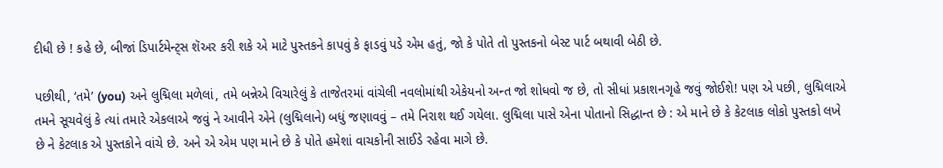દીધી છે ! કહે છે, બીજાં ડિપાર્ટમેન્ટ્સ શૅઅર કરી શકે એ માટે પુસ્તકને કાપવું કે ફાડવું પડે એમ હતું, જો કે પોતે તો પુસ્તકનો બેસ્ટ પાર્ટ બથાવી બેઠી છે.

પછીથી, ‘તમે’ (you) અને લુદ્મિલા મળેલાં, તમે બન્નેએ વિચારેલું કે તાજેતરમાં વાંચેલી નવલોમાંથી એકેયનો અન્ત જો શોધવો જ છે, તો સીધાં પ્રકાશનગૃહે જવું જોઈશે! પણ એ પછી, લુદ્મિલાએ તમને સૂચવેલું કે ત્યાં તમારે એકલાએ જવું ને આવીને એને (લુદ્મિલાને) બધું જણાવવું – તમે નિરાશ થઈ ગયેલા. લુદ્મિલા પાસે એના પોતાનો સિદ્ધાન્ત છે : એ માને છે કે કેટલાક લોકો પુસ્તકો લખે છે ને કેટલાક એ પુસ્તકોને વાંચે છે. અને એ એમ પણ માને છે કે પોતે હમેશાં વાચકોની સાઈડે રહેવા માગે છે.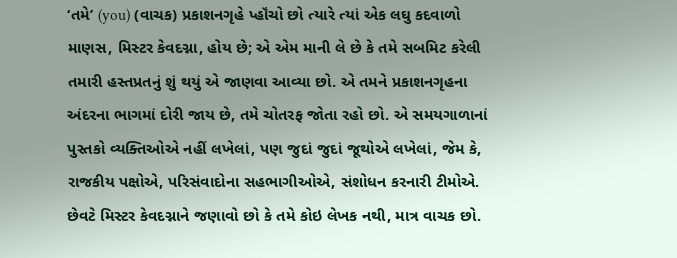‘તમે’ (you) (વાચક) પ્રકાશનગૃહે પ્હૉંચો છો ત્યારે ત્યાં એક લઘુ કદવાળો માણસ, મિસ્ટર કેવદગ્ના, હોય છે; એ એમ માની લે છે કે તમે સબમિટ કરેલી તમારી હસ્તપ્રતનું શું થયું એ જાણવા આવ્યા છો. એ તમને પ્રકાશનગૃહના અંદરના ભાગમાં દોરી જાય છે, તમે ચોતરફ જોતા રહો છો. એ સમયગાળાનાં પુસ્તકો વ્યક્તિઓએ નહીં લખેલાં, પણ જુદાં જુદાં જૂથોએ લખેલાં, જેમ કે, રાજકીય પક્ષોએ, પરિસંવાદોના સહભાગીઓએ, સંશોધન કરનારી ટીમોએ. છેવટે મિસ્ટર કેવદગ્નાને જણાવો છો કે તમે કોઇ લેખક નથી, માત્ર વાચક છો.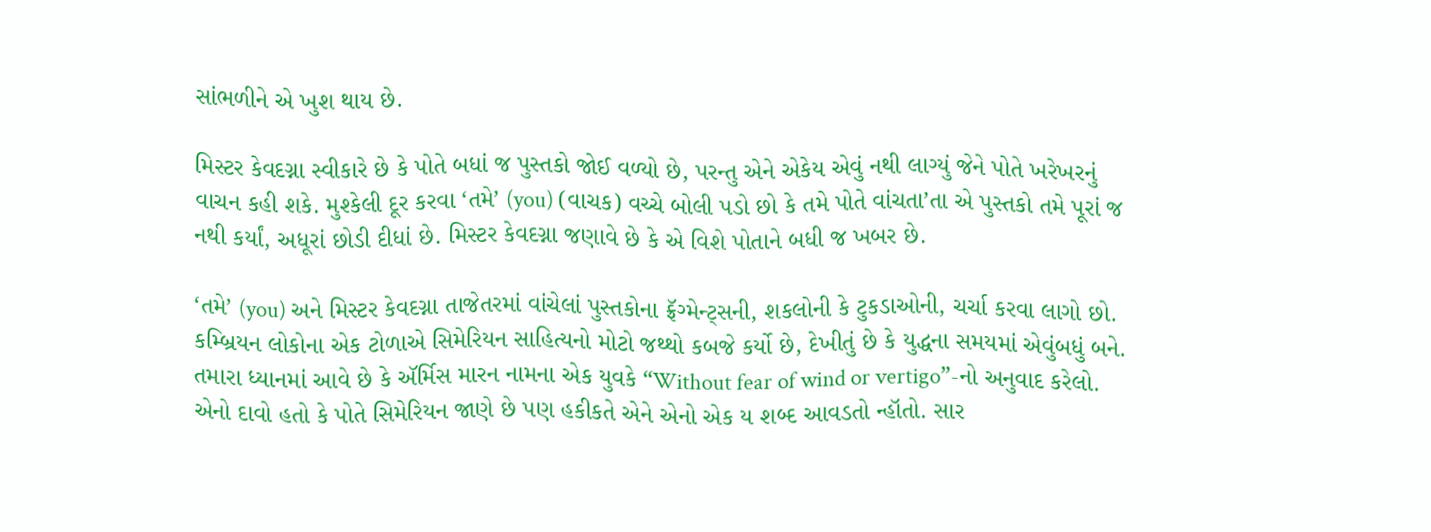સાંભળીને એ ખુશ થાય છે.

મિસ્ટર કેવદગ્ના સ્વીકારે છે કે પોતે બધાં જ પુસ્તકો જોઈ વળ્યો છે, પરન્તુ એને એકેય એવું નથી લાગ્યું જેને પોતે ખરેખરનું વાચન કહી શકે. મુશ્કેલી દૂર કરવા ‘તમે’ (you) (વાચક) વચ્ચે બોલી પડો છો કે તમે પોતે વાંચતા’તા એ પુસ્તકો તમે પૂરાં જ નથી કર્યાં, અધૂરાં છોડી દીધાં છે. મિસ્ટર કેવદગ્ના જણાવે છે કે એ વિશે પોતાને બધી જ ખબર છે.

‘તમે’ (you) અને મિસ્ટર કેવદગ્ના તાજેતરમાં વાંચેલાં પુસ્તકોના ફ્રૅગ્મેન્ટ્સની, શકલોની કે ટુકડાઓની, ચર્ચા કરવા લાગો છો. કમ્બ્રિયન લોકોના એક ટોળાએ સિમેરિયન સાહિત્યનો મોટો જથ્થો કબજે કર્યો છે, દેખીતું છે કે યુદ્ધના સમયમાં એવુંબધું બને. તમારા ધ્યાનમાં આવે છે કે ઍર્મિસ મારન નામના એક યુવકે “Without fear of wind or vertigo”-નો અનુવાદ કરેલો. એનો દાવો હતો કે પોતે સિમેરિયન જાણે છે પણ હકીકતે એને એનો એક ય શબ્દ આવડતો ન્હૉતો. સાર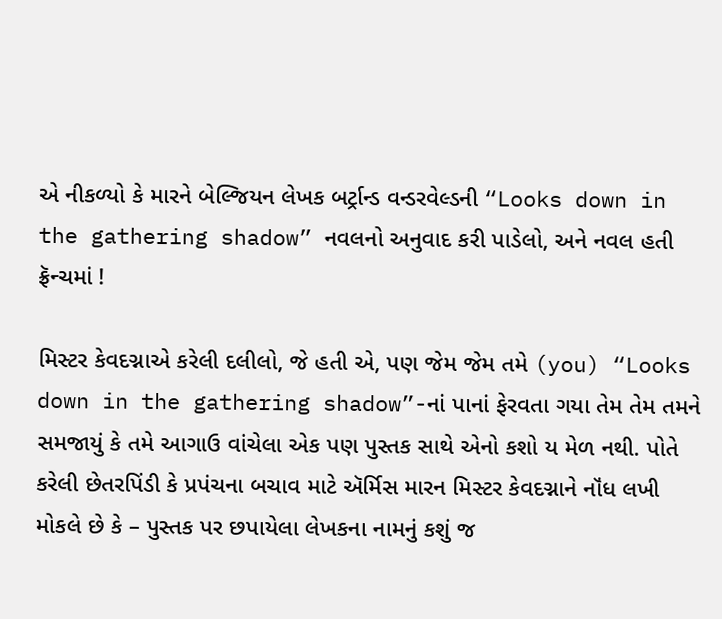એ નીકળ્યો કે મારને બેલ્જિયન લેખક બર્ટ્રાન્ડ વન્ડરવેલ્ડની “Looks down in the gathering shadow” નવલનો અનુવાદ કરી પાડેલો, અને નવલ હતી ફ્રૅન્ચમાં !

મિસ્ટર કેવદગ્નાએ કરેલી દલીલો, જે હતી એ, પણ જેમ જેમ તમે (you) “Looks down in the gathering shadow”-નાં પાનાં ફેરવતા ગયા તેમ તેમ તમને સમજાયું કે તમે આગાઉ વાંચેલા એક પણ પુસ્તક સાથે એનો કશો ય મેળ નથી. પોતે કરેલી છેતરપિંડી કે પ્રપંચના બચાવ માટે ઍર્મિસ મારન મિસ્ટર કેવદગ્નાને નૉંધ લખી મોકલે છે કે – પુસ્તક પર છપાયેલા લેખકના નામનું કશું જ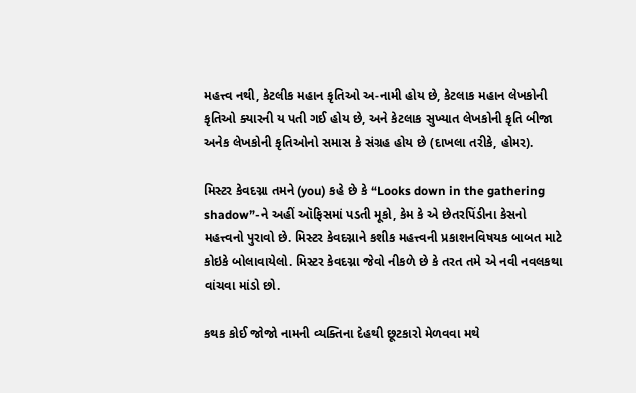મહત્ત્વ નથી, કેટલીક મહાન કૃતિઓ અ-નામી હોય છે, કેટલાક મહાન લેખકોની કૃતિઓ ક્યારની ય પતી ગઈ હોય છે, અને કેટલાક સુખ્યાત લેખકોની કૃતિ બીજા અનેક લેખકોની કૃતિઓનો સમાસ કે સંગ્રહ હોય છે (દાખલા તરીકે, હોમર).

મિસ્ટર કેવદગ્ના તમને (you) કહે છે કે “Looks down in the gathering shadow”-ને અહીં ઑફિસમાં પડતી મૂકો, કેમ કે એ છેતરપિંડીના કેસનો મહત્ત્વનો પુરાવો છે. મિસ્ટર કેવદગ્નાને કશીક મહત્ત્વની પ્રકાશનવિષયક બાબત માટે કોઇકે બોલાવાયેલો. મિસ્ટર કેવદગ્ના જેવો નીકળે છે કે તરત તમે એ નવી નવલકથા વાંચવા માંડો છો.

કથક કોઈ જોજો નામની વ્યક્તિના દેહથી છૂટકારો મેળવવા મથે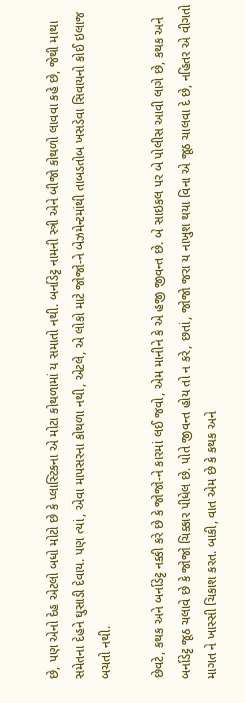છે, પણ એનો દેહ એટલો બધો મોટો છે કે પ્લાસ્ટિકના એ મોટા કોથળામાં ય સમાતો નથી. બર્નાડેટ્ટ નામની સ્ત્રી એને બીજો કોથળો લાવવા કહે છે, જેથી માથા સમેતના દેહને ઘુસાડી દેવાય. પણ ત્યાં, એવા માપસરના કોથળા નથી, એટલે, એ લોકો માટે જોજો-ને બેઝમેન્ટમાંથી તાબડતોબ ખસડેવા સિવાયનો કોઈ ઇલાજ બચતો નથી.

છેવટે, કથક અને બર્નાડેટ્ટ નક્કી કરે છે કે જોજો-ને કારમાં લઈ જવો, એમ માનીને કે એ હજી જીવન્ત છે. બે સાઇકલ પર બે પોલીસ આવી લાગે છે, કથક અને બર્નાડેટ્ટ જૂઠ ચલાવે છે કે જોજો ચિક્કાર પીધેલ છે. પોતે જીવન્ત હોય તો ન કરે, છતાં, જોજો જરા ય નાખુશ થયા વિના એ જૂઠ ચાલવા દે છે, નહિતર એ વીગતો માગત ને ખાસ્સી ચિકાશ કરત. બાકી, વાત એમ છે કે કથક અને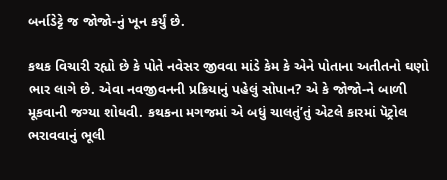બર્નાડેટ્ટે જ જોજો-નું ખૂન કર્યું છે.

કથક વિચારી રહ્યો છે કે પોતે નવેસર જીવવા માંડે કેમ કે એને પોતાના અતીતનો ઘણો ભાર લાગે છે. એવા નવજીવનની પ્રક્રિયાનું પહેલું સોપાન? એ કે જોજો-ને બાળી મૂકવાની જગ્યા શોધવી. કથકના મગજમાં એ બધું ચાલતું’તું એટલે કારમાં પૅટ્રોલ ભરાવવાનું ભૂલી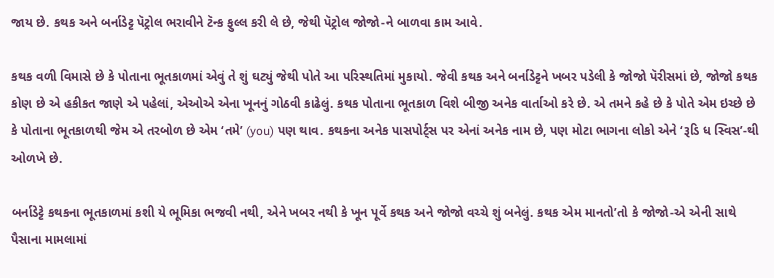જાય છે. કથક અને બર્નાડેટ્ટ પૅટ્રોલ ભરાવીને ટૅન્ક ફુલ્લ કરી લે છે, જેથી પૅટ્રોલ જોજો-ને બાળવા કામ આવે.

કથક વળી વિમાસે છે કે પોતાના ભૂતકાળમાં એવું તે શું ઘટ્યું જેથી પોતે આ પરિસ્થતિમાં મુકાયો. જેવી કથક અને બર્નાડેટ્ટને ખબર પડેલી કે જોજો પૅરીસમાં છે, જોજો કથક કોણ છે એ હકીકત જાણે એ પહેલાં, એઓએ એના ખૂનનું ગોઠવી કાઢેલું. કથક પોતાના ભૂતકાળ વિશે બીજી અનેક વાર્તાઓ કરે છે. એ તમને કહે છે કે પોતે એમ ઇચ્છે છે કે પોતાના ભૂતકાળથી જેમ એ તરબોળ છે એમ ‘તમે’ (you) પણ થાવ. કથકના અનેક પાસપોર્ટ્સ પર એનાં અનેક નામ છે, પણ મોટા ભાગના લોકો એને ‘રૂડિ ધ સ્વિસ’-થી ઓળખે છે.

બર્નાડેટ્ટે કથકના ભૂતકાળમાં કશી યે ભૂમિકા ભજવી નથી, એને ખબર નથી કે ખૂન પૂર્વે કથક અને જોજો વચ્ચે શું બનેલું. કથક એમ માનતો’તો કે જોજો-એ એની સાથે પૈસાના મામલામાં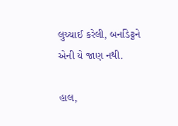લુચ્ચાઈ કરેલી, બર્નાડેટ્ટને એની યે જાણ નથી.

હાલ,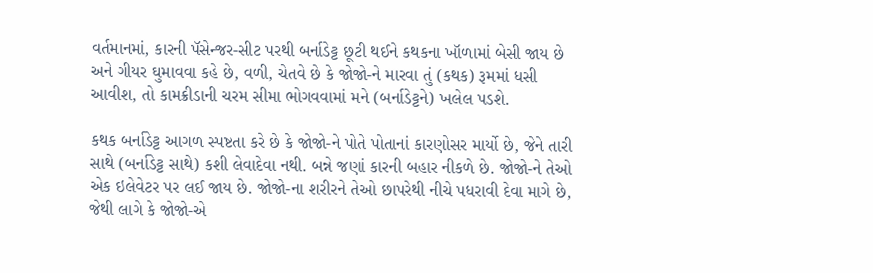વર્તમાનમાં, કારની પૅસેન્જર-સીટ પરથી બર્નાડેટ્ટ છૂટી થઈને કથકના ખૉળામાં બેસી જાય છે અને ગીયર ઘુમાવવા કહે છે, વળી, ચેતવે છે કે જોજો-ને મારવા તું (કથક) રૂમમાં ધસી આવીશ, તો કામક્રીડાની ચરમ સીમા ભોગવવામાં મને (બર્નાડેટ્ટને) ખલેલ પડશે.

કથક બર્નાડેટ્ટ આગળ સ્પષ્ટતા કરે છે કે જોજો-ને પોતે પોતાનાં કારણોસર માર્યો છે, જેને તારી સાથે (બર્નાડેટ્ટ સાથે) કશી લેવાદેવા નથી. બન્ને જણાં કારની બહાર નીકળે છે. જોજો-ને તેઓ એક ઇલેવેટર પર લઈ જાય છે. જોજો-ના શરીરને તેઓ છાપરેથી નીચે પધરાવી દેવા માગે છે, જેથી લાગે કે જોજો-એ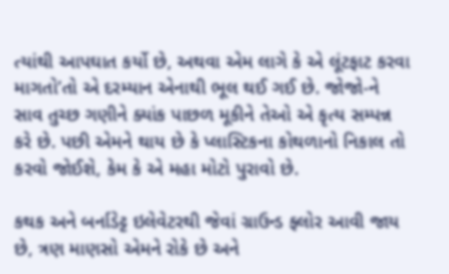ત્યાંથી આપઘાત કર્યો છે, અથવા એમ લાગે કે એ લૂંટફાટ કરવા માગતો’તો એ દરમ્યાન એનાથી ભૂલ થઈ ગઈ છે. જોજો-ને સાવ તુચ્છ ગણીને ક્યાંક પાછળ મૂકીને તેઓ એ કૃત્ય સમ્પન્ન કરે છે. પછી એમને થાય છે કે પ્લાસ્ટિકના કોથળાનો નિકાલ તો કરવો જોઈશે, કેમ કે એ મહા મોટો પુરાવો છે.

કથક અને બર્નાડેટ્ટ ઇલેવેટરથી જેવાં ગ્રાઉન્ડ ફ્લોર આવી જાય છે, ત્રણ માણસો એમને રોકે છે અને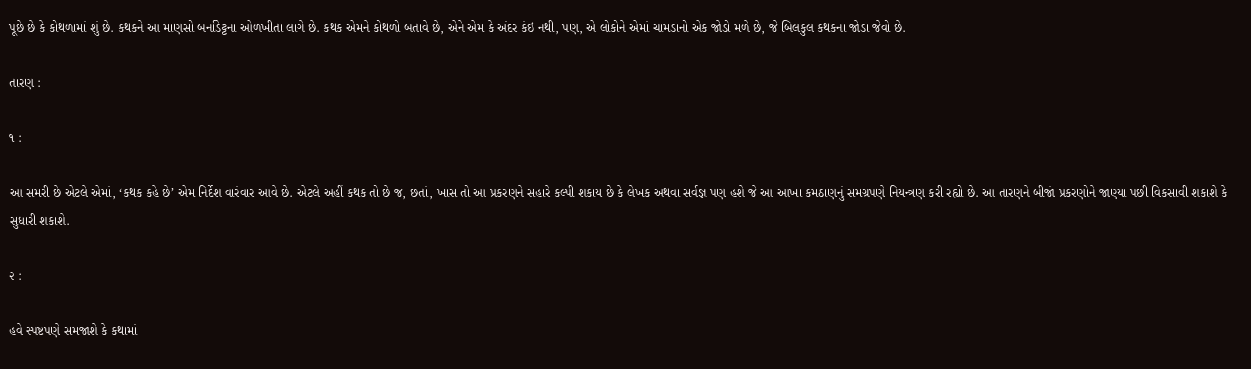પૂછે છે કે કોથળામાં શું છે. કથકને આ માણસો બર્નાડેટ્ટના ઓળખીતા લાગે છે. કથક એમને કોથળો બતાવે છે, એને એમ કે અંદર કંઇ નથી, પણ, એ લોકોને એમાં ચામડાનો એક જોડો મળે છે, જે બિલકુલ કથકના જોડા જેવો છે.

તારણ :

૧ :

આ સમરી છે એટલે એમાં, ‘કથક કહે છે’ એમ નિર્દેશ વારંવાર આવે છે. એટલે અહીં કથક તો છે જ, છતાં, ખાસ તો આ પ્રકરણને સહારે કલ્પી શકાય છે કે લેખક અથવા સર્વજ્ઞ પણ હશે જે આ આખા કમઠાણનું સમગ્રપણે નિયન્ત્રણ કરી રહ્યો છે. આ તારણને બીજાં પ્રકરણોને જાણ્યા પછી વિકસાવી શકાશે કે સુધારી શકાશે.

૨ :

હવે સ્પષ્ટપણે સમજાશે કે કથામાં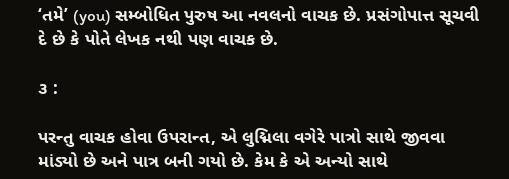‘તમે’ (you) સમ્બોધિત પુરુષ આ નવલનો વાચક છે. પ્રસંગોપાત્ત સૂચવી દે છે કે પોતે લેખક નથી પણ વાચક છે.

૩ :

પરન્તુ વાચક હોવા ઉપરાન્ત, એ લુદ્મિલા વગેરે પાત્રો સાથે જીવવા માંડ્યો છે અને પાત્ર બની ગયો છે. કેમ કે એ અન્યો સાથે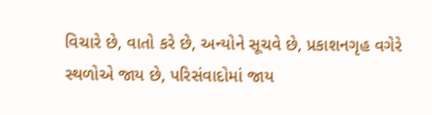વિચારે છે, વાતો કરે છે, અન્યોને સૂચવે છે, પ્રકાશનગૃહ વગેરે સ્થળોએ જાય છે, પરિસંવાદોમાં જાય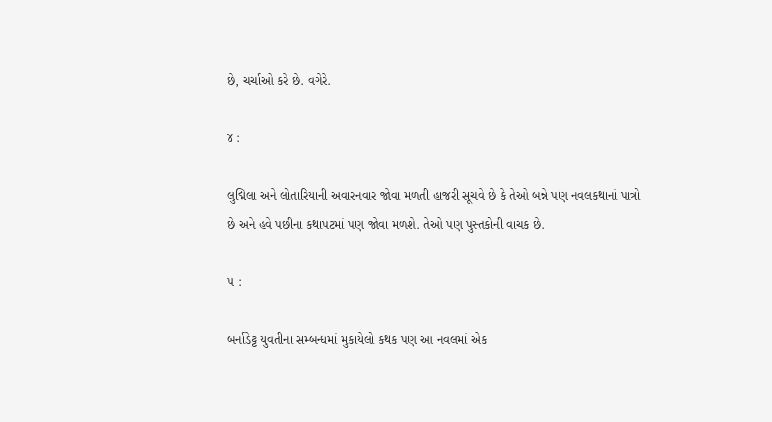છે, ચર્ચાઓ કરે છે. વગેરે.

૪ :

લુદ્મિલા અને લોતારિયાની અવારનવાર જોવા મળતી હાજરી સૂચવે છે કે તેઓ બન્ને પણ નવલકથાનાં પાત્રો છે અને હવે પછીના કથાપટમાં પણ જોવા મળશે. તેઓ પણ પુસ્તકોની વાચક છે.

૫ :

બર્નાડેટ્ટ યુવતીના સમ્બન્ધમાં મુકાયેલો કથક પણ આ નવલમાં એક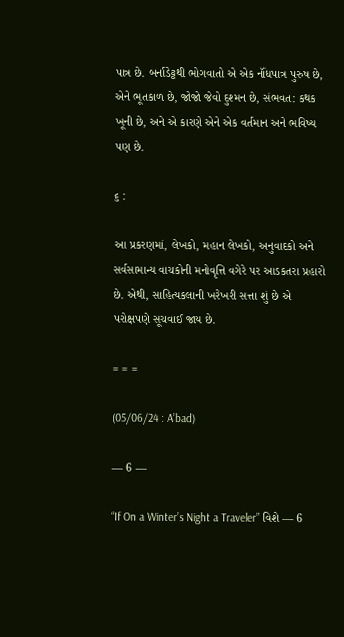પાત્ર છે. બર્નાડેટ્ટથી ભોગવાતો એ એક નૉંધપાત્ર પુરુષ છે, એને ભૂતકાળ છે, જોજો જેવો દુશ્મન છે, સંભવત: કથક ખૂની છે, અને એ કારણે એને એક વર્તમાન અને ભવિષ્ય પણ છે.

૬ :

આ પ્રકરણમાં, લેખકો, મહાન લેખકો, અનુવાદકો અને સર્વસામાન્ય વાચકોની મનોવૃત્તિ વગેરે પર આડકતરા પ્રહારો છે. એથી, સાહિત્યકલાની ખરેખરી સત્તા શું છે એ પરોક્ષપણે સૂચવાઈ જાય છે.

= = =

(05/06/24 : A’bad)

— 6 —

“If On a Winter’s Night a Traveler” વિશે — 6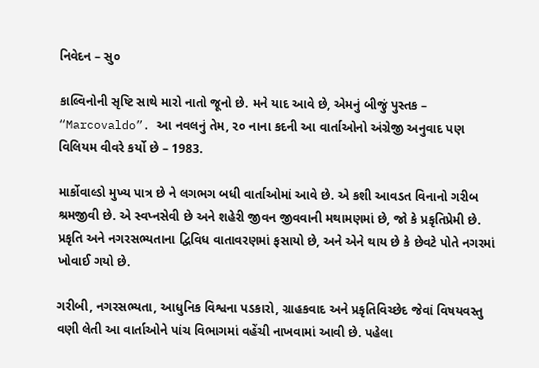નિવેદન – સુ૦

કાલ્વિનોની સૃષ્ટિ સાથે મારો નાતો જૂનો છે. મને યાદ આવે છે, એમનું બીજું પુસ્તક – “Marcovaldo”. આ નવલનું તેમ, ૨૦ નાના કદની આ વાર્તાઓનો અંગ્રેજી અનુવાદ પણ વિલિયમ વીવરે કર્યો છે – 1983.

માર્કોવાલ્ડો મુખ્ય પાત્ર છે ને લગભગ બધી વાર્તાઓમાં આવે છે. એ કશી આવડત વિનાનો ગરીબ શ્રમજીવી છે. એ સ્વપ્નસેવી છે અને શહેરી જીવન જીવવાની મથામણમાં છે, જો કે પ્રકૃતિપ્રેમી છે. પ્રકૃતિ અને નગરસભ્યતાના દ્વિવિધ વાતાવરણમાં ફસાયો છે, અને એને થાય છે કે છેવટે પોતે નગરમાં ખોવાઈ ગયો છે.

ગરીબી, નગરસભ્યતા, આધુનિક વિશ્વના પડકારો, ગ્રાહકવાદ અને પ્રકૃતિવિચ્છેદ જેવાં વિષયવસ્તુ વણી લેતી આ વાર્તાઓને પાંચ વિભાગમાં વહેંચી નાખવામાં આવી છે. પહેલા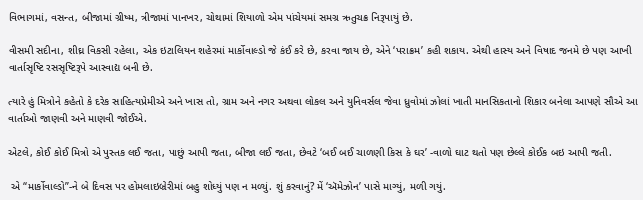વિભાગમાં, વસન્ત, બીજામાં ગ્રીષ્મ, ત્રીજામાં પાનખર, ચોથામાં શિયાળો એમ પાંચેયમાં સમગ્ર ઋતુચક્ર નિરૂપાયું છે.

વીસમી સદીના, શીઘ્ર વિકસી રહેલા, એક ઇટાલિયન શહેરમાં માર્કોવાલ્ડો જે કંઈ કરે છે, કરવા જાય છે, એને ‘પરાક્રમ’ કહી શકાય. એથી હાસ્ય અને વિષાદ જનમે છે પણ આખી વાર્તાસૃષ્ટિ રસસૃષ્ટિરૂપે આસ્વાદ્ય બની છે.

ત્યારે હું મિત્રોને કહેતો કે દરેક સાહિત્યપ્રેમીએ અને ખાસ તો, ગ્રામ અને નગર અથવા લોકલ અને યુનિવર્સલ જેવા ધ્રુવોમાં ઝોલાં ખાતી માનસિકતાનો શિકાર બનેલા આપણે સૌએ આ વાર્તાઓ જાણવી અને માણવી જોઈએ.

એટલે, કોઈ કોઈ મિત્રો એ પુસ્તક લઈ જતા, પાછું આપી જતા, બીજા લઈ જતા, છેવટે ‘બઈ બઈ ચાળણી કિસ કે ઘર’ -વાળો ઘાટ થતો પણ છેલ્લે કોઈક બઇ આપી જતી.

 એ “માર્કોવાલ્ડો”-ને બે દિવસ પર હોમલાઇબ્રેરીમાં બહુ શોધ્યું પણ ન મળ્યું. શું કરવાનું? મેં ‘ઍમેઝોન’ પાસે માગ્યું, મળી ગયું.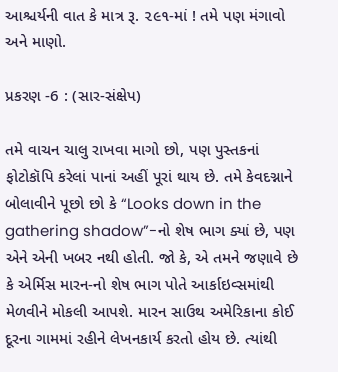આશ્ચર્યની વાત કે માત્ર રૂ. ૨૯૧-માં ! તમે પણ મંગાવો અને માણો.

પ્રકરણ -6 : (સાર-સંક્ષેપ)

તમે વાચન ચાલુ રાખવા માગો છો, પણ પુસ્તકનાં ફોટોકૉપિ કરેલાં પાનાં અહીં પૂરાં થાય છે. તમે કેવદગ્નાને બોલાવીને પૂછો છો કે “Looks down in the gathering shadow”-નો શેષ ભાગ ક્યાં છે, પણ એને એની ખબર નથી હોતી. જો કે, એ તમને જણાવે છે કે એર્મિસ મારન-નો શેષ ભાગ પોતે આર્કાઇવ્સમાંથી મેળવીને મોકલી આપશે. મારન સાઉથ અમેરિકાના કોઈ દૂરના ગામમાં રહીને લેખનકાર્ય કરતો હોય છે. ત્યાંથી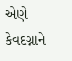એણે કેવદગ્નાને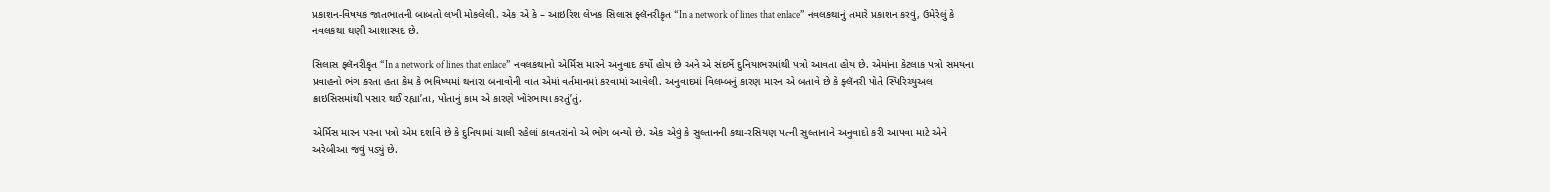પ્રકાશન-વિષયક જાતભાતની બાબતો લખી મોકલેલી. એક એ કે – આઇરિશ લેખક સિલાસ ફ્લૅનરીકૃત “In a network of lines that enlace” નવલકથાનું તમારે પ્રકાશન કરવું, ઉમેરેલું કે નવલકથા ઘણી આશાસ્પદ છે.

સિલાસ ફ્લૅનરીકૃત “In a network of lines that enlace” નવલકથાનો એર્મિસ મારને અનુવાદ કર્યો હોય છે અને એ સંદર્ભે દુનિયાભરમાંથી પત્રો આવતા હોય છે. એમાંના કેટલાક પત્રો સમયના પ્રવાહનો ભંગ કરતા હતા કેમ કે ભવિષ્યમાં થનારા બનાવોની વાત એમાં વર્તમાનમાં કરવામાં આવેલી. અનુવાદમાં વિલમ્બનું કારણ મારન એ બતાવે છે કે ફ્લૅનરી પોતે સ્પિરિચ્યુઅલ ક્રાઇસિસમાંથી પસાર થઈ રહ્યા’તા, પોતાનું કામ એ કારણે ખોરંભાયા કરતું’તું.

એર્મિસ મારન પરના પત્રો એમ દર્શાવે છે કે દુનિયામાં ચાલી રહેલાં કાવતરાંનો એ ભોગ બન્યો છે. એક એવું કે સુલ્તાનની કથા-રસિયણ પત્ની સુલ્તાનાને અનુવાદો કરી આપવા માટે એને અરેબીઆ જવું પડ્યું છે.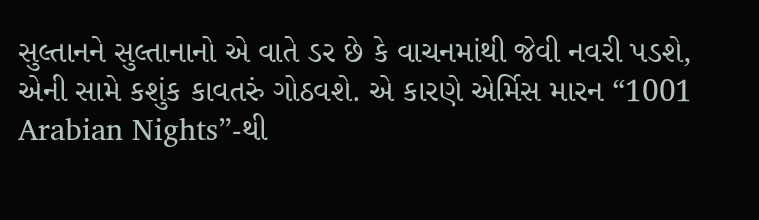સુલ્તાનને સુલ્તાનાનો એ વાતે ડર છે કે વાચનમાંથી જેવી નવરી પડશે, એની સામે કશુંક કાવતરું ગોઠવશે. એ કારણે એર્મિસ મારન “1001 Arabian Nights”-થી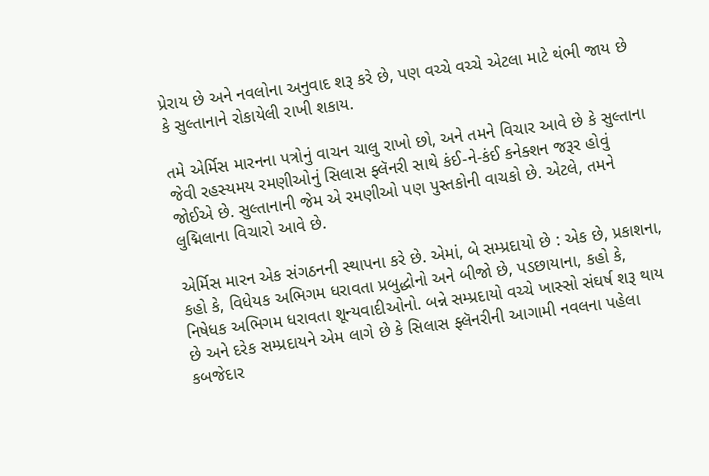પ્રેરાય છે અને નવલોના અનુવાદ શરૂ કરે છે, પણ વચ્ચે વચ્ચે એટલા માટે થંભી જાય છે કે સુલ્તાનાને રોકાયેલી રાખી શકાય.

તમે એર્મિસ મારનના પત્રોનું વાચન ચાલુ રાખો છો, અને તમને વિચાર આવે છે કે સુલ્તાના જેવી રહસ્યમય રમણીઓનું સિલાસ ફ્લૅનરી સાથે કંઈ-ને-કંઈ કનેક્શન જરૂર હોવું જોઈએ છે. સુલ્તાનાની જેમ એ રમણીઓ પણ પુસ્તકોની વાચકો છે. એટલે, તમને લુદ્મિલાના વિચારો આવે છે.

એર્મિસ મારન એક સંગઠનની સ્થાપના કરે છે. એમાં, બે સમ્પ્રદાયો છે : એક છે, પ્રકાશના, કહો કે, વિધેયક અભિગમ ધરાવતા પ્રબુદ્ધોનો અને બીજો છે, પડછાયાના, કહો કે, નિષેધક અભિગમ ધરાવતા શૂન્યવાદીઓનો. બન્ને સમ્પ્રદાયો વચ્ચે ખાસ્સો સંઘર્ષ શરૂ થાય છે અને દરેક સમ્પ્રદાયને એમ લાગે છે કે સિલાસ ફ્લૅનરીની આગામી નવલના પહેલા કબજેદાર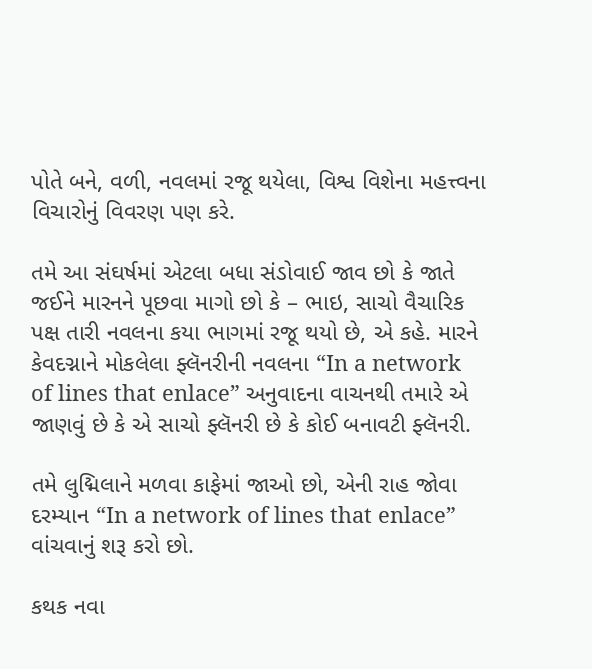પોતે બને, વળી, નવલમાં રજૂ થયેલા, વિશ્વ વિશેના મહત્ત્વના વિચારોનું વિવરણ પણ કરે.

તમે આ સંઘર્ષમાં એટલા બધા સંડોવાઈ જાવ છો કે જાતે જઈને મારનને પૂછવા માગો છો કે – ભાઇ, સાચો વૈચારિક પક્ષ તારી નવલના કયા ભાગમાં રજૂ થયો છે, એ કહે. મારને કેવદગ્નાને મોકલેલા ફ્લૅનરીની નવલના “In a network of lines that enlace” અનુવાદના વાચનથી તમારે એ જાણવું છે કે એ સાચો ફ્લૅનરી છે કે કોઈ બનાવટી ફ્લૅનરી.

તમે લુદ્મિલાને મળવા કાફેમાં જાઓ છો, એની રાહ જોવા દરમ્યાન “In a network of lines that enlace” વાંચવાનું શરૂ કરો છો.

કથક નવા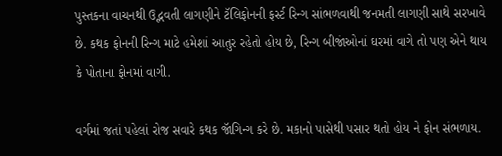પુસ્તકના વાચનથી ઉદ્ભવતી લાગણીને ટૅલિફોનની ફર્સ્ટ રિન્ગ સાંભળવાથી જનમતી લાગણી સાથે સરખાવે છે. કથક ફોનની રિન્ગ માટે હમેશાં આતુર રહેતો હોય છે, રિન્ગ બીજાંઓનાં ઘરમાં વાગે તો પણ એને થાય કે પોતાના ફોનમાં વાગી.

વર્ગમાં જતાં પહેલાં રોજ સવારે કથક જૉગિન્ગ કરે છે. મકાનો પાસેથી પસાર થતો હોય ને ફોન સંભળાય.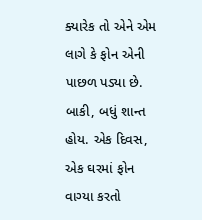ક્યારેક તો એને એમ લાગે કે ફોન એની પાછળ પડ્યા છે. બાકી, બધું શાન્ત હોય. એક દિવસ, એક ઘરમાં ફોન વાગ્યા કરતો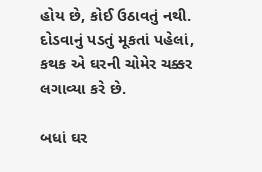હોય છે, કોઈ ઉઠાવતું નથી. દોડવાનું પડતું મૂકતાં પહેલાં, કથક એ ઘરની ચોમેર ચક્કર લગાવ્યા કરે છે.

બધાં ઘર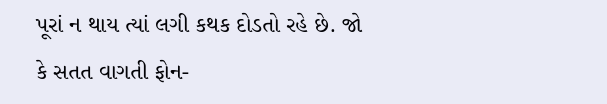પૂરાં ન થાય ત્યાં લગી કથક દોડતો રહે છે. જો કે સતત વાગતી ફોન-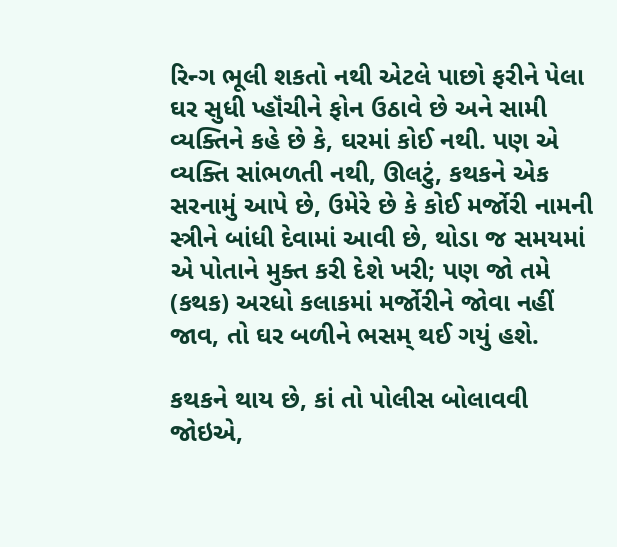રિન્ગ ભૂલી શકતો નથી એટલે પાછો ફરીને પેલા ઘર સુધી પ્હૉંચીને ફોન ઉઠાવે છે અને સામી વ્યક્તિને કહે છે કે, ઘરમાં કોઈ નથી. પણ એ વ્યક્તિ સાંભળતી નથી, ઊલટું, કથકને એક સરનામું આપે છે, ઉમેરે છે કે કોઈ મર્જોરી નામની સ્ત્રીને બાંધી દેવામાં આવી છે, થોડા જ સમયમાં એ પોતાને મુક્ત કરી દેશે ખરી; પણ જો તમે (કથક) અરધો કલાકમાં મર્જોરીને જોવા નહીં જાવ, તો ઘર બળીને ભસમ્ થઈ ગયું હશે.

કથકને થાય છે, કાં તો પોલીસ બોલાવવી જોઇએ,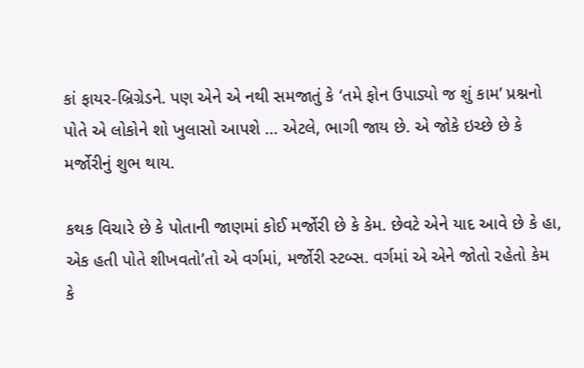કાં ફાયર-બ્રિગ્રેડને. પણ એને એ નથી સમજાતું કે ‘તમે ફોન ઉપાડ્યો જ શું કામ’ પ્રશ્નનો પોતે એ લોકોને શો ખુલાસો આપશે … એટલે, ભાગી જાય છે. એ જોકે ઇચ્છે છે કે મર્જોરીનું શુભ થાય.

કથક વિચારે છે કે પોતાની જાણમાં કોઈ મર્જોરી છે કે કેમ. છેવટે એને યાદ આવે છે કે હા, એક હતી પોતે શીખવતો’તો એ વર્ગમાં, મર્જોરી સ્ટબ્સ. વર્ગમાં એ એને જોતો રહેતો કેમ કે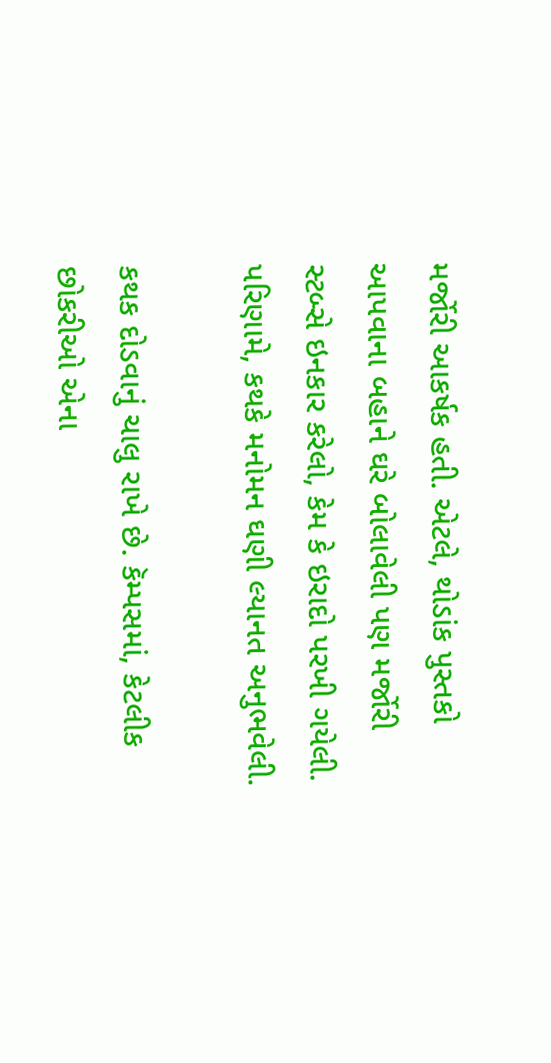મર્જોરી આકર્ષક હતી. એટલે, થોડાંક પુસ્તકો આપવાના બહાને ઘરે બોલાવેલી પણ મર્જોરી સ્ટબ્સે ઇનકાર કરેલો, કેમ કે ઇરાદો પરખી ગયેલી. પરિણામે, કથકે મનોમન ઘણી લ્યાનત અનુભવેલી.

કથક દોડવાનું ચાલુ રાખે છે. કૅમ્પસમાં, કેટલીક છોકરીઓ એના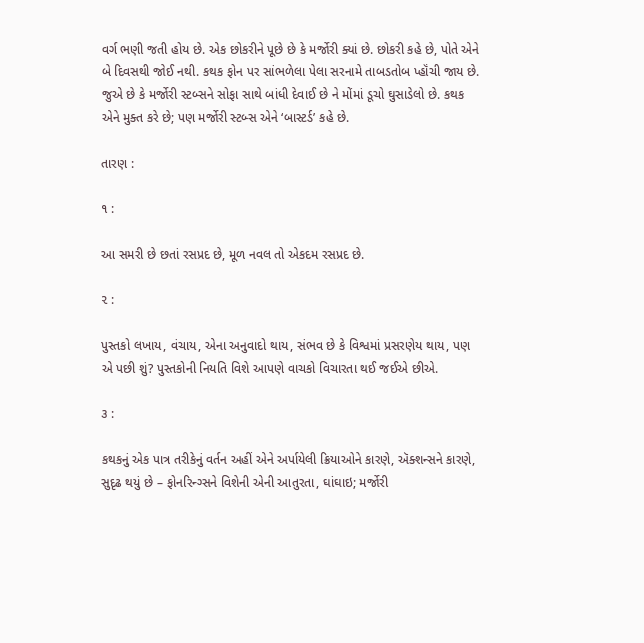વર્ગ ભણી જતી હોય છે. એક છોકરીને પૂછે છે કે મર્જોરી ક્યાં છે. છોકરી કહે છે, પોતે એને બે દિવસથી જોઈ નથી. કથક ફોન પર સાંભળેલા પેલા સરનામે તાબડતોબ પ્હૉંચી જાય છે. જુએ છે કે મર્જોરી સ્ટબ્સને સોફા સાથે બાંધી દેવાઈ છે ને મોંમાં ડૂચો ઘુસાડેલો છે. કથક એને મુક્ત કરે છે; પણ મર્જોરી સ્ટબ્સ એને ‘બાસ્ટર્ડ’ કહે છે.

તારણ :

૧ :

આ સમરી છે છતાં રસપ્રદ છે, મૂળ નવલ તો એકદમ રસપ્રદ છે.

૨ :

પુસ્તકો લખાય, વંચાય, એના અનુવાદો થાય, સંભવ છે કે વિશ્વમાં પ્રસરણેય થાય, પણ એ પછી શું? પુસ્તકોની નિયતિ વિશે આપણે વાચકો વિચારતા થઈ જઈએ છીએ.

૩ :

કથકનું એક પાત્ર તરીકેનું વર્તન અહીં એને અર્પાયેલી ક્રિયાઓને કારણે, ઍક્શન્સને કારણે, સુદૃઢ થયું છે – ફોનરિન્ગ્સને વિશેની એની આતુરતા, ઘાંઘાઇ; મર્જોરી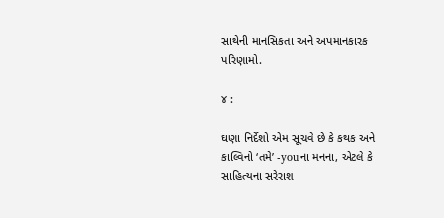સાથેની માનસિકતા અને અપમાનકારક પરિણામો.

૪ :

ઘણા નિર્દેશો એમ સૂચવે છે કે કથક અને કાલ્વિનો ‘તમે’ -youના મનના, એટલે કે સાહિત્યના સરેરાશ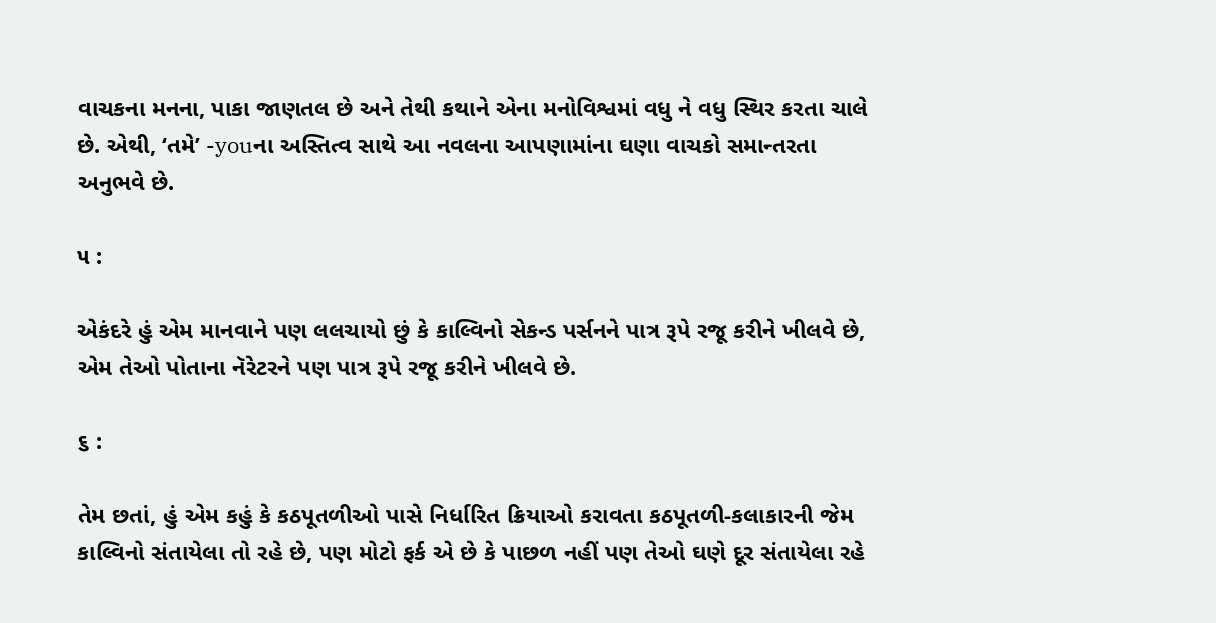વાચકના મનના, પાકા જાણતલ છે અને તેથી કથાને એના મનોવિશ્વમાં વધુ ને વધુ સ્થિર કરતા ચાલે છે. એથી, ‘તમે’ -youના અસ્તિત્વ સાથે આ નવલના આપણામાંના ઘણા વાચકો સમાન્તરતા અનુભવે છે.

૫ :

એકંદરે હું એમ માનવાને પણ લલચાયો છું કે કાલ્વિનો સેકન્ડ પર્સનને પાત્ર રૂપે રજૂ કરીને ખીલવે છે, એમ તેઓ પોતાના નૅરેટરને પણ પાત્ર રૂપે રજૂ કરીને ખીલવે છે.

૬ :

તેમ છતાં, હું એમ કહું કે કઠપૂતળીઓ પાસે નિર્ધારિત ક્રિયાઓ કરાવતા કઠપૂતળી-કલાકારની જેમ કાલ્વિનો સંતાયેલા તો રહે છે, પણ મોટો ફર્ક એ છે કે પાછળ નહીં પણ તેઓ ઘણે દૂર સંતાયેલા રહે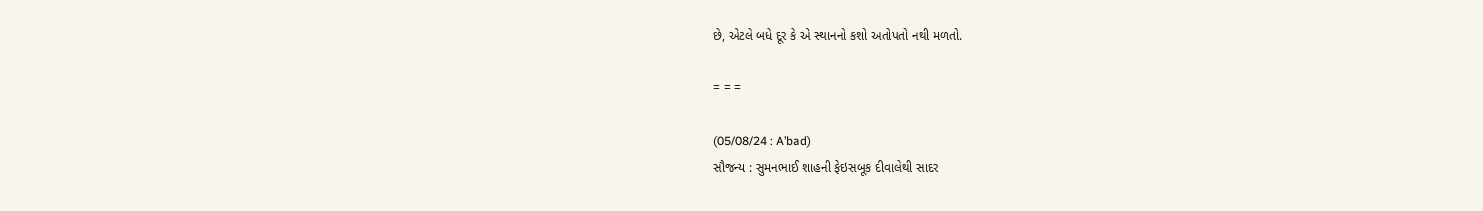છે, એટલે બધે દૂર કે એ સ્થાનનો કશો અતોપતો નથી મળતો.

= = =

(05/08/24 : A’bad)
સૌજન્ય : સુમનભાઈ શાહની ફેઇસબૂક દીવાલેથી સાદર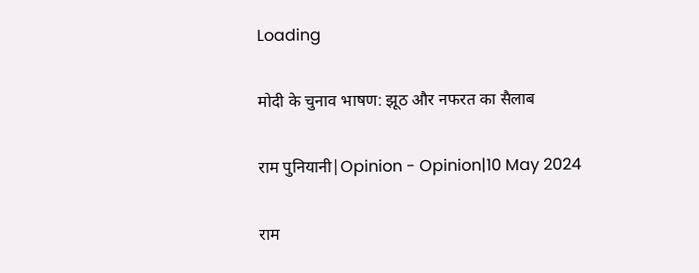Loading

मोदी के चुनाव भाषण: झूठ और नफरत का सैलाब

राम पुनियानी|Opinion - Opinion|10 May 2024

राम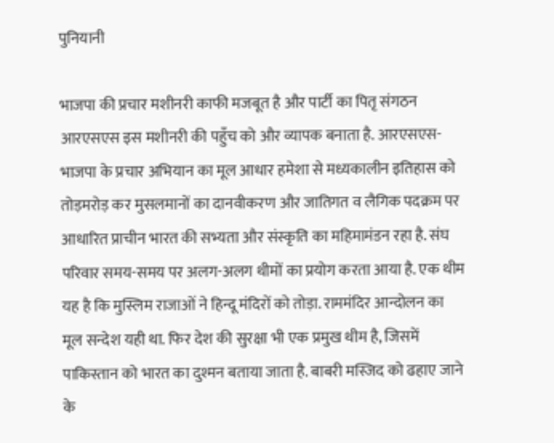पुनियानी

भाजपा की प्रचार मशीनरी काफी मजबूत है और पार्टी का पितृ संगठन आरएसएस इस मशीनरी की पहुँच को और व्यापक बनाता है. आरएसएस-भाजपा के प्रचार अभियान का मूल आधार हमेशा से मध्यकालीन इतिहास को तोड़मरोड़ कर मुसलमानों का दानवीकरण और जातिगत व लैगिक पदक्रम पर आधारित प्राचीन भारत की सभ्यता और संस्कृति का महिमामंडन रहा है. संघ परिवार समय-समय पर अलग-अलग थीमों का प्रयोग करता आया है. एक थीम यह है कि मुस्लिम राजाओं ने हिन्दू मंदिरों को तोड़ा. राममंदिर आन्दोलन का मूल सन्देश यही था. फिर देश की सुरक्षा भी एक प्रमुख थीम है, जिसमें पाकिस्तान को भारत का दुश्मन बताया जाता है. बाबरी मस्जिद को ढहाए जाने के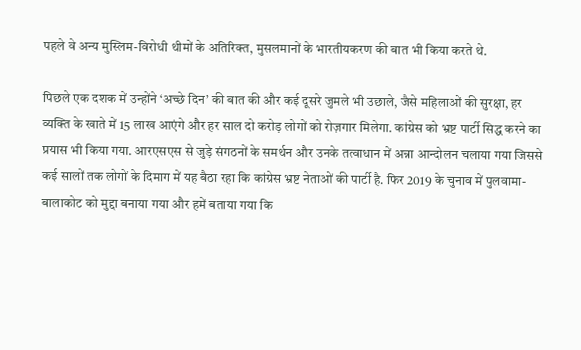पहले वे अन्य मुस्लिम-विरोधी थीमों के अतिरिक्त, मुसलमानों के भारतीयकरण की बात भी किया करते थे.

पिछले एक दशक में उन्होंने ‘अच्छे दिन’ की बात की और कई दूसरे जुमले भी उछाले, जैसे महिलाओं की सुरक्षा, हर व्यक्ति के खाते में 15 लाख आएंगे और हर साल दो करोड़ लोगों को रोज़गार मिलेगा. कांग्रेस को भ्रष्ट पार्टी सिद्ध करने का प्रयास भी किया गया. आरएसएस से जुड़े संगठनों के समर्थन और उनके तत्वाधान में अन्ना आन्दोलन चलाया गया जिससे कई सालों तक लोगों के दिमाग में यह बैठा रहा कि कांग्रेस भ्रष्ट नेताओं की पार्टी है. फिर 2019 के चुनाव में पुलवामा-बालाकोट को मुद्दा बनाया गया और हमें बताया गया कि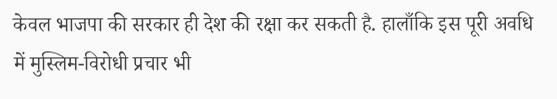केवल भाजपा की सरकार ही देश की रक्षा कर सकती है. हालाँकि इस पूरी अवधि में मुस्लिम-विरोधी प्रचार भी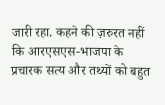जारी रहा. कहने की ज़रुरत नहीं कि आरएसएस-भाजपा के प्रचारक सत्य और तथ्यों को बहुत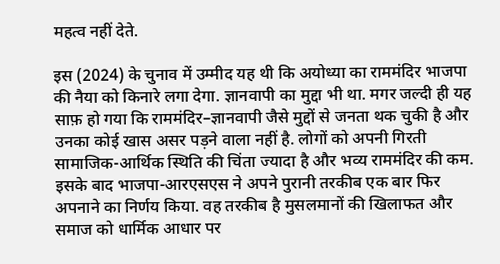महत्व नहीं देते.

इस (2024) के चुनाव में उम्मीद यह थी कि अयोध्या का राममंदिर भाजपा की नैया को किनारे लगा देगा. ज्ञानवापी का मुद्दा भी था. मगर जल्दी ही यह साफ़ हो गया कि राममंदिर–ज्ञानवापी जैसे मुद्दों से जनता थक चुकी है और उनका कोई खास असर पड़ने वाला नहीं है. लोगों को अपनी गिरती सामाजिक-आर्थिक स्थिति की चिंता ज्यादा है और भव्य राममंदिर की कम. इसके बाद भाजपा-आरएसएस ने अपने पुरानी तरकीब एक बार फिर अपनाने का निर्णय किया. वह तरकीब है मुसलमानों की खिलाफत और समाज को धार्मिक आधार पर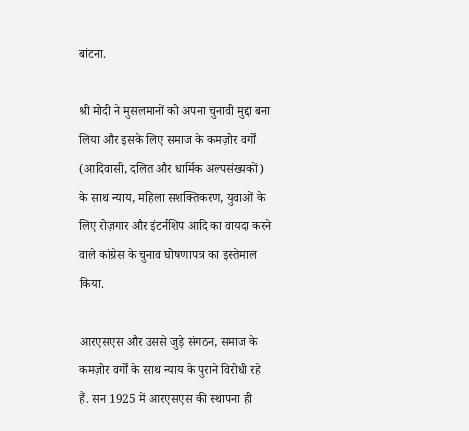बांटना.

श्री मोदी ने मुसलमानों को अपना चुनावी मुद्दा बना लिया और इसके लिए समाज के कमज़ोर वर्गों (आदिवासी, दलित और धार्मिक अल्पसंख्यकों) के साथ न्याय, महिला सशक्तिकरण, युवाओं के लिए रोज़गार और इंटर्नशिप आदि का वायदा करने वाले कांग्रेस के चुनाव घोषणापत्र का इस्तेमाल किया.

आरएसएस और उससे जुड़े संगठन, समाज के कमज़ोर वर्गों के साथ न्याय के पुराने विरोधी रहे हैं. सन 1925 में आरएसएस की स्थापना ही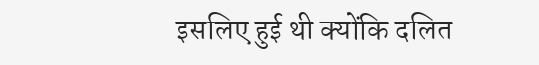इसलिए हुई थी क्योंकि दलित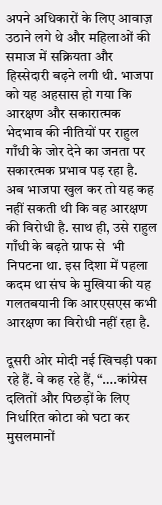अपने अधिकारों के लिए आवाज़ उठाने लगे थे और महिलाओं की समाज में सक्रियता और हिस्सेदारी बढ़ने लगी थी. भाजपा को यह अहसास हो गया कि आरक्षण और सकारात्मक भेदभाव की नीतियों पर राहुल गाँधी के जोर देने का जनता पर सकारत्मक प्रभाव पड़ रहा है. अब भाजपा खुल कर तो यह कह नहीं सकती थी कि वह आरक्षण की विरोधी है. साथ ही, उसे राहुल गाँधी के बढ़ते ग्राफ से  भी निपटना था. इस दिशा में पहला कदम था संघ के मुखिया की यह गलतबयानी कि आरएसएस कभी आरक्षण का विरोधी नहीं रहा है.

दूसरी ओर मोदी नई खिचड़ी पका रहे हैं. वे कह रहे हैं, “….कांग्रेस दलितों और पिछड़ों के लिए निर्धारित कोटा को घटा कर मुसलमानों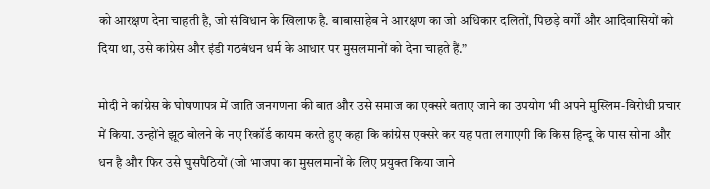को आरक्षण देना चाहती है, जो संविधान के खिलाफ है. बाबासाहेब ने आरक्षण का जो अधिकार दलितों, पिछड़े वर्गों और आदिवासियों को दिया था, उसे कांग्रेस और इंडी गठबंधन धर्म के आधार पर मुसलमानों को देना चाहते हैं.”

मोदी ने कांग्रेस के घोषणापत्र में जाति जनगणना की बात और उसे समाज का एक्सरे बताए जाने का उपयोग भी अपने मुस्लिम-विरोधी प्रचार में किया. उन्होंने झूठ बोलने के नए रिकॉर्ड कायम करते हुए कहा कि कांग्रेस एक्सरे कर यह पता लगाएगी कि किस हिन्दू के पास सोना और धन है और फिर उसे घुसपैठियों (जो भाजपा का मुसलमानों के लिए प्रयुक्त किया जाने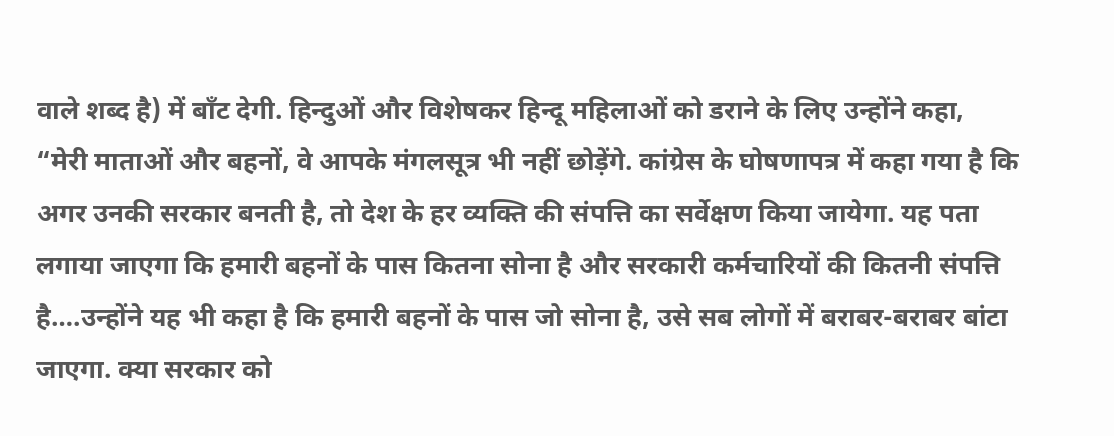वाले शब्द है) में बाँट देगी. हिन्दुओं और विशेषकर हिन्दू महिलाओं को डराने के लिए उन्होंने कहा, “मेरी माताओं और बहनों, वे आपके मंगलसूत्र भी नहीं छोड़ेंगे. कांग्रेस के घोषणापत्र में कहा गया है कि अगर उनकी सरकार बनती है, तो देश के हर व्यक्ति की संपत्ति का सर्वेक्षण किया जायेगा. यह पता लगाया जाएगा कि हमारी बहनों के पास कितना सोना है और सरकारी कर्मचारियों की कितनी संपत्ति है….उन्होंने यह भी कहा है कि हमारी बहनों के पास जो सोना है, उसे सब लोगों में बराबर-बराबर बांटा जाएगा. क्या सरकार को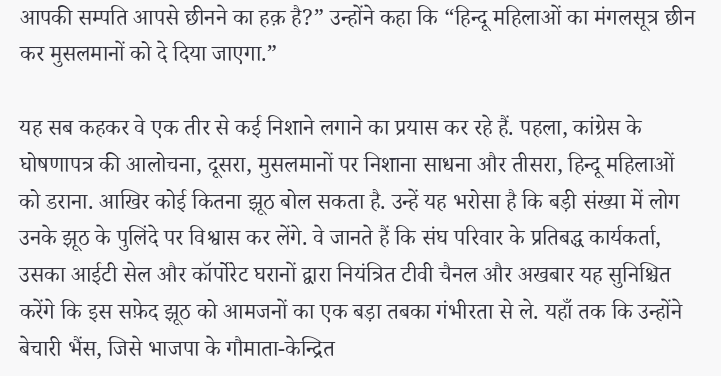आपकी सम्पति आपसे छीनने का हक़ है?” उन्होंने कहा कि “हिन्दू महिलाओं का मंगलसूत्र छीन कर मुसलमानों को दे दिया जाएगा.”

यह सब कहकर वे एक तीर से कई निशाने लगाने का प्रयास कर रहे हैं. पहला, कांग्रेस के घोषणापत्र की आलोचना, दूसरा, मुसलमानों पर निशाना साधना और तीसरा, हिन्दू महिलाओं को डराना. आखिर कोई कितना झूठ बोल सकता है. उन्हें यह भरोसा है कि बड़ी संख्या में लोग उनके झूठ के पुलिंदे पर विश्वास कर लेंगे. वे जानते हैं कि संघ परिवार के प्रतिबद्ध कार्यकर्ता, उसका आईटी सेल और कॉर्पोरेट घरानों द्वारा नियंत्रित टीवी चैनल और अखबार यह सुनिश्चित करेंगे कि इस सफ़ेद झूठ को आमजनों का एक बड़ा तबका गंभीरता से ले. यहाँ तक कि उन्होंने बेचारी भैंस, जिसे भाजपा के गौमाता-केन्द्रित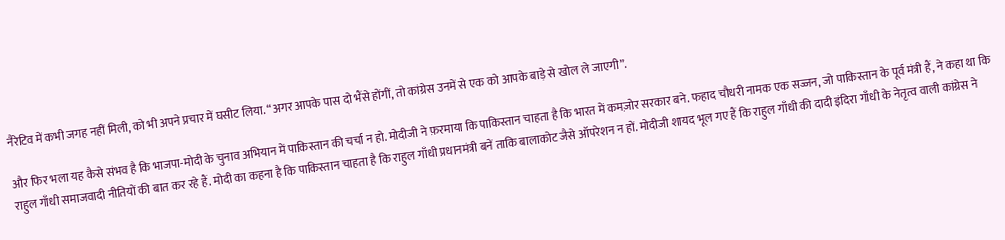नैरेटिव में कभी जगह नहीं मिली, को भी अपने प्रचार में घसीट लिया. “अगर आपके पास दो भैंसे होंगीं, तो कांग्रेस उनमें से एक को आपके बाड़े से खोल ले जाएगी”.

और फिर भला यह कैसे संभव है कि भाजपा-मोदी के चुनाव अभियान में पाकिस्तान की चर्चा न हो. मोदीजी ने फ़रमाया कि पाकिस्तान चाहता है कि भारत में कमज़ोर सरकार बने. फहाद चौधरी नामक एक सज्जन, जो पाकिस्तान के पूर्व मंत्री हैं, ने कहा था कि राहुल गाँधी समाजवादी नीतियों की बात कर रहे हैं. मोदी का कहना है कि पाकिस्तान चाहता है कि राहुल गाँधी प्रधानमंत्री बनें ताकि बालाकोट जैसे ऑपरेशन न हों. मोदीजी शायद भूल गए हैं कि राहुल गाँधी की दादी इंदिरा गाँधी के नेतृत्व वाली कांग्रेस ने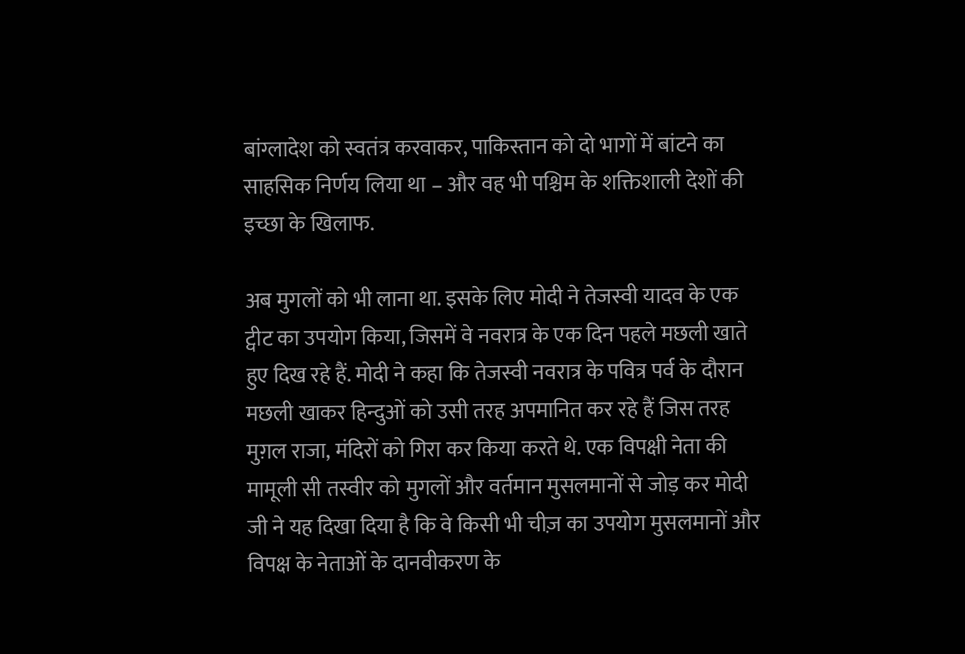बांग्लादेश को स्वतंत्र करवाकर, पाकिस्तान को दो भागों में बांटने का साहसिक निर्णय लिया था – और वह भी पश्चिम के शक्तिशाली देशों की इच्छा के खिलाफ.

अब मुगलों को भी लाना था. इसके लिए मोदी ने तेजस्वी यादव के एक ट्वीट का उपयोग किया, जिसमें वे नवरात्र के एक दिन पहले मछली खाते हुए दिख रहे हैं. मोदी ने कहा कि तेजस्वी नवरात्र के पवित्र पर्व के दौरान मछली खाकर हिन्दुओं को उसी तरह अपमानित कर रहे हैं जिस तरह मुग़ल राजा, मंदिरों को गिरा कर किया करते थे. एक विपक्षी नेता की मामूली सी तस्वीर को मुगलों और वर्तमान मुसलमानों से जोड़ कर मोदी जी ने यह दिखा दिया है कि वे किसी भी चीज़ का उपयोग मुसलमानों और विपक्ष के नेताओं के दानवीकरण के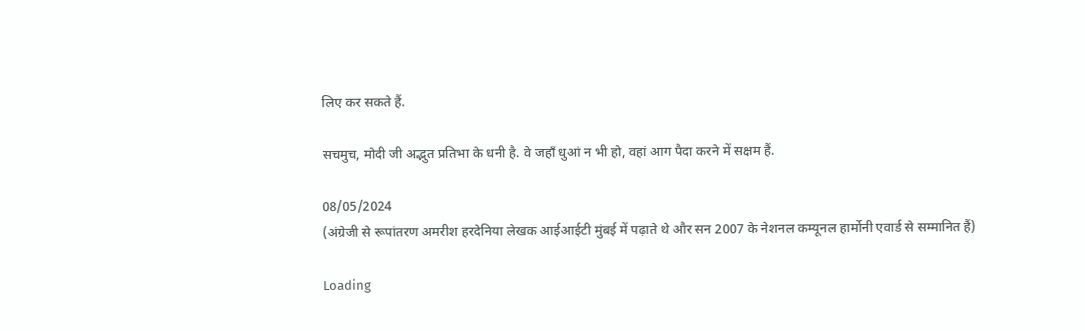लिए कर सकते हैं.

सचमुच, मोदी जी अद्भुत प्रतिभा के धनी है. वे जहाँ धुआं न भी हो, वहां आग पैदा करने में सक्षम हैं.

08/05/2024
(अंग्रेजी से रूपांतरण अमरीश हरदेनिया लेखक आईआईटी मुंबई में पढ़ाते थे और सन 2007 के नेशनल कम्यूनल हार्मोनी एवार्ड से सम्मानित हैं)

Loading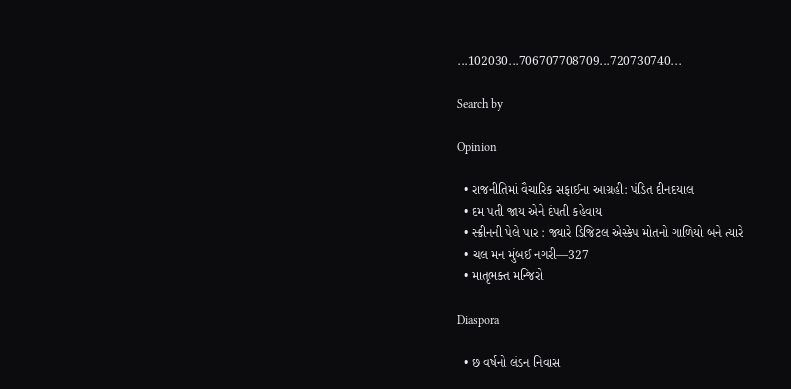...102030...706707708709...720730740...

Search by

Opinion

  • રાજનીતિમાં વૈચારિક સફાઈના આગ્રહી: પંડિત દીનદયાલ
  • દમ પતી જાય એને દંપતી કહેવાય
  • સ્ક્રીનની પેલે પાર : જ્યારે ડિજિટલ એસ્કેપ મોતનો ગાળિયો બને ત્યારે
  • ચલ મન મુંબઈ નગરી—327
  • માતૃભક્ત મન્જિરો

Diaspora

  • છ વર્ષનો લંડન નિવાસ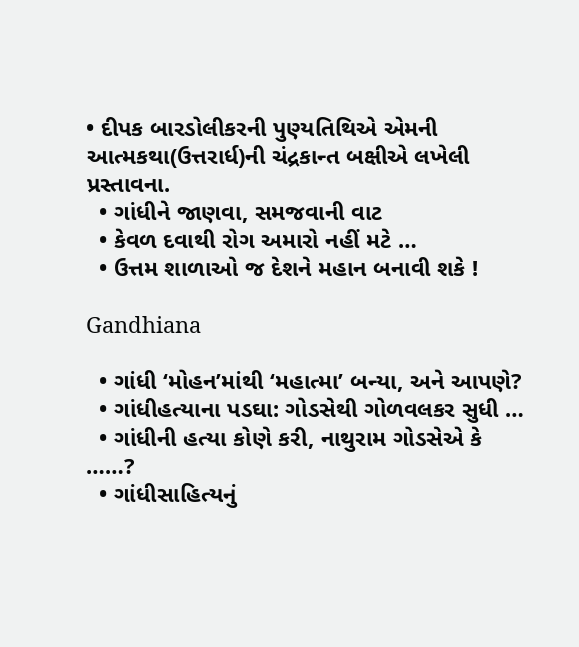• દીપક બારડોલીકરની પુણ્યતિથિએ એમની આત્મકથા(ઉત્તરાર્ધ)ની ચંદ્રકાન્ત બક્ષીએ લખેલી પ્રસ્તાવના.
  • ગાંધીને જાણવા, સમજવાની વાટ
  • કેવળ દવાથી રોગ અમારો નહીં મટે …
  • ઉત્તમ શાળાઓ જ દેશને મહાન બનાવી શકે !

Gandhiana

  • ગાંધી ‘મોહન’માંથી ‘મહાત્મા’ બન્યા, અને આપણે?
  • ગાંધીહત્યાના પડઘા: ગોડસેથી ગોળવલકર સુધી …
  • ગાંધીની હત્યા કોણે કરી, નાથુરામ ગોડસેએ કે ……?
  • ગાંધીસાહિત્યનું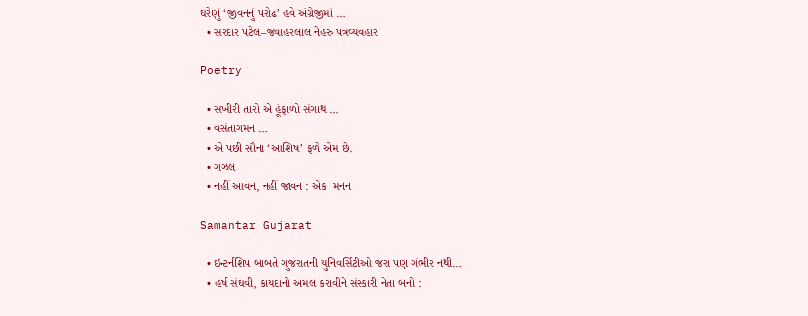ઘરેણું ‘જીવનનું પરોઢ’ હવે અંગ્રેજીમાં …
  • સરદાર પટેલ–જવાહરલાલ નેહરુ પત્રવ્યવહાર

Poetry

  • સખીરી તારો એ હૂંફાળો સંગાથ …
  • વસંતાગમન …
  • એ પછી સૌના ‘આશિષ’ ફળે એમ છે.
  • ગઝલ
  • નહીં આવન, નહીં જાવન : એક  મનન

Samantar Gujarat

  • ઇન્ટર્નશિપ બાબતે ગુજરાતની યુનિવર્સિટીઓ જરા પણ ગંભીર નથી…
  • હર્ષ સંઘવી, કાયદાનો અમલ કરાવીને સંસ્કારી નેતા બનો :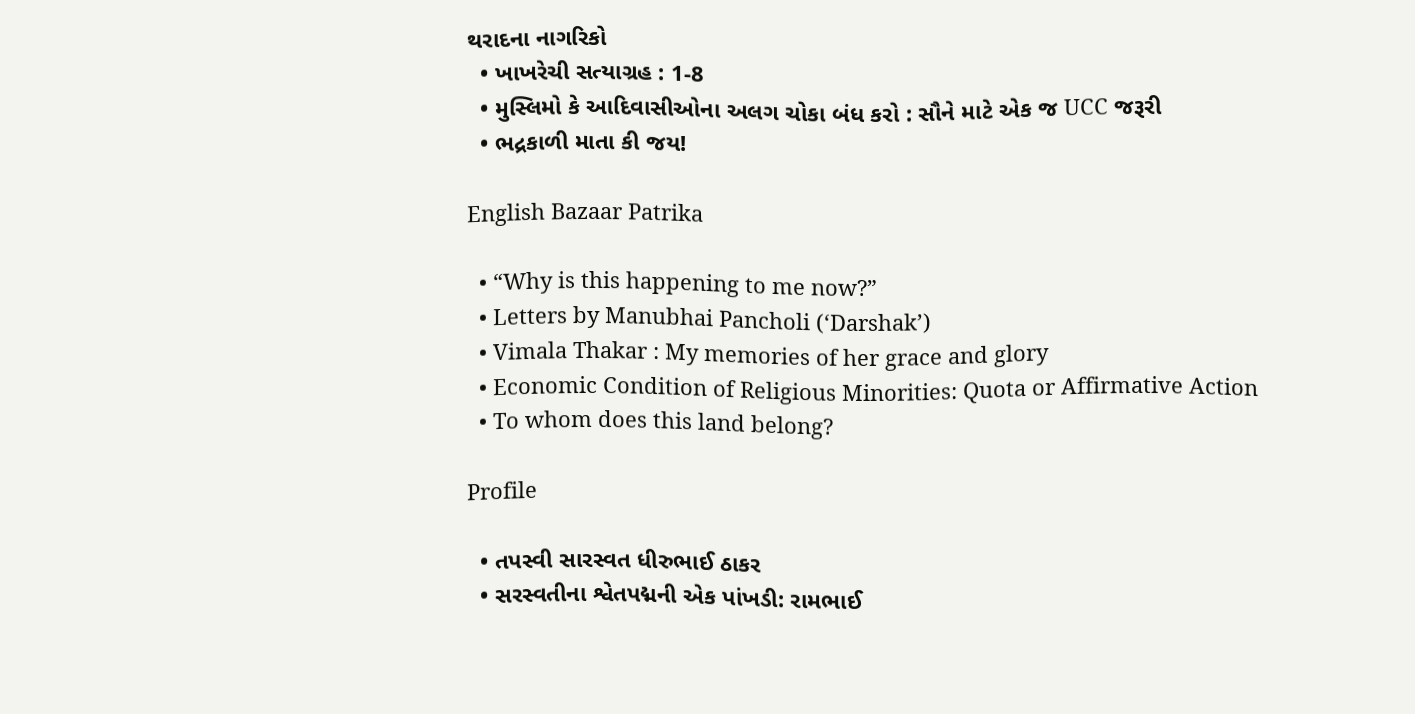થરાદના નાગરિકો
  • ખાખરેચી સત્યાગ્રહ : 1-8
  • મુસ્લિમો કે આદિવાસીઓના અલગ ચોકા બંધ કરો : સૌને માટે એક જ UCC જરૂરી
  • ભદ્રકાળી માતા કી જય!

English Bazaar Patrika

  • “Why is this happening to me now?”
  • Letters by Manubhai Pancholi (‘Darshak’)
  • Vimala Thakar : My memories of her grace and glory
  • Economic Condition of Religious Minorities: Quota or Affirmative Action
  • To whom does this land belong?

Profile

  • તપસ્વી સારસ્વત ધીરુભાઈ ઠાકર
  • સરસ્વતીના શ્વેતપદ્મની એક પાંખડી: રામભાઈ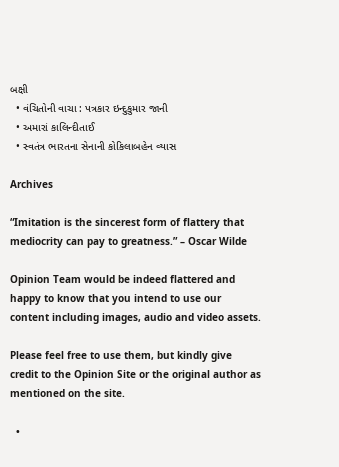બક્ષી
  • વંચિતોની વાચા : પત્રકાર ઇન્દુકુમાર જાની
  • અમારાં કાલિન્દીતાઈ
  • સ્વતંત્ર ભારતના સેનાની કોકિલાબહેન વ્યાસ

Archives

“Imitation is the sincerest form of flattery that mediocrity can pay to greatness.” – Oscar Wilde

Opinion Team would be indeed flattered and happy to know that you intend to use our content including images, audio and video assets.

Please feel free to use them, but kindly give credit to the Opinion Site or the original author as mentioned on the site.

  •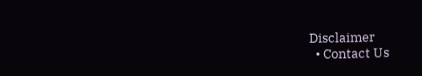Disclaimer
  • Contact Us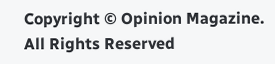Copyright © Opinion Magazine. All Rights Reserved